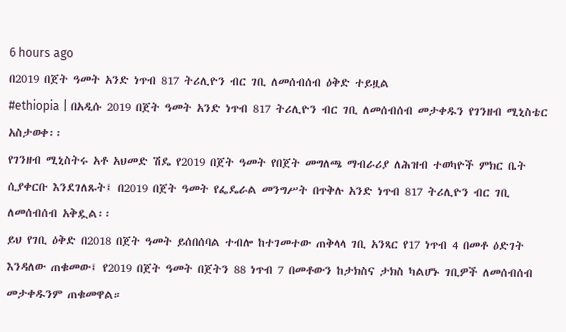6 hours ago
በ2019 በጀት ዓመት አንድ ነጥብ 817 ትሪሊዮን ብር ገቢ ለመሰብሰብ ዕቅድ ተይዟል
#ethiopia | በአዲሱ 2019 በጀት ዓመት አንድ ነጥብ 817 ትሪሊዮን ብር ገቢ ለመሰብሰብ መታቀዱን የገንዘብ ሚኒስቴር አስታወቀ፡፡
የገንዘብ ሚኒስትሩ አቶ አህመድ ሽዴ የ2019 በጀት ዓመት የበጀት መግለጫ ማብራሪያ ለሕዝብ ተወካዮች ምክር ቤት ሲያቀርቡ እንደገለጹት፤ በ2019 በጀት ዓመት የፌዴራል መንግሥት በጥቅሉ አንድ ነጥብ 817 ትሪሊዮን ብር ገቢ ለመሰብሰብ አቅዷል፡፡
ይህ የገቢ ዕቅድ በ2018 በጀት ዓመት ይሰበሰባል ተብሎ ከተገመተው ጠቅላላ ገቢ አንጻር የ17 ነጥብ 4 በመቶ ዕድገት እንዳለው ጠቁመው፤ የ2019 በጀት ዓመት በጀትን 88 ነጥብ 7 በመቶውን ከታክስና ታክስ ካልሆኑ ገቢዎች ለመሰብሰብ መታቀዱንም ጠቁመዋል።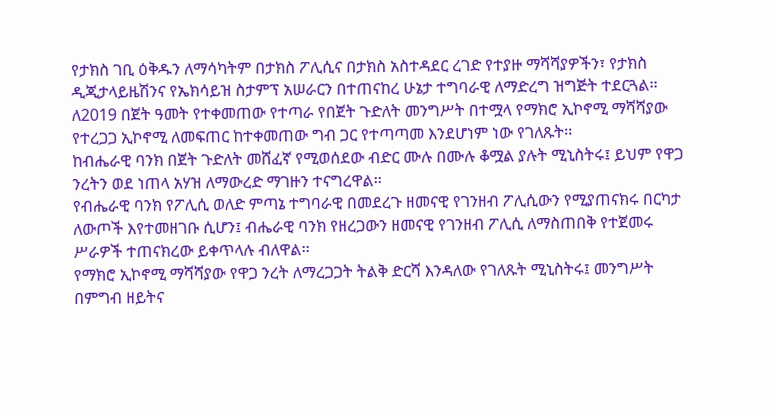የታክስ ገቢ ዕቅዱን ለማሳካትም በታክስ ፖሊሲና በታክስ አስተዳደር ረገድ የተያዙ ማሻሻያዎችን፣ የታክስ ዲጂታላይዜሽንና የኤክሳይዝ ስታምፕ አሠራርን በተጠናከረ ሁኔታ ተግባራዊ ለማድረግ ዝግጅት ተደርጓል፡፡
ለ2019 በጀት ዓመት የተቀመጠው የተጣራ የበጀት ጉድለት መንግሥት በተሟላ የማክሮ ኢኮኖሚ ማሻሻያው የተረጋጋ ኢኮኖሚ ለመፍጠር ከተቀመጠው ግብ ጋር የተጣጣመ እንደሆነም ነው የገለጹት፡፡
ከብሔራዊ ባንክ በጀት ጉድለት መሸፈኛ የሚወሰደው ብድር ሙሉ በሙሉ ቆሟል ያሉት ሚኒስትሩ፤ ይህም የዋጋ ንረትን ወደ ነጠላ አሃዝ ለማውረድ ማገዙን ተናግረዋል፡፡
የብሔራዊ ባንክ የፖሊሲ ወለድ ምጣኔ ተግባራዊ በመደረጉ ዘመናዊ የገንዘብ ፖሊሲውን የሚያጠናክሩ በርካታ ለውጦች እየተመዘገቡ ሲሆን፤ ብሔራዊ ባንክ የዘረጋውን ዘመናዊ የገንዘብ ፖሊሲ ለማስጠበቅ የተጀመሩ ሥራዎች ተጠናክረው ይቀጥላሉ ብለዋል፡፡
የማክሮ ኢኮኖሚ ማሻሻያው የዋጋ ንረት ለማረጋጋት ትልቅ ድርሻ እንዳለው የገለጹት ሚኒስትሩ፤ መንግሥት በምግብ ዘይትና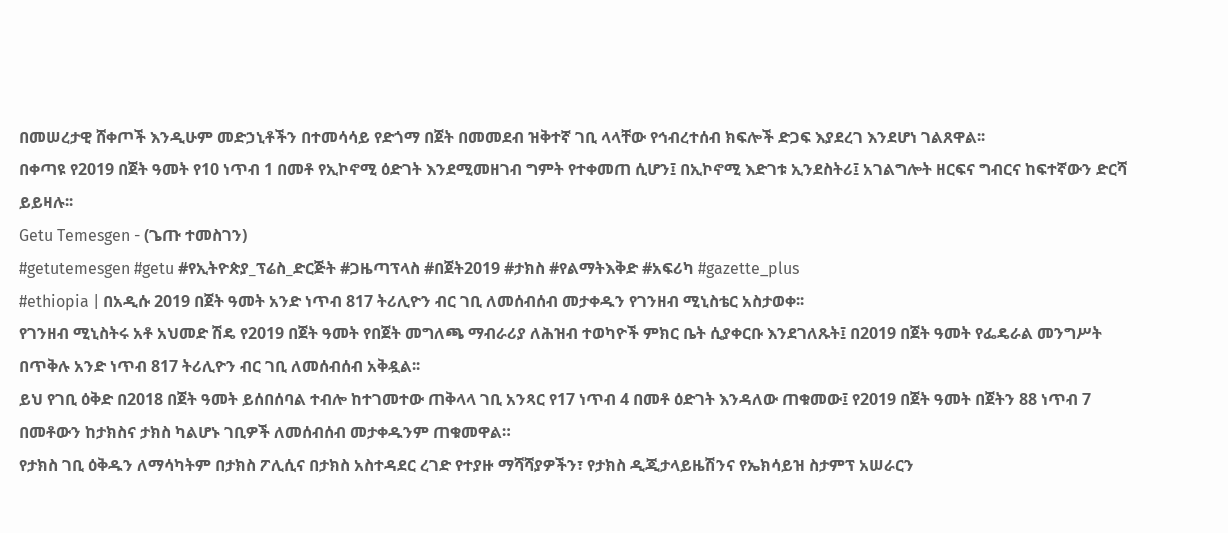በመሠረታዊ ሸቀጦች እንዲሁም መድኃኒቶችን በተመሳሳይ የድጎማ በጀት በመመደብ ዝቅተኛ ገቢ ላላቸው የኅብረተሰብ ክፍሎች ድጋፍ እያደረገ እንደሆነ ገልጸዋል፡፡
በቀጣዩ የ2019 በጀት ዓመት የ10 ነጥብ 1 በመቶ የኢኮኖሚ ዕድገት እንደሚመዘገብ ግምት የተቀመጠ ሲሆን፤ በኢኮኖሚ እድገቱ ኢንደስትሪ፤ አገልግሎት ዘርፍና ግብርና ከፍተኛውን ድርሻ ይይዛሉ፡፡
Getu Temesgen - (ጌጡ ተመስገን)
#getutemesgen #getu #የኢትዮጵያ_ፕሬስ_ድርጅት #ጋዜጣፕላስ #በጀት2019 #ታክስ #የልማትእቅድ #አፍሪካ #gazette_plus
#ethiopia | በአዲሱ 2019 በጀት ዓመት አንድ ነጥብ 817 ትሪሊዮን ብር ገቢ ለመሰብሰብ መታቀዱን የገንዘብ ሚኒስቴር አስታወቀ፡፡
የገንዘብ ሚኒስትሩ አቶ አህመድ ሽዴ የ2019 በጀት ዓመት የበጀት መግለጫ ማብራሪያ ለሕዝብ ተወካዮች ምክር ቤት ሲያቀርቡ እንደገለጹት፤ በ2019 በጀት ዓመት የፌዴራል መንግሥት በጥቅሉ አንድ ነጥብ 817 ትሪሊዮን ብር ገቢ ለመሰብሰብ አቅዷል፡፡
ይህ የገቢ ዕቅድ በ2018 በጀት ዓመት ይሰበሰባል ተብሎ ከተገመተው ጠቅላላ ገቢ አንጻር የ17 ነጥብ 4 በመቶ ዕድገት እንዳለው ጠቁመው፤ የ2019 በጀት ዓመት በጀትን 88 ነጥብ 7 በመቶውን ከታክስና ታክስ ካልሆኑ ገቢዎች ለመሰብሰብ መታቀዱንም ጠቁመዋል።
የታክስ ገቢ ዕቅዱን ለማሳካትም በታክስ ፖሊሲና በታክስ አስተዳደር ረገድ የተያዙ ማሻሻያዎችን፣ የታክስ ዲጂታላይዜሽንና የኤክሳይዝ ስታምፕ አሠራርን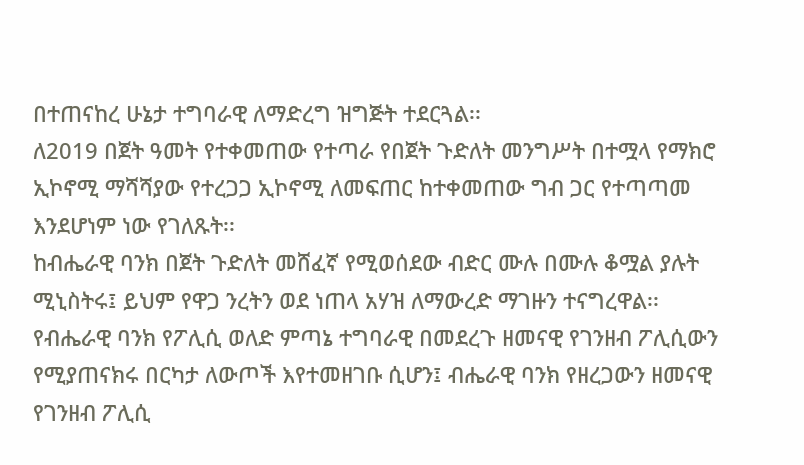በተጠናከረ ሁኔታ ተግባራዊ ለማድረግ ዝግጅት ተደርጓል፡፡
ለ2019 በጀት ዓመት የተቀመጠው የተጣራ የበጀት ጉድለት መንግሥት በተሟላ የማክሮ ኢኮኖሚ ማሻሻያው የተረጋጋ ኢኮኖሚ ለመፍጠር ከተቀመጠው ግብ ጋር የተጣጣመ እንደሆነም ነው የገለጹት፡፡
ከብሔራዊ ባንክ በጀት ጉድለት መሸፈኛ የሚወሰደው ብድር ሙሉ በሙሉ ቆሟል ያሉት ሚኒስትሩ፤ ይህም የዋጋ ንረትን ወደ ነጠላ አሃዝ ለማውረድ ማገዙን ተናግረዋል፡፡
የብሔራዊ ባንክ የፖሊሲ ወለድ ምጣኔ ተግባራዊ በመደረጉ ዘመናዊ የገንዘብ ፖሊሲውን የሚያጠናክሩ በርካታ ለውጦች እየተመዘገቡ ሲሆን፤ ብሔራዊ ባንክ የዘረጋውን ዘመናዊ የገንዘብ ፖሊሲ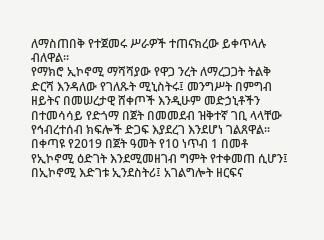ለማስጠበቅ የተጀመሩ ሥራዎች ተጠናክረው ይቀጥላሉ ብለዋል፡፡
የማክሮ ኢኮኖሚ ማሻሻያው የዋጋ ንረት ለማረጋጋት ትልቅ ድርሻ እንዳለው የገለጹት ሚኒስትሩ፤ መንግሥት በምግብ ዘይትና በመሠረታዊ ሸቀጦች እንዲሁም መድኃኒቶችን በተመሳሳይ የድጎማ በጀት በመመደብ ዝቅተኛ ገቢ ላላቸው የኅብረተሰብ ክፍሎች ድጋፍ እያደረገ እንደሆነ ገልጸዋል፡፡
በቀጣዩ የ2019 በጀት ዓመት የ10 ነጥብ 1 በመቶ የኢኮኖሚ ዕድገት እንደሚመዘገብ ግምት የተቀመጠ ሲሆን፤ በኢኮኖሚ እድገቱ ኢንደስትሪ፤ አገልግሎት ዘርፍና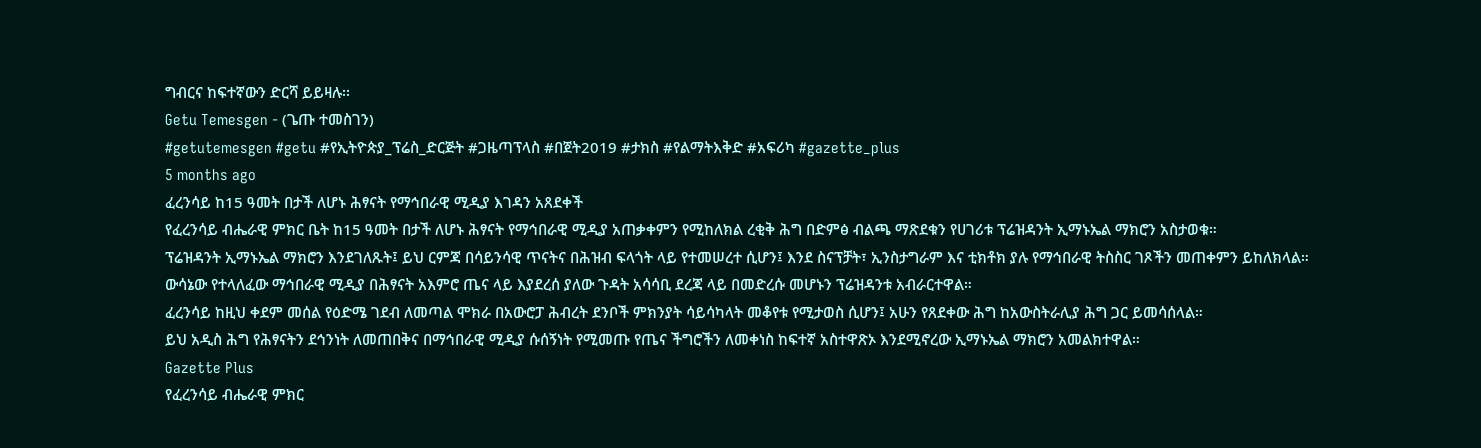ግብርና ከፍተኛውን ድርሻ ይይዛሉ፡፡
Getu Temesgen - (ጌጡ ተመስገን)
#getutemesgen #getu #የኢትዮጵያ_ፕሬስ_ድርጅት #ጋዜጣፕላስ #በጀት2019 #ታክስ #የልማትእቅድ #አፍሪካ #gazette_plus
5 months ago
ፈረንሳይ ከ15 ዓመት በታች ለሆኑ ሕፃናት የማኅበራዊ ሚዲያ እገዳን አጸደቀች
የፈረንሳይ ብሔራዊ ምክር ቤት ከ15 ዓመት በታች ለሆኑ ሕፃናት የማኅበራዊ ሚዲያ አጠቃቀምን የሚከለክል ረቂቅ ሕግ በድምፅ ብልጫ ማጽደቁን የሀገሪቱ ፕሬዝዳንት ኢማኑኤል ማክሮን አስታወቁ።
ፕሬዝዳንት ኢማኑኤል ማክሮን እንደገለጹት፤ ይህ ርምጃ በሳይንሳዊ ጥናትና በሕዝብ ፍላጎት ላይ የተመሠረተ ሲሆን፤ እንደ ስናፕቻት፣ ኢንስታግራም እና ቲክቶክ ያሉ የማኅበራዊ ትስስር ገጾችን መጠቀምን ይከለክላል።
ውሳኔው የተላለፈው ማኅበራዊ ሚዲያ በሕፃናት አእምሮ ጤና ላይ እያደረሰ ያለው ጉዳት አሳሳቢ ደረጃ ላይ በመድረሱ መሆኑን ፕሬዝዳንቱ አብራርተዋል።
ፈረንሳይ ከዚህ ቀደም መሰል የዕድሜ ገደብ ለመጣል ሞክራ በአውሮፓ ሕብረት ደንቦች ምክንያት ሳይሳካላት መቆየቱ የሚታወስ ሲሆን፤ አሁን የጸደቀው ሕግ ከአውስትራሊያ ሕግ ጋር ይመሳሰላል።
ይህ አዲስ ሕግ የሕፃናትን ደኅንነት ለመጠበቅና በማኅበራዊ ሚዲያ ሱሰኝነት የሚመጡ የጤና ችግሮችን ለመቀነስ ከፍተኛ አስተዋጽኦ እንደሚኖረው ኢማኑኤል ማክሮን አመልክተዋል።
Gazette Plus
የፈረንሳይ ብሔራዊ ምክር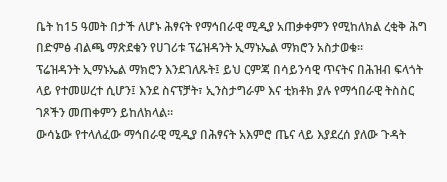ቤት ከ15 ዓመት በታች ለሆኑ ሕፃናት የማኅበራዊ ሚዲያ አጠቃቀምን የሚከለክል ረቂቅ ሕግ በድምፅ ብልጫ ማጽደቁን የሀገሪቱ ፕሬዝዳንት ኢማኑኤል ማክሮን አስታወቁ።
ፕሬዝዳንት ኢማኑኤል ማክሮን እንደገለጹት፤ ይህ ርምጃ በሳይንሳዊ ጥናትና በሕዝብ ፍላጎት ላይ የተመሠረተ ሲሆን፤ እንደ ስናፕቻት፣ ኢንስታግራም እና ቲክቶክ ያሉ የማኅበራዊ ትስስር ገጾችን መጠቀምን ይከለክላል።
ውሳኔው የተላለፈው ማኅበራዊ ሚዲያ በሕፃናት አእምሮ ጤና ላይ እያደረሰ ያለው ጉዳት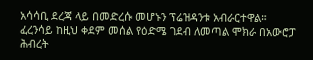አሳሳቢ ደረጃ ላይ በመድረሱ መሆኑን ፕሬዝዳንቱ አብራርተዋል።
ፈረንሳይ ከዚህ ቀደም መሰል የዕድሜ ገደብ ለመጣል ሞክራ በአውሮፓ ሕብረት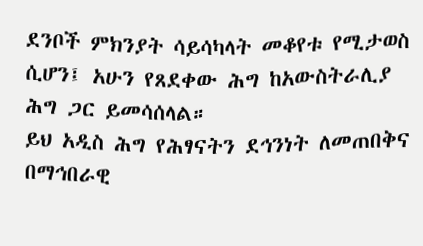ደንቦች ምክንያት ሳይሳካላት መቆየቱ የሚታወስ ሲሆን፤ አሁን የጸደቀው ሕግ ከአውስትራሊያ ሕግ ጋር ይመሳሰላል።
ይህ አዲስ ሕግ የሕፃናትን ደኅንነት ለመጠበቅና በማኅበራዊ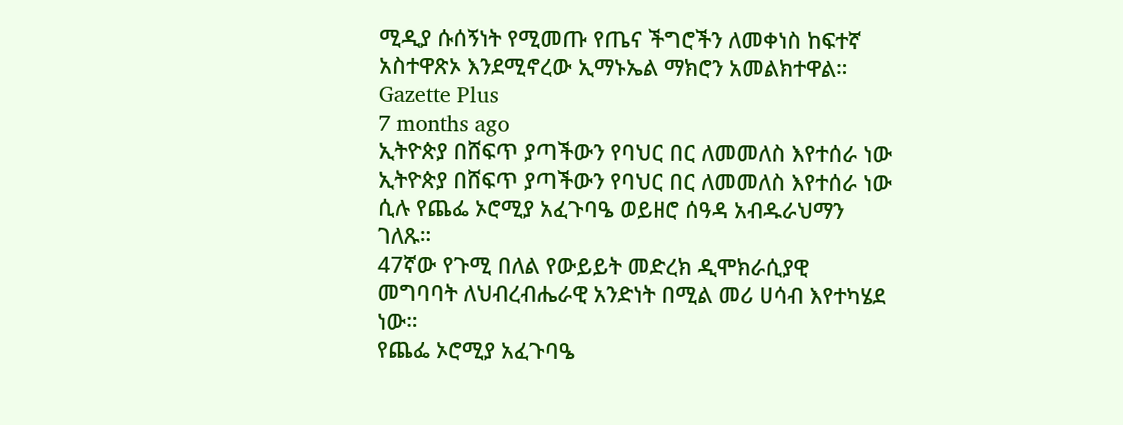ሚዲያ ሱሰኝነት የሚመጡ የጤና ችግሮችን ለመቀነስ ከፍተኛ አስተዋጽኦ እንደሚኖረው ኢማኑኤል ማክሮን አመልክተዋል።
Gazette Plus
7 months ago
ኢትዮጵያ በሸፍጥ ያጣችውን የባህር በር ለመመለስ እየተሰራ ነው
ኢትዮጵያ በሸፍጥ ያጣችውን የባህር በር ለመመለስ እየተሰራ ነው ሲሉ የጨፌ ኦሮሚያ አፈጉባዔ ወይዘሮ ሰዓዳ አብዱራህማን ገለጹ።
47ኛው የጉሚ በለል የውይይት መድረክ ዲሞክራሲያዊ መግባባት ለህብረብሔራዊ አንድነት በሚል መሪ ሀሳብ እየተካሄደ ነው።
የጨፌ ኦሮሚያ አፈጉባዔ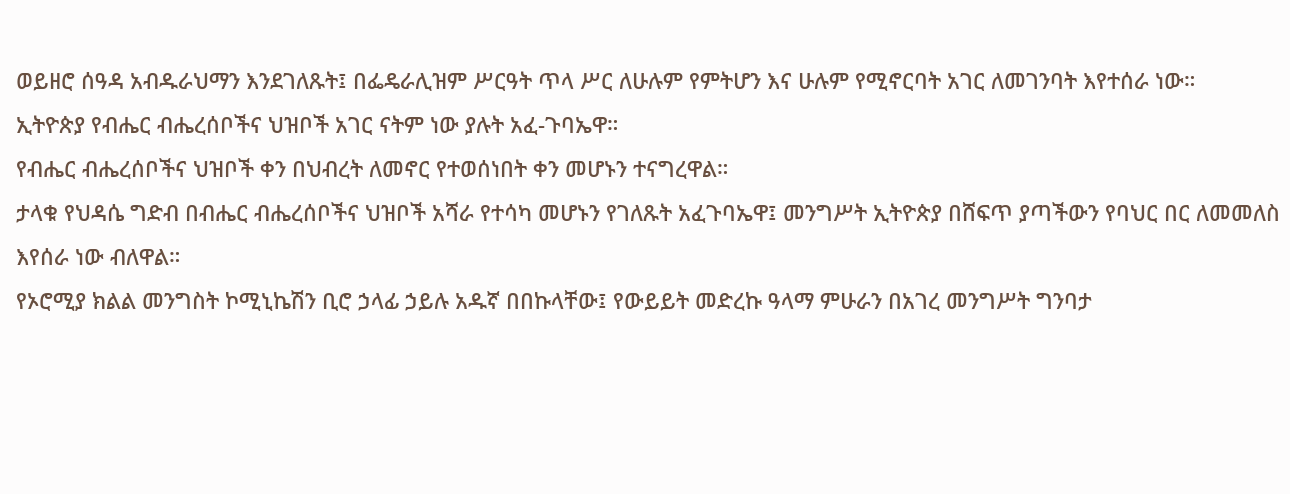ወይዘሮ ሰዓዳ አብዱራህማን እንደገለጹት፤ በፌዴራሊዝም ሥርዓት ጥላ ሥር ለሁሉም የምትሆን እና ሁሉም የሚኖርባት አገር ለመገንባት እየተሰራ ነው።
ኢትዮጵያ የብሔር ብሔረሰቦችና ህዝቦች አገር ናትም ነው ያሉት አፈ-ጉባኤዋ።
የብሔር ብሔረሰቦችና ህዝቦች ቀን በህብረት ለመኖር የተወሰነበት ቀን መሆኑን ተናግረዋል።
ታላቁ የህዳሴ ግድብ በብሔር ብሔረሰቦችና ህዝቦች አሻራ የተሳካ መሆኑን የገለጹት አፈጉባኤዋ፤ መንግሥት ኢትዮጵያ በሸፍጥ ያጣችውን የባህር በር ለመመለስ እየሰራ ነው ብለዋል።
የኦሮሚያ ክልል መንግስት ኮሚኒኬሽን ቢሮ ኃላፊ ኃይሉ አዱኛ በበኩላቸው፤ የውይይት መድረኩ ዓላማ ምሁራን በአገረ መንግሥት ግንባታ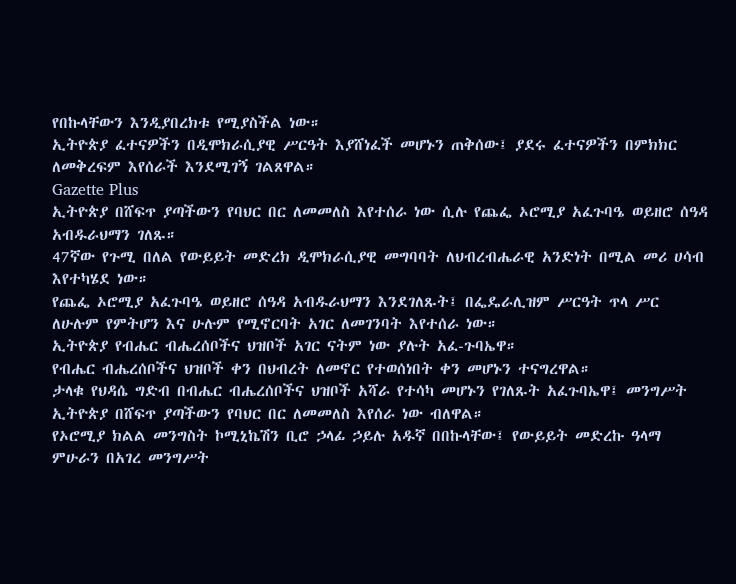የበኩላቸውን እንዲያበረክቱ የሚያስችል ነው።
ኢትዮጵያ ፈተናዎችን በዲሞክራሲያዊ ሥርዓት እያሸነፈች መሆኑን ጠቅሰው፤ ያደሩ ፈተናዎችን በምክክር ለመቅረፍም እየሰራች እንደሚገኝ ገልጸዋል።
Gazette Plus
ኢትዮጵያ በሸፍጥ ያጣችውን የባህር በር ለመመለስ እየተሰራ ነው ሲሉ የጨፌ ኦሮሚያ አፈጉባዔ ወይዘሮ ሰዓዳ አብዱራህማን ገለጹ።
47ኛው የጉሚ በለል የውይይት መድረክ ዲሞክራሲያዊ መግባባት ለህብረብሔራዊ አንድነት በሚል መሪ ሀሳብ እየተካሄደ ነው።
የጨፌ ኦሮሚያ አፈጉባዔ ወይዘሮ ሰዓዳ አብዱራህማን እንደገለጹት፤ በፌዴራሊዝም ሥርዓት ጥላ ሥር ለሁሉም የምትሆን እና ሁሉም የሚኖርባት አገር ለመገንባት እየተሰራ ነው።
ኢትዮጵያ የብሔር ብሔረሰቦችና ህዝቦች አገር ናትም ነው ያሉት አፈ-ጉባኤዋ።
የብሔር ብሔረሰቦችና ህዝቦች ቀን በህብረት ለመኖር የተወሰነበት ቀን መሆኑን ተናግረዋል።
ታላቁ የህዳሴ ግድብ በብሔር ብሔረሰቦችና ህዝቦች አሻራ የተሳካ መሆኑን የገለጹት አፈጉባኤዋ፤ መንግሥት ኢትዮጵያ በሸፍጥ ያጣችውን የባህር በር ለመመለስ እየሰራ ነው ብለዋል።
የኦሮሚያ ክልል መንግስት ኮሚኒኬሽን ቢሮ ኃላፊ ኃይሉ አዱኛ በበኩላቸው፤ የውይይት መድረኩ ዓላማ ምሁራን በአገረ መንግሥት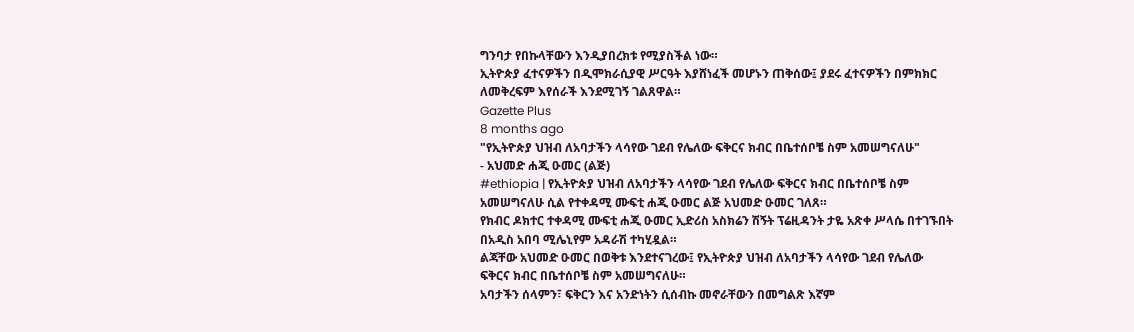ግንባታ የበኩላቸውን እንዲያበረክቱ የሚያስችል ነው።
ኢትዮጵያ ፈተናዎችን በዲሞክራሲያዊ ሥርዓት እያሸነፈች መሆኑን ጠቅሰው፤ ያደሩ ፈተናዎችን በምክክር ለመቅረፍም እየሰራች እንደሚገኝ ገልጸዋል።
Gazette Plus
8 months ago
"የኢትዮጵያ ህዝብ ለአባታችን ላሳየው ገደብ የሌለው ፍቅርና ክብር በቤተሰቦቼ ስም አመሠግናለሁ"
- አህመድ ሐጂ ዑመር (ልጅ)
#ethiopia | የኢትዮጵያ ህዝብ ለአባታችን ላሳየው ገደብ የሌለው ፍቅርና ክብር በቤተሰቦቼ ስም አመሠግናለሁ ሲል የተቀዳሚ ሙፍቲ ሐጂ ዑመር ልጅ አህመድ ዑመር ገለጸ።
የክብር ዶክተር ተቀዳሚ ሙፍቲ ሐጂ ዑመር ኢድሪስ አስክሬን ሽኝት ፕሬዚዳንት ታዬ አጽቀ ሥላሴ በተገኙበት በአዲስ አበባ ሚሌኒየም አዳራሽ ተካሂዷል።
ልጃቸው አህመድ ዑመር በወቅቱ እንደተናገረው፤ የኢትዮጵያ ህዝብ ለአባታችን ላሳየው ገደብ የሌለው ፍቅርና ክብር በቤተሰቦቼ ስም አመሠግናለሁ።
አባታችን ሰላምን፣ ፍቅርን እና አንድነትን ሲሰብኩ መኖራቸውን በመግልጽ እኛም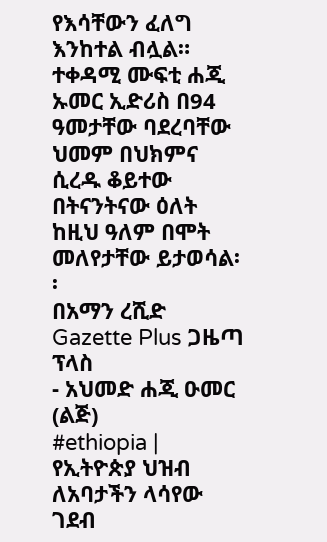የእሳቸውን ፈለግ እንከተል ብሏል።
ተቀዳሚ ሙፍቲ ሐጂ ኡመር ኢድሪስ በ94 ዓመታቸው ባደረባቸው ህመም በህክምና ሲረዱ ቆይተው በትናንትናው ዕለት ከዚህ ዓለም በሞት መለየታቸው ይታወሳል፡፡
በአማን ረሺድ
Gazette Plus ጋዜጣ ፕላስ
- አህመድ ሐጂ ዑመር (ልጅ)
#ethiopia | የኢትዮጵያ ህዝብ ለአባታችን ላሳየው ገደብ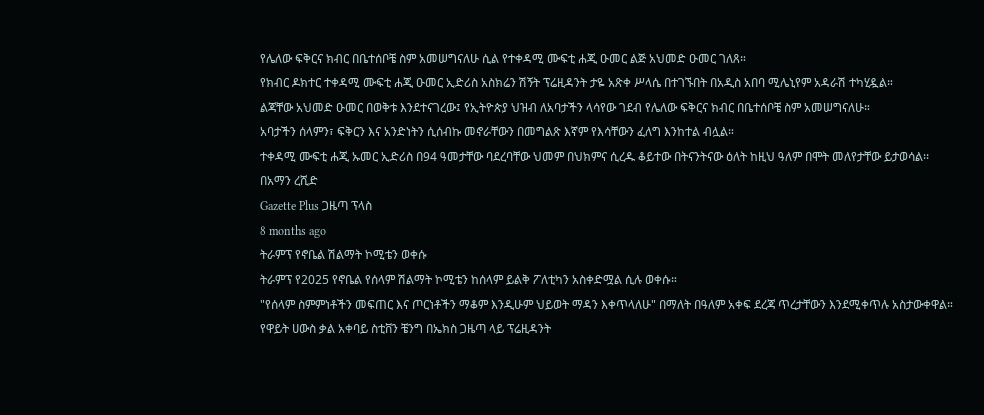የሌለው ፍቅርና ክብር በቤተሰቦቼ ስም አመሠግናለሁ ሲል የተቀዳሚ ሙፍቲ ሐጂ ዑመር ልጅ አህመድ ዑመር ገለጸ።
የክብር ዶክተር ተቀዳሚ ሙፍቲ ሐጂ ዑመር ኢድሪስ አስክሬን ሽኝት ፕሬዚዳንት ታዬ አጽቀ ሥላሴ በተገኙበት በአዲስ አበባ ሚሌኒየም አዳራሽ ተካሂዷል።
ልጃቸው አህመድ ዑመር በወቅቱ እንደተናገረው፤ የኢትዮጵያ ህዝብ ለአባታችን ላሳየው ገደብ የሌለው ፍቅርና ክብር በቤተሰቦቼ ስም አመሠግናለሁ።
አባታችን ሰላምን፣ ፍቅርን እና አንድነትን ሲሰብኩ መኖራቸውን በመግልጽ እኛም የእሳቸውን ፈለግ እንከተል ብሏል።
ተቀዳሚ ሙፍቲ ሐጂ ኡመር ኢድሪስ በ94 ዓመታቸው ባደረባቸው ህመም በህክምና ሲረዱ ቆይተው በትናንትናው ዕለት ከዚህ ዓለም በሞት መለየታቸው ይታወሳል፡፡
በአማን ረሺድ
Gazette Plus ጋዜጣ ፕላስ
8 months ago
ትራምፕ የኖቤል ሽልማት ኮሚቴን ወቀሱ
ትራምፕ የ2025 የኖቤል የሰላም ሽልማት ኮሚቴን ከሰላም ይልቅ ፖለቲካን አስቀድሟል ሲሉ ወቀሱ።
"የሰላም ስምምነቶችን መፍጠር እና ጦርነቶችን ማቆም እንዲሁም ህይወት ማዳን እቀጥላለሁ" በማለት በዓለም አቀፍ ደረጃ ጥረታቸውን እንደሚቀጥሉ አስታውቀዋል።
የዋይት ሀውስ ቃል አቀባይ ስቲቨን ቼንግ በኤክስ ጋዜጣ ላይ ፕሬዚዳንት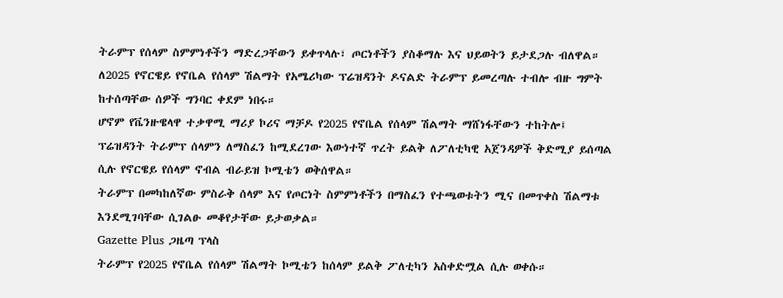ትራምፕ የሰላም ስምምነቶችን ማድረጋቸውን ይቀጥላሉ፣ ጦርነቶችን ያስቆማሉ እና ህይወትን ይታደጋሉ ብለዋል።
ለ2025 የኖርዌይ የኖቤል የሰላም ሽልማት የአሜሪካው ፕሬዝዳንት ዶናልድ ትራምፕ ይመረጣሉ ተብሎ ብዙ ግምት ከተሰጣቸው ሰዎች ግንባር ቀደም ነበሩ።
ሆኖም የቬንዙዌላዋ ተቃዋሚ ማሪያ ኮሪና ማቻዶ የ2025 የኖቤል የሰላም ሽልማት ማሸነፋቸውን ተከትሎ፤ ፕሬዝዳንት ትራምፕ ሰላምን ለማስፈን ከሚደረገው እውነተኛ ጥረት ይልቅ ለፖለቲካዊ አጀንዳዎች ቅድሚያ ይሰጣል ሲሉ የኖርዌይ የሰላም ኖብል ብራይዝ ኮሚቴን ወቅሰዋል።
ትራምፕ በመካከለኛው ምስራቅ ሰላም እና የጦርነት ስምምነቶችን በማስፈን የተጫወቱትን ሚና በመጥቀስ ሽልማቱ እንደሚገባቸው ሲገልፁ መቆየታቸው ይታወቃል።
Gazette Plus ጋዜጣ ፕላስ
ትራምፕ የ2025 የኖቤል የሰላም ሽልማት ኮሚቴን ከሰላም ይልቅ ፖለቲካን አስቀድሟል ሲሉ ወቀሱ።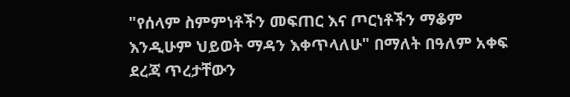"የሰላም ስምምነቶችን መፍጠር እና ጦርነቶችን ማቆም እንዲሁም ህይወት ማዳን እቀጥላለሁ" በማለት በዓለም አቀፍ ደረጃ ጥረታቸውን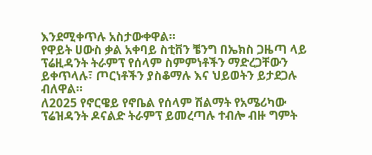እንደሚቀጥሉ አስታውቀዋል።
የዋይት ሀውስ ቃል አቀባይ ስቲቨን ቼንግ በኤክስ ጋዜጣ ላይ ፕሬዚዳንት ትራምፕ የሰላም ስምምነቶችን ማድረጋቸውን ይቀጥላሉ፣ ጦርነቶችን ያስቆማሉ እና ህይወትን ይታደጋሉ ብለዋል።
ለ2025 የኖርዌይ የኖቤል የሰላም ሽልማት የአሜሪካው ፕሬዝዳንት ዶናልድ ትራምፕ ይመረጣሉ ተብሎ ብዙ ግምት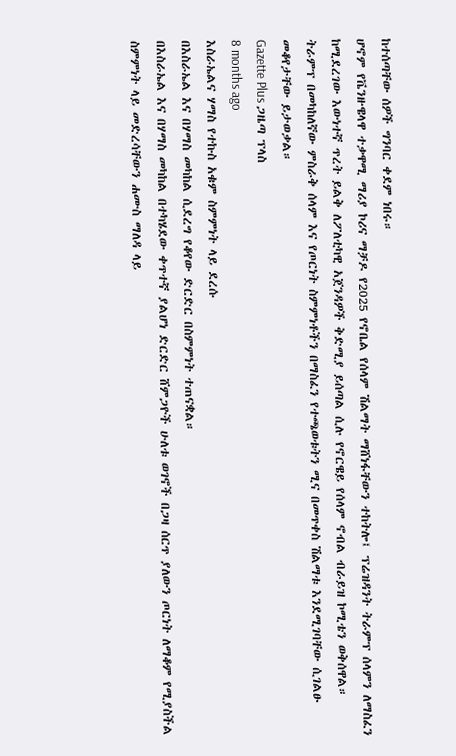ከተሰጣቸው ሰዎች ግንባር ቀደም ነበሩ።
ሆኖም የቬንዙዌላዋ ተቃዋሚ ማሪያ ኮሪና ማቻዶ የ2025 የኖቤል የሰላም ሽልማት ማሸነፋቸውን ተከትሎ፤ ፕሬዝዳንት ትራምፕ ሰላምን ለማስፈን ከሚደረገው እውነተኛ ጥረት ይልቅ ለፖለቲካዊ አጀንዳዎች ቅድሚያ ይሰጣል ሲሉ የኖርዌይ የሰላም ኖብል ብራይዝ ኮሚቴን ወቅሰዋል።
ትራምፕ በመካከለኛው ምስራቅ ሰላም እና የጦርነት ስምምነቶችን በማስፈን የተጫወቱትን ሚና በመጥቀስ ሽልማቱ እንደሚገባቸው ሲገልፁ መቆየታቸው ይታወቃል።
Gazette Plus ጋዜጣ ፕላስ
8 months ago
እስራኤልና ሃማስ የተኩስ አቁም ስምምነት ላይ ደረሱ
በእስራኤል እና በሃማስ መካከል ሲደረግ የቆየው ድርድር በስምምነት ተጠናቋል።
በእስራኤል እና በሃማስ መካከል በተካሄደው ቀጥተኛ ያልሆነ ድርድር ሸምጋዮች ሁለቱ ወገኖች በጋዛ ሰርጥ ያለውን ጦርነት ለማቆም የሚያስችል ስምምነት ላይ መድረሳቸውን ሐሙስ ማለዳ ላይ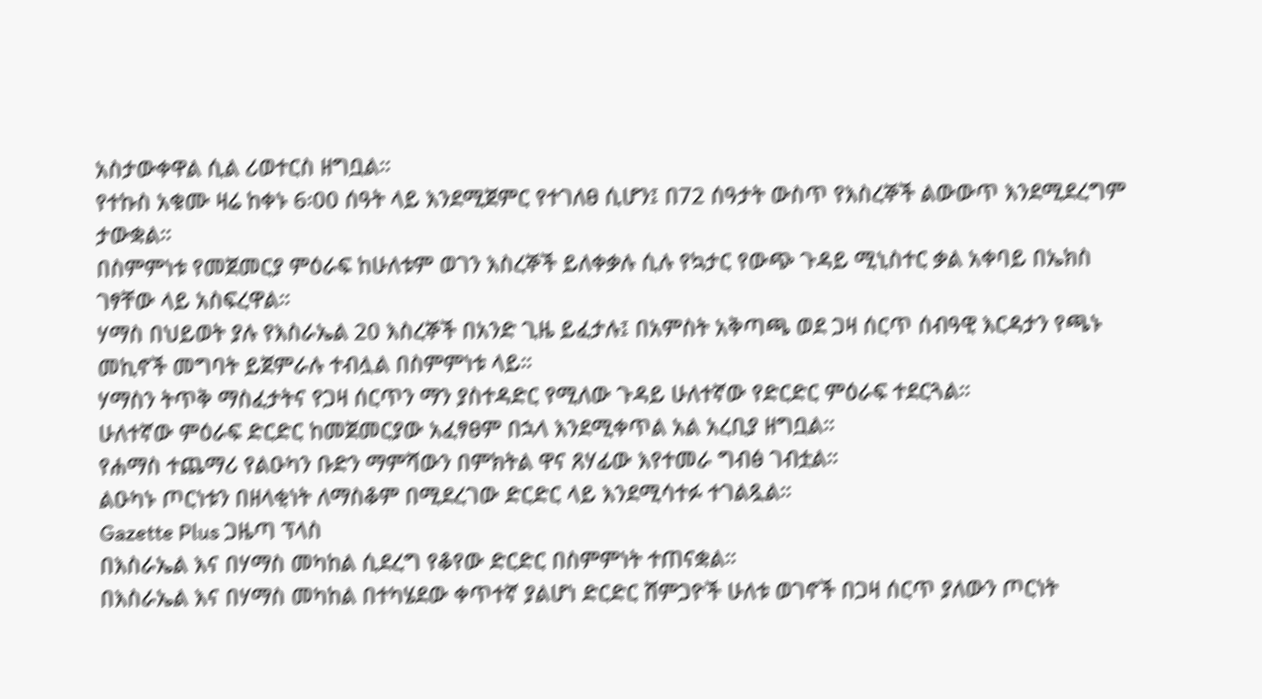አስታውቀዋል ሲል ሪወተርስ ዘግቧል።
የተኩስ አቁሙ ዛሬ ከቀኑ 6፡00 ሰዓት ላይ እንደሚጀምር የተገለፀ ሲሆን፤ በ72 ሰዓታት ውስጥ የእስረኞች ልውውጥ እንደሚደረግም ታውቋል።
በስምምነቱ የመጀመርያ ምዕራፍ ከሁለቱም ወገን እስረኞች ይለቀቃሉ ሲሉ የኳታር የውጭ ጉዳይ ሚኒስተር ቃል አቀባይ በኤክስ ገፃቸው ላይ አስፍረዋል።
ሃማስ በህይወት ያሉ የእስራኤል 20 እስረኞች በአንድ ጊዜ ይፈታሉ፤ በአምስት አቅጣጫ ወደ ጋዛ ሰርጥ ሰብዓዊ እርዳታን የጫኑ መኪኖች መግባት ይጀምራሉ ተብሏል በስምምነቱ ላይ።
ሃማስን ትጥቅ ማስፈታትና የጋዛ ሰርጥን ማን ያስተዳድር የሚለው ጉዳይ ሁለተኛው የድርድር ምዕራፍ ተደርጓል።
ሁለተኛው ምዕራፍ ድርድር ከመጀመርያው አፈፃፀም በኋላ እንደሚቀጥል አል አረቢያ ዘግቧል።
የሐማስ ተጨማሪ የልዑካን ቡድን ማምሻውን በምክትል ዋና ጸሃፊው እየተመራ ግብፅ ገብቷል።
ልዑካኑ ጦርነቱን በዘላቂነት ለማስቆም በሚደረገው ድርድር ላይ እንደሚሳተፉ ተገልጿል።
Gazette Plus ጋዜጣ ፕላስ
በእስራኤል እና በሃማስ መካከል ሲደረግ የቆየው ድርድር በስምምነት ተጠናቋል።
በእስራኤል እና በሃማስ መካከል በተካሄደው ቀጥተኛ ያልሆነ ድርድር ሸምጋዮች ሁለቱ ወገኖች በጋዛ ሰርጥ ያለውን ጦርነት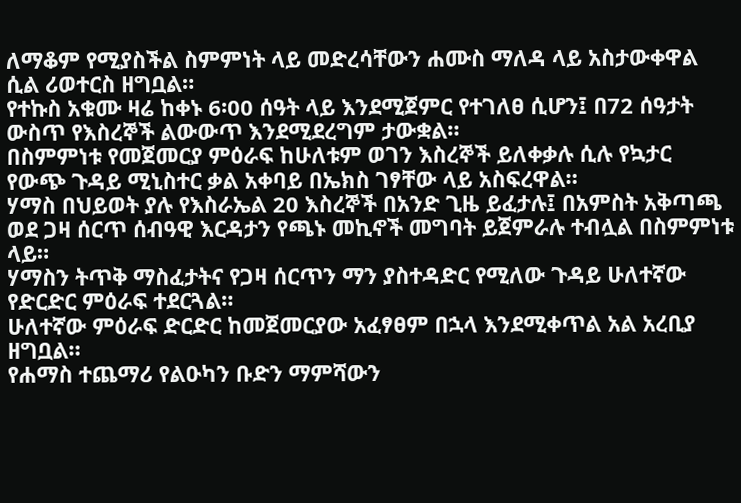ለማቆም የሚያስችል ስምምነት ላይ መድረሳቸውን ሐሙስ ማለዳ ላይ አስታውቀዋል ሲል ሪወተርስ ዘግቧል።
የተኩስ አቁሙ ዛሬ ከቀኑ 6፡00 ሰዓት ላይ እንደሚጀምር የተገለፀ ሲሆን፤ በ72 ሰዓታት ውስጥ የእስረኞች ልውውጥ እንደሚደረግም ታውቋል።
በስምምነቱ የመጀመርያ ምዕራፍ ከሁለቱም ወገን እስረኞች ይለቀቃሉ ሲሉ የኳታር የውጭ ጉዳይ ሚኒስተር ቃል አቀባይ በኤክስ ገፃቸው ላይ አስፍረዋል።
ሃማስ በህይወት ያሉ የእስራኤል 20 እስረኞች በአንድ ጊዜ ይፈታሉ፤ በአምስት አቅጣጫ ወደ ጋዛ ሰርጥ ሰብዓዊ እርዳታን የጫኑ መኪኖች መግባት ይጀምራሉ ተብሏል በስምምነቱ ላይ።
ሃማስን ትጥቅ ማስፈታትና የጋዛ ሰርጥን ማን ያስተዳድር የሚለው ጉዳይ ሁለተኛው የድርድር ምዕራፍ ተደርጓል።
ሁለተኛው ምዕራፍ ድርድር ከመጀመርያው አፈፃፀም በኋላ እንደሚቀጥል አል አረቢያ ዘግቧል።
የሐማስ ተጨማሪ የልዑካን ቡድን ማምሻውን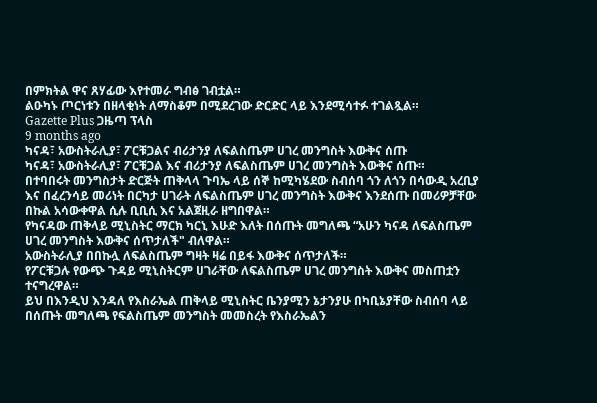በምክትል ዋና ጸሃፊው እየተመራ ግብፅ ገብቷል።
ልዑካኑ ጦርነቱን በዘላቂነት ለማስቆም በሚደረገው ድርድር ላይ እንደሚሳተፉ ተገልጿል።
Gazette Plus ጋዜጣ ፕላስ
9 months ago
ካናዳ፣ አውስትራሊያ፣ ፖርቹጋልና ብሪታንያ ለፍልስጤም ሀገረ መንግስት እውቅና ሰጡ
ካናዳ፣ አውስትራሊያ፣ ፖርቹጋል እና ብሪታንያ ለፍልስጤም ሀገረ መንግስት እውቅና ሰጡ።
በተባበሩት መንግስታት ድርጅት ጠቅላላ ጉባኤ ላይ ሰኞ ከሚካሄደው ስብሰባ ጎን ለጎን በሳውዲ አረቢያ እና በፈረንሳይ መሪነት በርካታ ሀገራት ለፍልስጤም ሀገረ መንግስት እውቅና እንደሰጡ በመሪዎቻቸው በኩል አሳውቀዋል ሲሉ ቢቢሲ እና አልጀዚራ ዘግበዋል።
የካናዳው ጠቅላይ ሚኒስትር ማርክ ካርኒ እሁድ እለት በሰጡት መግለጫ “አሁን ካናዳ ለፍልስጤም ሀገረ መንግስት እውቅና ሰጥታለች" ብለዋል።
አውስትራሊያ በበኩሏ ለፍልስጤም ግዛት ዛሬ በይፋ እውቅና ሰጥታለች።
የፖርቹጋሉ የውጭ ጉዳይ ሚኒስትርም ሀገራቸው ለፍልስጤም ሀገረ መንግስት እውቅና መስጠቷን ተናግረዋል።
ይህ በእንዲህ እንዳለ የእስራኤል ጠቅላይ ሚኒስትር ቤንያሚን ኔታንያሁ በካቢኔያቸው ስብሰባ ላይ በሰጡት መግለጫ የፍልስጤም መንግስት መመስረት የእስራኤልን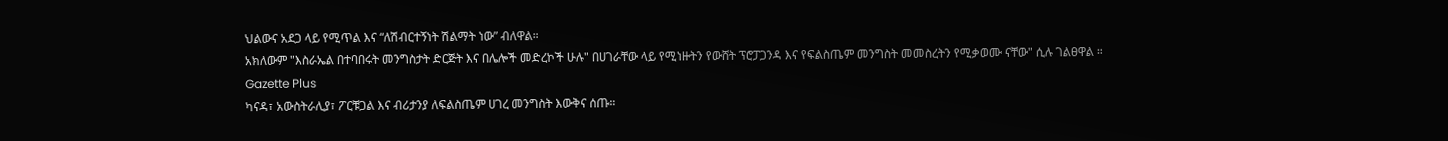ህልውና አደጋ ላይ የሚጥል እና “ለሽብርተኝነት ሽልማት ነው” ብለዋል።
አክለውም "እስራኤል በተባበሩት መንግስታት ድርጅት እና በሌሎች መድረኮች ሁሉ" በሀገራቸው ላይ የሚነዙትን የውሸት ፕሮፓጋንዳ እና የፍልስጤም መንግስት መመስረትን የሚቃወሙ ናቸው" ሲሉ ገልፀዋል ።
Gazette Plus
ካናዳ፣ አውስትራሊያ፣ ፖርቹጋል እና ብሪታንያ ለፍልስጤም ሀገረ መንግስት እውቅና ሰጡ።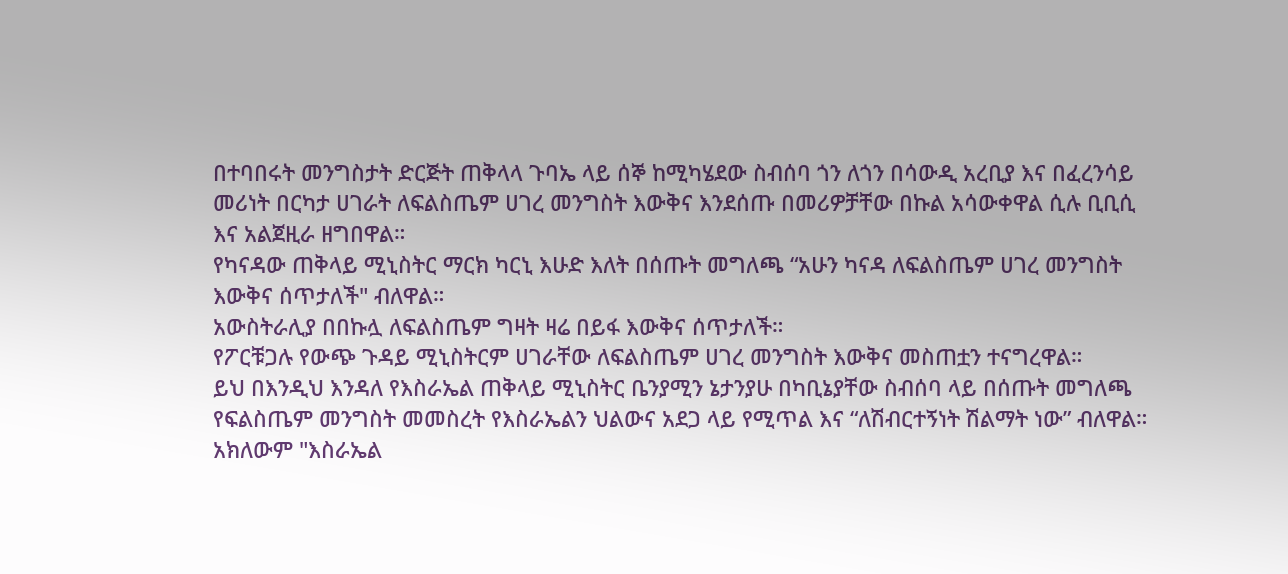በተባበሩት መንግስታት ድርጅት ጠቅላላ ጉባኤ ላይ ሰኞ ከሚካሄደው ስብሰባ ጎን ለጎን በሳውዲ አረቢያ እና በፈረንሳይ መሪነት በርካታ ሀገራት ለፍልስጤም ሀገረ መንግስት እውቅና እንደሰጡ በመሪዎቻቸው በኩል አሳውቀዋል ሲሉ ቢቢሲ እና አልጀዚራ ዘግበዋል።
የካናዳው ጠቅላይ ሚኒስትር ማርክ ካርኒ እሁድ እለት በሰጡት መግለጫ “አሁን ካናዳ ለፍልስጤም ሀገረ መንግስት እውቅና ሰጥታለች" ብለዋል።
አውስትራሊያ በበኩሏ ለፍልስጤም ግዛት ዛሬ በይፋ እውቅና ሰጥታለች።
የፖርቹጋሉ የውጭ ጉዳይ ሚኒስትርም ሀገራቸው ለፍልስጤም ሀገረ መንግስት እውቅና መስጠቷን ተናግረዋል።
ይህ በእንዲህ እንዳለ የእስራኤል ጠቅላይ ሚኒስትር ቤንያሚን ኔታንያሁ በካቢኔያቸው ስብሰባ ላይ በሰጡት መግለጫ የፍልስጤም መንግስት መመስረት የእስራኤልን ህልውና አደጋ ላይ የሚጥል እና “ለሽብርተኝነት ሽልማት ነው” ብለዋል።
አክለውም "እስራኤል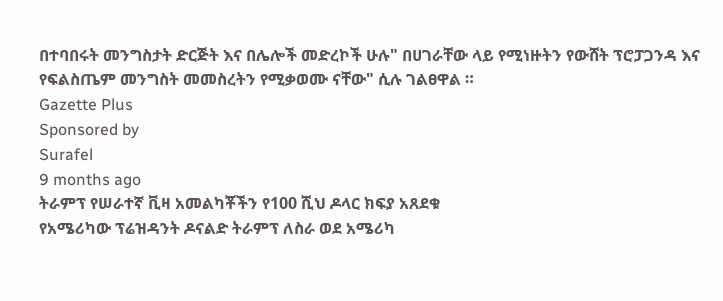በተባበሩት መንግስታት ድርጅት እና በሌሎች መድረኮች ሁሉ" በሀገራቸው ላይ የሚነዙትን የውሸት ፕሮፓጋንዳ እና የፍልስጤም መንግስት መመስረትን የሚቃወሙ ናቸው" ሲሉ ገልፀዋል ።
Gazette Plus
Sponsored by
Surafel
9 months ago
ትራምፕ የሠራተኛ ቪዛ አመልካቾችን የ100 ሺህ ዶላር ክፍያ አጸደቁ
የአሜሪካው ፕሬዝዳንት ዶናልድ ትራምፕ ለስራ ወደ አሜሪካ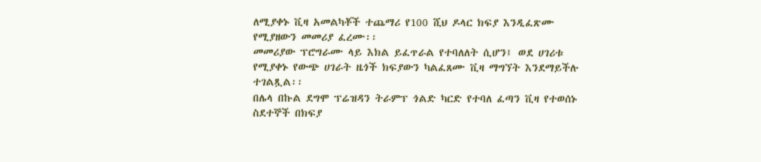ለሚያቀኑ ቪዛ አመልካቾች ተጨማሪ የ100 ሺህ ዶላር ክፍያ እንዲፈጽሙ የሚያዘውን መመሪያ ፈረሙ፡፡
መመሪያው ፕሮግራሙ ላይ እክል ይፈጥራል የተባለለት ሲሆን፤ ወደ ሀገሪቱ የሚያቀኑ የውጭ ሀገራት ዜጎች ክፍያውን ካልፈጸሙ ቪዛ ማግኘት እንደማይችሉ ተገልጿል፡፡
በሌላ በኩል ደግሞ ፕሬዝዳን ትራምፕ ጎልድ ካርድ የተባለ ፈጣን ቪዛ የተወሰኑ ስደተኞች በክፍያ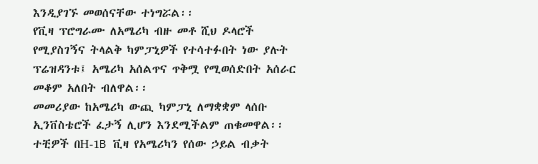እንዲያገኙ መወሰናቸው ተነግሯል፡፡
የቪዛ ፕሮግራሙ ለአሜሪካ ብዙ መቶ ሺህ ዶላሮች የሚያስገኝና ትላልቅ ካምፓኒዎች የተሳተፉበት ነው ያሉት ፕሬዝዳንቱ፤ አሜሪካ አሰልጥና ጥቅሟ የሚወሰድበት አሰራር መቆም አለበት ብለዋል፡፡
መመሪያው ከአሜሪካ ውጪ ካምፓኒ ለማቋቋም ላሰቡ ኢንቨስቴሮች ፈታኝ ሊሆን እንደሚችልም ጠቁመዋል፡፡
ተቺዎች በH-1B ቪዛ የአሜሪካን የሰው ኃይል ብቃት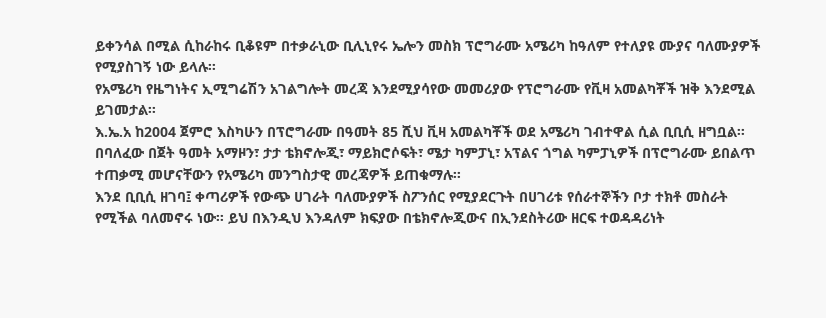ይቀንሳል በሚል ሲከራከሩ ቢቆዩም በተቃራኒው ቢሊኒየሩ ኤሎን መስክ ፕሮግራሙ አሜሪካ ከዓለም የተለያዩ ሙያና ባለሙያዎች የሚያስገኝ ነው ይላሉ፡፡
የአሜሪካ የዜግነትና ኢሚግሬሽን አገልግሎት መረጃ እንደሚያሳየው መመሪያው የፕሮግራሙ የቪዛ አመልካቾች ዝቅ እንደሚል ይገመታል፡፡
እ.ኤ.አ ከ2004 ጀምሮ እስካሁን በፕሮግራሙ በዓመት 85 ሺህ ቪዛ አመልካቾች ወደ አሜሪካ ገብተዋል ሲል ቢቢሲ ዘግቧል፡፡
በባለፈው በጀት ዓመት አማዞን፣ ታታ ቴክኖሎጂ፣ ማይክሮሶፍት፣ ሜታ ካምፓኒ፣ አፕልና ጎግል ካምፓኒዎች በፕሮግራሙ ይበልጥ ተጠቃሚ መሆናቸውን የአሜሪካ መንግስታዊ መረጃዎች ይጠቁማሉ፡፡
እንደ ቢቢሲ ዘገባ፤ ቀጣሪዎች የውጭ ሀገራት ባለሙያዎች ስፖንሰር የሚያደርጉት በሀገሪቱ የሰራተኞችን ቦታ ተክቶ መስራት የሚችል ባለመኖሩ ነው፡፡ ይህ በእንዲህ እንዳለም ክፍያው በቴክኖሎጂውና በኢንደስትሪው ዘርፍ ተወዳዳሪነት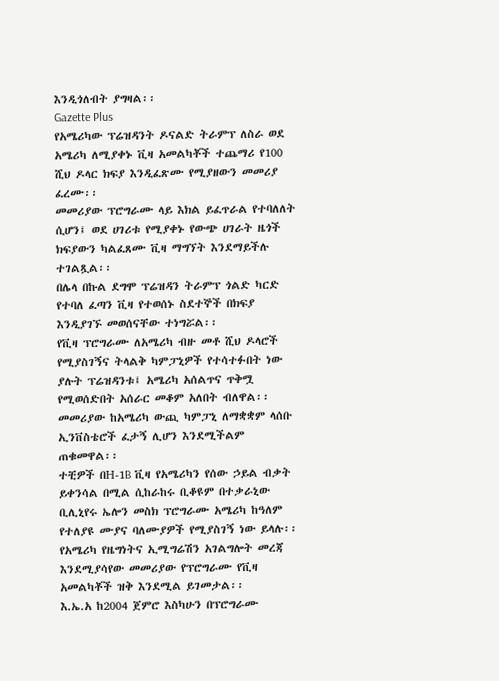እንዲጎለብት ያግዛል፡፡
Gazette Plus
የአሜሪካው ፕሬዝዳንት ዶናልድ ትራምፕ ለስራ ወደ አሜሪካ ለሚያቀኑ ቪዛ አመልካቾች ተጨማሪ የ100 ሺህ ዶላር ክፍያ እንዲፈጽሙ የሚያዘውን መመሪያ ፈረሙ፡፡
መመሪያው ፕሮግራሙ ላይ እክል ይፈጥራል የተባለለት ሲሆን፤ ወደ ሀገሪቱ የሚያቀኑ የውጭ ሀገራት ዜጎች ክፍያውን ካልፈጸሙ ቪዛ ማግኘት እንደማይችሉ ተገልጿል፡፡
በሌላ በኩል ደግሞ ፕሬዝዳን ትራምፕ ጎልድ ካርድ የተባለ ፈጣን ቪዛ የተወሰኑ ስደተኞች በክፍያ እንዲያገኙ መወሰናቸው ተነግሯል፡፡
የቪዛ ፕሮግራሙ ለአሜሪካ ብዙ መቶ ሺህ ዶላሮች የሚያስገኝና ትላልቅ ካምፓኒዎች የተሳተፉበት ነው ያሉት ፕሬዝዳንቱ፤ አሜሪካ አሰልጥና ጥቅሟ የሚወሰድበት አሰራር መቆም አለበት ብለዋል፡፡
መመሪያው ከአሜሪካ ውጪ ካምፓኒ ለማቋቋም ላሰቡ ኢንቨስቴሮች ፈታኝ ሊሆን እንደሚችልም ጠቁመዋል፡፡
ተቺዎች በH-1B ቪዛ የአሜሪካን የሰው ኃይል ብቃት ይቀንሳል በሚል ሲከራከሩ ቢቆዩም በተቃራኒው ቢሊኒየሩ ኤሎን መስክ ፕሮግራሙ አሜሪካ ከዓለም የተለያዩ ሙያና ባለሙያዎች የሚያስገኝ ነው ይላሉ፡፡
የአሜሪካ የዜግነትና ኢሚግሬሽን አገልግሎት መረጃ እንደሚያሳየው መመሪያው የፕሮግራሙ የቪዛ አመልካቾች ዝቅ እንደሚል ይገመታል፡፡
እ.ኤ.አ ከ2004 ጀምሮ እስካሁን በፕሮግራሙ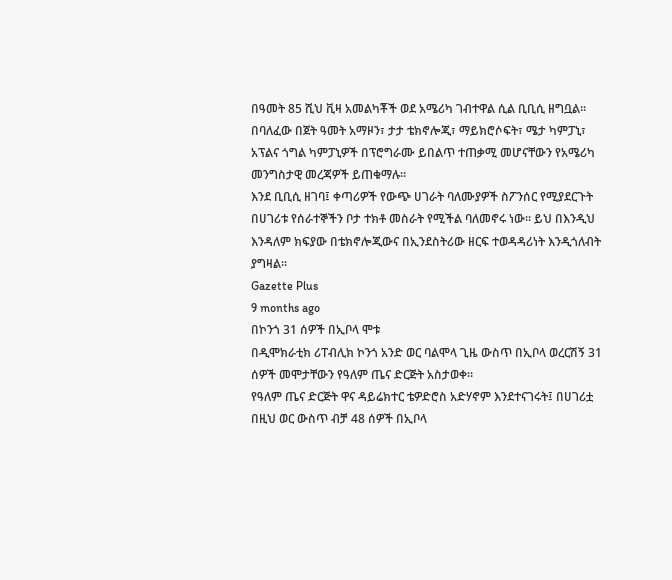በዓመት 85 ሺህ ቪዛ አመልካቾች ወደ አሜሪካ ገብተዋል ሲል ቢቢሲ ዘግቧል፡፡
በባለፈው በጀት ዓመት አማዞን፣ ታታ ቴክኖሎጂ፣ ማይክሮሶፍት፣ ሜታ ካምፓኒ፣ አፕልና ጎግል ካምፓኒዎች በፕሮግራሙ ይበልጥ ተጠቃሚ መሆናቸውን የአሜሪካ መንግስታዊ መረጃዎች ይጠቁማሉ፡፡
እንደ ቢቢሲ ዘገባ፤ ቀጣሪዎች የውጭ ሀገራት ባለሙያዎች ስፖንሰር የሚያደርጉት በሀገሪቱ የሰራተኞችን ቦታ ተክቶ መስራት የሚችል ባለመኖሩ ነው፡፡ ይህ በእንዲህ እንዳለም ክፍያው በቴክኖሎጂውና በኢንደስትሪው ዘርፍ ተወዳዳሪነት እንዲጎለብት ያግዛል፡፡
Gazette Plus
9 months ago
በኮንጎ 31 ሰዎች በኢቦላ ሞቱ
በዲሞክራቲክ ሪፐብሊክ ኮንጎ አንድ ወር ባልሞላ ጊዜ ውስጥ በኢቦላ ወረርሽኝ 31 ሰዎች መሞታቸውን የዓለም ጤና ድርጅት አስታወቀ።
የዓለም ጤና ድርጅት ዋና ዳይሬክተር ቴዎድሮስ አድሃኖም እንደተናገሩት፤ በሀገሪቷ በዚህ ወር ውስጥ ብቻ 48 ሰዎች በኢቦላ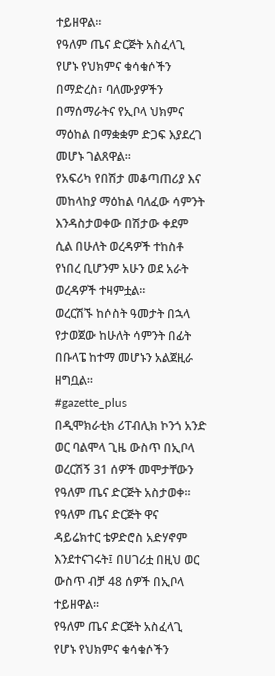ተይዘዋል።
የዓለም ጤና ድርጅት አስፈላጊ የሆኑ የህክምና ቁሳቁሶችን በማድረስ፣ ባለሙያዎችን በማሰማራትና የኢቦላ ህክምና ማዕከል በማቋቋም ድጋፍ እያደረገ መሆኑ ገልጸዋል።
የአፍሪካ የበሽታ መቆጣጠሪያ እና መከላከያ ማዕከል ባለፈው ሳምንት እንዳስታወቀው በሽታው ቀደም ሲል በሁለት ወረዳዎች ተከስቶ የነበረ ቢሆንም አሁን ወደ አራት ወረዳዎች ተዛምቷል።
ወረርሽኙ ከሶስት ዓመታት በኋላ የታወጀው ከሁለት ሳምንት በፊት በቡላፔ ከተማ መሆኑን አልጀዚራ ዘግቧል።
#gazette_plus
በዲሞክራቲክ ሪፐብሊክ ኮንጎ አንድ ወር ባልሞላ ጊዜ ውስጥ በኢቦላ ወረርሽኝ 31 ሰዎች መሞታቸውን የዓለም ጤና ድርጅት አስታወቀ።
የዓለም ጤና ድርጅት ዋና ዳይሬክተር ቴዎድሮስ አድሃኖም እንደተናገሩት፤ በሀገሪቷ በዚህ ወር ውስጥ ብቻ 48 ሰዎች በኢቦላ ተይዘዋል።
የዓለም ጤና ድርጅት አስፈላጊ የሆኑ የህክምና ቁሳቁሶችን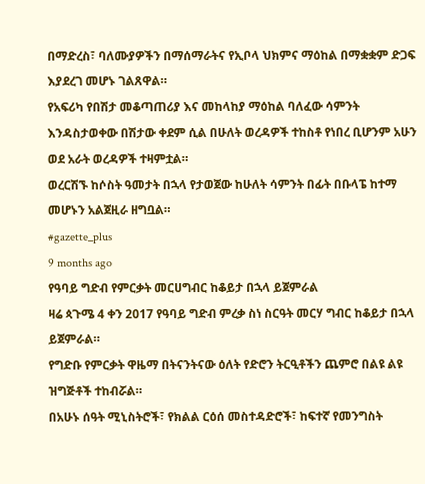በማድረስ፣ ባለሙያዎችን በማሰማራትና የኢቦላ ህክምና ማዕከል በማቋቋም ድጋፍ እያደረገ መሆኑ ገልጸዋል።
የአፍሪካ የበሽታ መቆጣጠሪያ እና መከላከያ ማዕከል ባለፈው ሳምንት እንዳስታወቀው በሽታው ቀደም ሲል በሁለት ወረዳዎች ተከስቶ የነበረ ቢሆንም አሁን ወደ አራት ወረዳዎች ተዛምቷል።
ወረርሽኙ ከሶስት ዓመታት በኋላ የታወጀው ከሁለት ሳምንት በፊት በቡላፔ ከተማ መሆኑን አልጀዚራ ዘግቧል።
#gazette_plus
9 months ago
የዓባይ ግድብ የምርቃት መርሀግብር ከቆይታ በኋላ ይጀምራል
ዛሬ ጳጉሜ 4 ቀን 2017 የዓባይ ግድብ ምረቃ ስነ ስርዓት መርሃ ግብር ከቆይታ በኋላ ይጀምራል።
የግድቡ የምርቃት ዋዜማ በትናንትናው ዕለት የድሮን ትርዒቶችን ጨምሮ በልዩ ልዩ ዝግጅቶች ተከብሯል።
በአሁኑ ሰዓት ሚኒስትሮች፣ የክልል ርዕሰ መስተዳድሮች፣ ከፍተኛ የመንግስት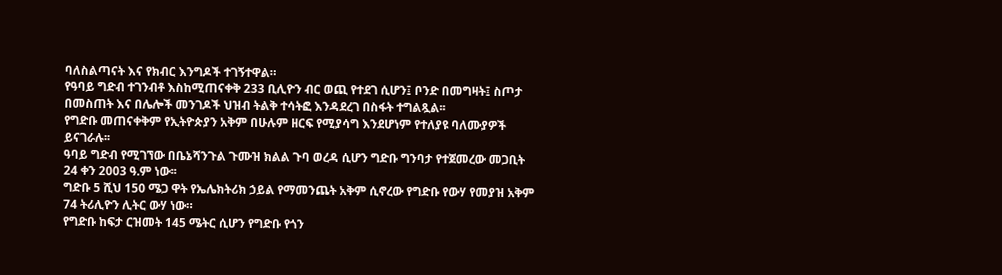ባለስልጣናት እና የክብር እንግዶች ተገኝተዋል።
የዓባይ ግድብ ተገንብቶ እስከሚጠናቀቅ 233 ቢሊዮን ብር ወጪ የተደገ ሲሆን፤ ቦንድ በመግዛት፤ ስጦታ በመስጠት እና በሌሎች መንገዶች ህዝብ ትልቅ ተሳትፎ እንዳደረገ በስፋት ተግልጿል፡፡
የግድቡ መጠናቀቅም የኢትዮጵያን አቅም በሁሉም ዘርፍ የሚያሳግ እንደሆነም የተለያዩ ባለሙያዎች ይናገራሉ፡፡
ዓባይ ግድብ የሚገኘው በቤኔሻንጉል ጉሙዝ ክልል ጉባ ወረዳ ሲሆን ግድቡ ግንባታ የተጀመረው መጋቢት 24 ቀን 2003 ዓ.ም ነው፡፡
ግድቡ 5 ሺህ 150 ሜጋ ዋት የኤሌክትሪክ ኃይል የማመንጨት አቅም ሲኖረው የግድቡ የውሃ የመያዝ አቅም 74 ትሪሊዮን ሊትር ውሃ ነው።
የግድቡ ከፍታ ርዝመት 145 ሜትር ሲሆን የግድቡ የጎን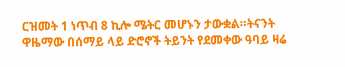ርዝመት 1 ነጥብ 8 ኪሎ ሜትር መሆኑን ታውቋል።ትናንት ዋዜማው በሰማይ ላይ ድሮኖች ትይንት የደመቀው ዓባይ ዛሬ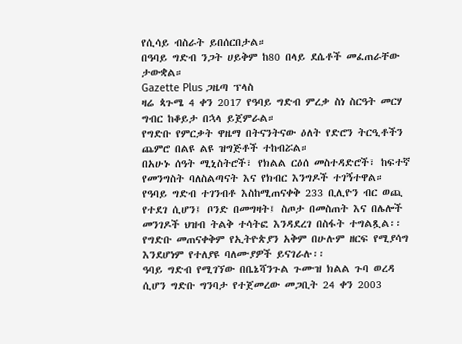የሲሳይ ብስራት ይበሰርበታል።
በዓባይ ግድብ ንጋት ሀይቅም ከ80 በላይ ደሴቶች መፈጠራቸው ታውቋል።
Gazette Plus ጋዜጣ ፕላስ
ዛሬ ጳጉሜ 4 ቀን 2017 የዓባይ ግድብ ምረቃ ስነ ስርዓት መርሃ ግብር ከቆይታ በኋላ ይጀምራል።
የግድቡ የምርቃት ዋዜማ በትናንትናው ዕለት የድሮን ትርዒቶችን ጨምሮ በልዩ ልዩ ዝግጅቶች ተከብሯል።
በአሁኑ ሰዓት ሚኒስትሮች፣ የክልል ርዕሰ መስተዳድሮች፣ ከፍተኛ የመንግስት ባለስልጣናት እና የክብር እንግዶች ተገኝተዋል።
የዓባይ ግድብ ተገንብቶ እስከሚጠናቀቅ 233 ቢሊዮን ብር ወጪ የተደገ ሲሆን፤ ቦንድ በመግዛት፤ ስጦታ በመስጠት እና በሌሎች መንገዶች ህዝብ ትልቅ ተሳትፎ እንዳደረገ በስፋት ተግልጿል፡፡
የግድቡ መጠናቀቅም የኢትዮጵያን አቅም በሁሉም ዘርፍ የሚያሳግ እንደሆነም የተለያዩ ባለሙያዎች ይናገራሉ፡፡
ዓባይ ግድብ የሚገኘው በቤኔሻንጉል ጉሙዝ ክልል ጉባ ወረዳ ሲሆን ግድቡ ግንባታ የተጀመረው መጋቢት 24 ቀን 2003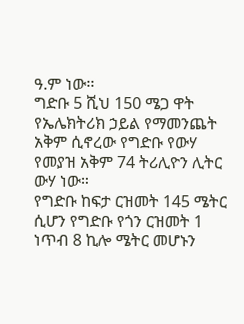ዓ.ም ነው፡፡
ግድቡ 5 ሺህ 150 ሜጋ ዋት የኤሌክትሪክ ኃይል የማመንጨት አቅም ሲኖረው የግድቡ የውሃ የመያዝ አቅም 74 ትሪሊዮን ሊትር ውሃ ነው።
የግድቡ ከፍታ ርዝመት 145 ሜትር ሲሆን የግድቡ የጎን ርዝመት 1 ነጥብ 8 ኪሎ ሜትር መሆኑን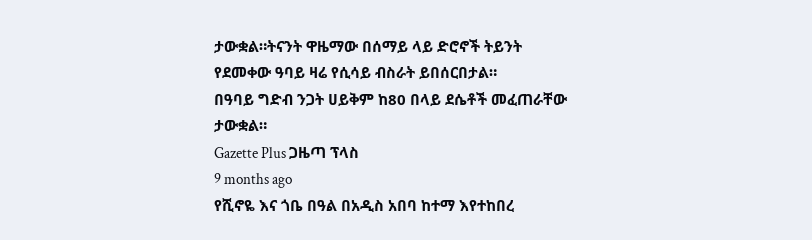ታውቋል።ትናንት ዋዜማው በሰማይ ላይ ድሮኖች ትይንት የደመቀው ዓባይ ዛሬ የሲሳይ ብስራት ይበሰርበታል።
በዓባይ ግድብ ንጋት ሀይቅም ከ80 በላይ ደሴቶች መፈጠራቸው ታውቋል።
Gazette Plus ጋዜጣ ፕላስ
9 months ago
የሺኖዬ እና ጎቤ በዓል በአዲስ አበባ ከተማ እየተከበረ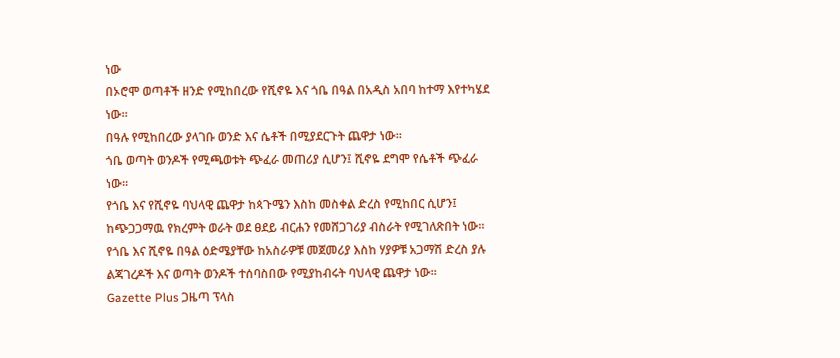ነው
በኦሮሞ ወጣቶች ዘንድ የሚከበረው የሺኖዬ እና ጎቤ በዓል በአዲስ አበባ ከተማ እየተካሄደ ነው።
በዓሉ የሚከበረው ያላገቡ ወንድ እና ሴቶች በሚያደርጉት ጨዋታ ነው።
ጎቤ ወጣት ወንዶች የሚጫወቱት ጭፈራ መጠሪያ ሲሆን፤ ሺኖዬ ደግሞ የሴቶች ጭፈራ ነው።
የጎቤ እና የሺኖዬ ባህላዊ ጨዋታ ከጳጉሜን እስከ መስቀል ድረስ የሚከበር ሲሆን፤ ከጭጋጋማዉ የክረምት ወራት ወደ ፀደይ ብርሐን የመሸጋገሪያ ብስራት የሚገለጽበት ነው።
የጎቤ እና ሺኖዬ በዓል ዕድሜያቸው ከአስራዎቹ መጀመሪያ እስከ ሃያዎቹ አጋማሽ ድረስ ያሉ ልጃገረዶች እና ወጣት ወንዶች ተሰባስበው የሚያከብሩት ባህላዊ ጨዋታ ነው።
Gazette Plus ጋዜጣ ፕላስ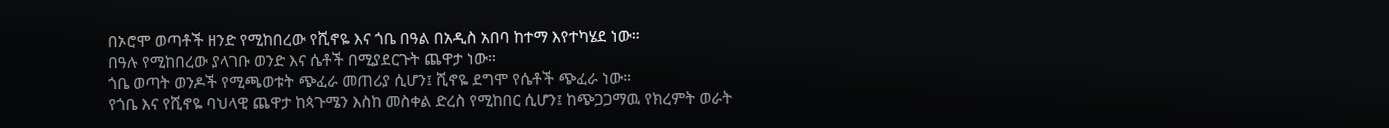በኦሮሞ ወጣቶች ዘንድ የሚከበረው የሺኖዬ እና ጎቤ በዓል በአዲስ አበባ ከተማ እየተካሄደ ነው።
በዓሉ የሚከበረው ያላገቡ ወንድ እና ሴቶች በሚያደርጉት ጨዋታ ነው።
ጎቤ ወጣት ወንዶች የሚጫወቱት ጭፈራ መጠሪያ ሲሆን፤ ሺኖዬ ደግሞ የሴቶች ጭፈራ ነው።
የጎቤ እና የሺኖዬ ባህላዊ ጨዋታ ከጳጉሜን እስከ መስቀል ድረስ የሚከበር ሲሆን፤ ከጭጋጋማዉ የክረምት ወራት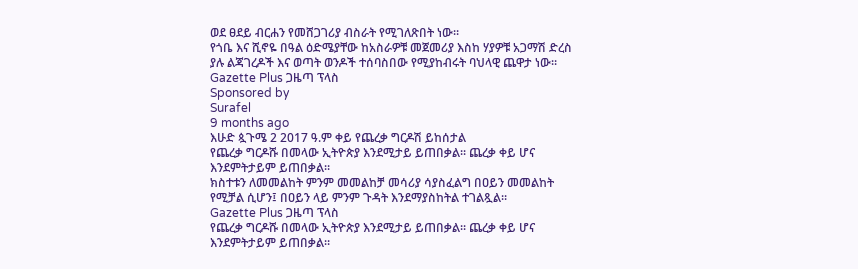ወደ ፀደይ ብርሐን የመሸጋገሪያ ብስራት የሚገለጽበት ነው።
የጎቤ እና ሺኖዬ በዓል ዕድሜያቸው ከአስራዎቹ መጀመሪያ እስከ ሃያዎቹ አጋማሽ ድረስ ያሉ ልጃገረዶች እና ወጣት ወንዶች ተሰባስበው የሚያከብሩት ባህላዊ ጨዋታ ነው።
Gazette Plus ጋዜጣ ፕላስ
Sponsored by
Surafel
9 months ago
እሁድ ጷጉሜ 2 2017 ዓ.ም ቀይ የጨረቃ ግርዶሽ ይከሰታል
የጨረቃ ግርዶሹ በመላው ኢትዮጵያ እንደሚታይ ይጠበቃል፡፡ ጨረቃ ቀይ ሆና እንደምትታይም ይጠበቃል።
ክስተቱን ለመመልከት ምንም መመልከቻ መሳሪያ ሳያስፈልግ በዐይን መመልከት የሚቻል ሲሆን፤ በዐይን ላይ ምንም ጉዳት እንደማያስከትል ተገልጿል።
Gazette Plus ጋዜጣ ፕላስ
የጨረቃ ግርዶሹ በመላው ኢትዮጵያ እንደሚታይ ይጠበቃል፡፡ ጨረቃ ቀይ ሆና እንደምትታይም ይጠበቃል።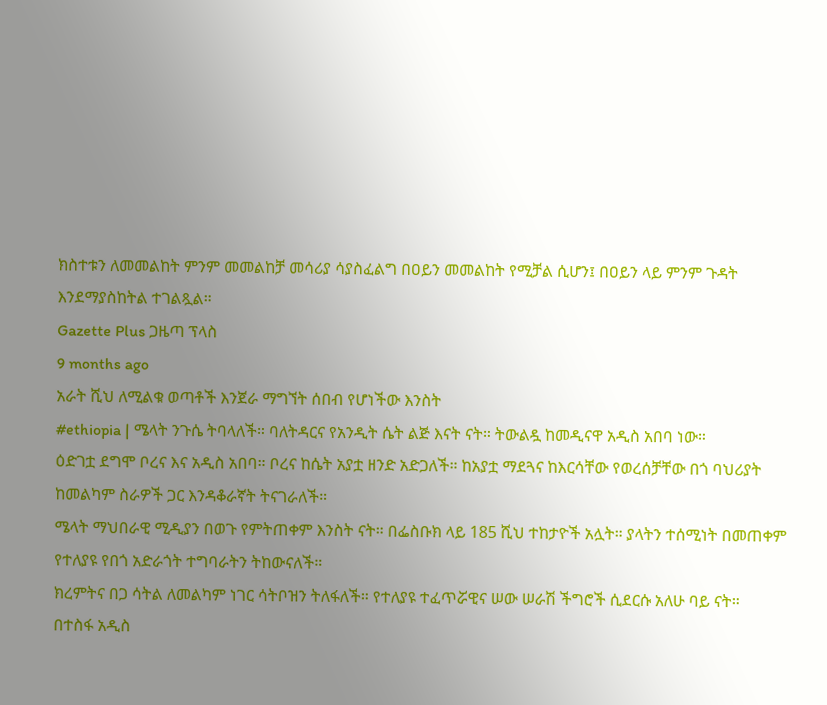ክስተቱን ለመመልከት ምንም መመልከቻ መሳሪያ ሳያስፈልግ በዐይን መመልከት የሚቻል ሲሆን፤ በዐይን ላይ ምንም ጉዳት እንደማያስከትል ተገልጿል።
Gazette Plus ጋዜጣ ፕላስ
9 months ago
አራት ሺህ ለሚልቁ ወጣቶች እንጀራ ማግኘት ሰበብ የሆነችው እንስት
#ethiopia | ሜላት ንጉሴ ትባላለች። ባለትዳርና የአንዲት ሴት ልጅ እናት ናት። ትውልዷ ከመዲናዋ አዲስ አበባ ነው።
ዕድገቷ ደግሞ ቦረና እና አዲስ አበባ። ቦረና ከሴት አያቷ ዘንድ አድጋለች። ከአያቷ ማደጓና ከእርሳቸው የወረሰቻቸው በጎ ባህሪያት ከመልካም ስራዎች ጋር እንዳቆራኛት ትናገራለች።
ሜላት ማህበራዊ ሚዲያን በወጉ የምትጠቀም እንስት ናት። በፌስቡክ ላይ 185 ሺህ ተከታዮች አሏት። ያላትን ተሰሚነት በመጠቀም የተለያዩ የበጎ አድራጎት ተግባራትን ትከውናለች።
ክረምትና በጋ ሳትል ለመልካም ነገር ሳትቦዝን ትለፋለች። የተለያዩ ተፈጥሯዊና ሠው ሠራሽ ችግሮች ሲደርሱ አለሁ ባይ ናት።
በተስፋ አዲስ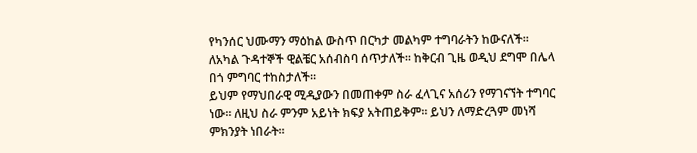የካንሰር ህሙማን ማዕከል ውስጥ በርካታ መልካም ተግባራትን ከውናለች። ለአካል ጉዳተኞች ዊልቼር አሰብስባ ሰጥታለች። ከቅርብ ጊዜ ወዲህ ደግሞ በሌላ በጎ ምግባር ተከስታለች።
ይህም የማህበራዊ ሚዲያውን በመጠቀም ስራ ፈላጊና አሰሪን የማገናኘት ተግባር ነው። ለዚህ ስራ ምንም አይነት ክፍያ አትጠይቅም። ይህን ለማድረጓም መነሻ ምክንያት ነበራት።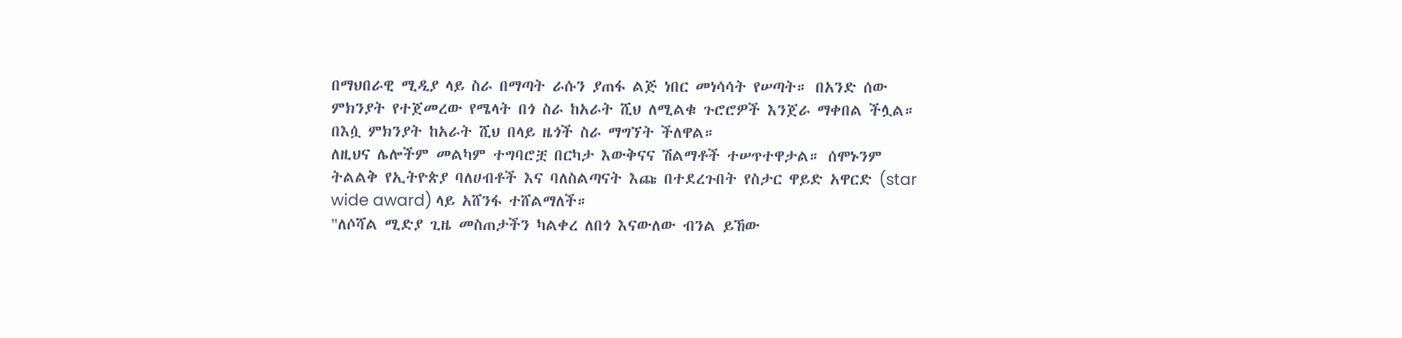በማህበራዊ ሚዲያ ላይ ስራ በማጣት ራሱን ያጠፋ ልጅ ነበር መነሳሳት የሠጣት። በአንድ ሰው ምክንያት የተጀመረው የሜላት በጎ ስራ ከአራት ሺህ ለሚልቁ ጉሮሮዎች እንጀራ ማቀበል ችሏል። በእሷ ምክንያት ከአራት ሺህ በላይ ዜጎች ስራ ማግኘት ችለዋል።
ለዚህና ሌሎችም መልካም ተግባሮቿ በርካታ እውቅናና ሽልማቶች ተሠጥተዋታል። ሰሞኑንም ትልልቅ የኢትዮጵያ ባለሀብቶች እና ባለስልጣናት እጩ በተደረጉበት የስታር ዋይድ አዋርድ (star wide award) ላይ አሸንፋ ተሸልማለች።
"ለሶሻል ሚድያ ጊዜ መስጠታችን ካልቀረ ለበጎ እናውለው ብንል ይኸው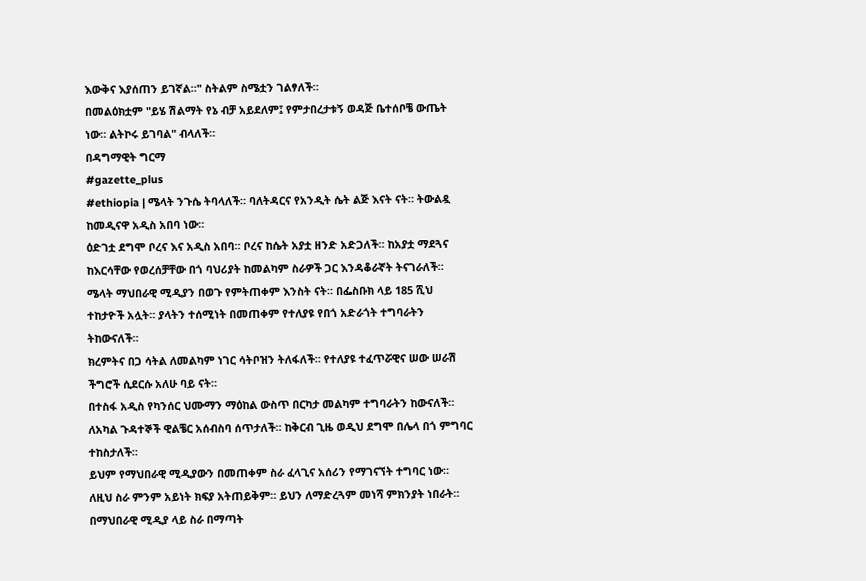እውቅና እያሰጠን ይገኛል።" ስትልም ስሜቷን ገልፃለች።
በመልዕክቷም "ይሄ ሽልማት የኔ ብቻ አይደለም፤ የምታበረታቱኝ ወዳጅ ቤተሰቦቼ ውጤት ነው። ልትኮሩ ይገባል" ብላለች።
በዳግማዊት ግርማ
#gazette_plus
#ethiopia | ሜላት ንጉሴ ትባላለች። ባለትዳርና የአንዲት ሴት ልጅ እናት ናት። ትውልዷ ከመዲናዋ አዲስ አበባ ነው።
ዕድገቷ ደግሞ ቦረና እና አዲስ አበባ። ቦረና ከሴት አያቷ ዘንድ አድጋለች። ከአያቷ ማደጓና ከእርሳቸው የወረሰቻቸው በጎ ባህሪያት ከመልካም ስራዎች ጋር እንዳቆራኛት ትናገራለች።
ሜላት ማህበራዊ ሚዲያን በወጉ የምትጠቀም እንስት ናት። በፌስቡክ ላይ 185 ሺህ ተከታዮች አሏት። ያላትን ተሰሚነት በመጠቀም የተለያዩ የበጎ አድራጎት ተግባራትን ትከውናለች።
ክረምትና በጋ ሳትል ለመልካም ነገር ሳትቦዝን ትለፋለች። የተለያዩ ተፈጥሯዊና ሠው ሠራሽ ችግሮች ሲደርሱ አለሁ ባይ ናት።
በተስፋ አዲስ የካንሰር ህሙማን ማዕከል ውስጥ በርካታ መልካም ተግባራትን ከውናለች። ለአካል ጉዳተኞች ዊልቼር አሰብስባ ሰጥታለች። ከቅርብ ጊዜ ወዲህ ደግሞ በሌላ በጎ ምግባር ተከስታለች።
ይህም የማህበራዊ ሚዲያውን በመጠቀም ስራ ፈላጊና አሰሪን የማገናኘት ተግባር ነው። ለዚህ ስራ ምንም አይነት ክፍያ አትጠይቅም። ይህን ለማድረጓም መነሻ ምክንያት ነበራት።
በማህበራዊ ሚዲያ ላይ ስራ በማጣት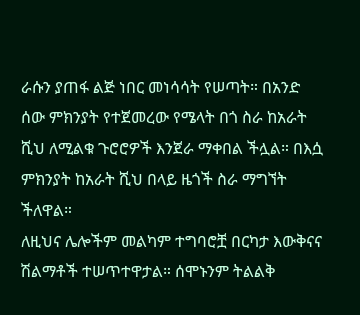ራሱን ያጠፋ ልጅ ነበር መነሳሳት የሠጣት። በአንድ ሰው ምክንያት የተጀመረው የሜላት በጎ ስራ ከአራት ሺህ ለሚልቁ ጉሮሮዎች እንጀራ ማቀበል ችሏል። በእሷ ምክንያት ከአራት ሺህ በላይ ዜጎች ስራ ማግኘት ችለዋል።
ለዚህና ሌሎችም መልካም ተግባሮቿ በርካታ እውቅናና ሽልማቶች ተሠጥተዋታል። ሰሞኑንም ትልልቅ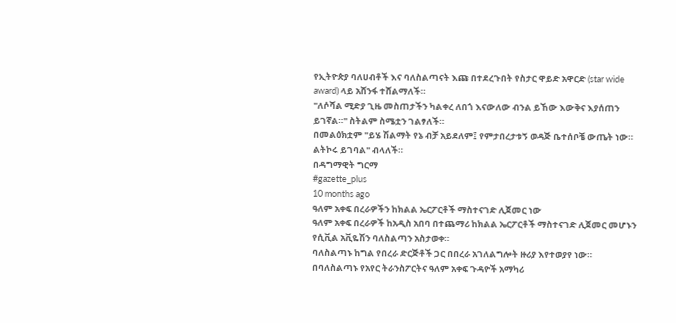የኢትዮጵያ ባለሀብቶች እና ባለስልጣናት እጩ በተደረጉበት የስታር ዋይድ አዋርድ (star wide award) ላይ አሸንፋ ተሸልማለች።
"ለሶሻል ሚድያ ጊዜ መስጠታችን ካልቀረ ለበጎ እናውለው ብንል ይኸው እውቅና እያሰጠን ይገኛል።" ስትልም ስሜቷን ገልፃለች።
በመልዕክቷም "ይሄ ሽልማት የኔ ብቻ አይደለም፤ የምታበረታቱኝ ወዳጅ ቤተሰቦቼ ውጤት ነው። ልትኮሩ ይገባል" ብላለች።
በዳግማዊት ግርማ
#gazette_plus
10 months ago
ዓለም አቀፍ በረራዎችን ከክልል ኤርፖርቶች ማስተናገድ ሊጀመር ነው
ዓለም አቀፍ በረራዎች ከአዲስ አበባ በተጨማሪ ከክልል ኤርፖርቶች ማስተናገድ ሊጀመር መሆኑን የሲቪል አቪዬሽን ባለስልጣን አስታወቀ።
ባለስልጣኑ ከግል የበረራ ድርጅቶች ጋር በበረራ አገለልግሎት ዙሪያ እየተወያየ ነው።
በባለስልጣኑ የአየር ትራንስፖርትና ዓለም አቀፍ ጉዳዮች አማካሪ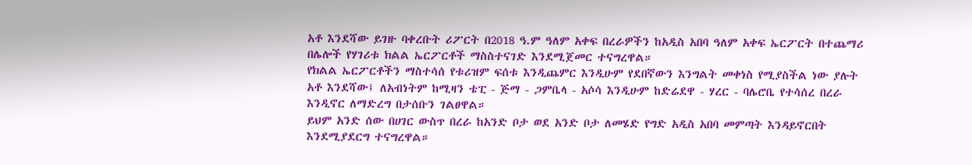አቶ እንደሻው ይገዙ ባቀረቡት ሪፖርት በ2018 ዓ.ም ዓለም አቀፍ በረራዎችን ከአዲስ አበባ ዓለም አቀፍ ኤርፖርት በተጨማሪ በሌሎች የሃገሪቱ ክልል ኤርፖርቶች ማስስተናገድ እንደሚጀመር ተናግረዋል።
የክልል ኤርፖርቶችን ማስተሳሰ የቱሪዝም ፍሰቱ እንዲጨምር እንዲሁም የደበኛውን እንግልት መቀነስ የሚያስችል ነው ያሉት አቶ እንደሻው፤ ለአብነትም ከሚዛን ቴፒ - ጅማ - ጋምቤላ - አሶሳ እንዲሁም ከድሬደዋ - ሃረር - ባሌሮቤ የተሳሰረ በረራ እንዲኖር ለማድረግ በታሰቡን ገልፀዋል።
ይህም አንድ ሰው በሀገር ውስጥ በረራ ከአንድ ቦታ ወደ አንድ ቦታ ለመሄድ የግድ አዲስ አበባ መምጣት እንዳይኖርበት እንደሚያደርግ ተናግረዋል።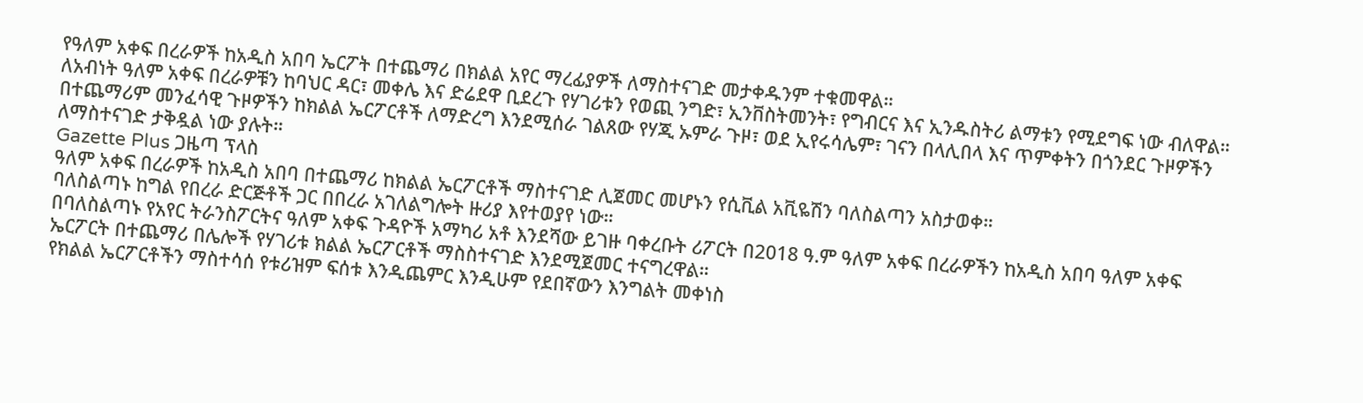የዓለም አቀፍ በረራዎች ከአዲስ አበባ ኤርፖት በተጨማሪ በክልል አየር ማረፊያዎች ለማስተናገድ መታቀዱንም ተቁመዋል።
ለአብነት ዓለም አቀፍ በረራዎቹን ከባህር ዳር፣ መቀሌ እና ድሬደዋ ቢደረጉ የሃገሪቱን የወጪ ንግድ፣ ኢንቨስትመንት፣ የግብርና እና ኢንዱስትሪ ልማቱን የሚደግፍ ነው ብለዋል።
በተጨማሪም መንፈሳዊ ጉዞዎችን ከክልል ኤርፖርቶች ለማድረግ እንደሚሰራ ገልጸው የሃጂ ኡምራ ጉዞ፣ ወደ ኢየሩሳሌም፣ ገናን በላሊበላ እና ጥምቀትን በጎንደር ጉዞዎችን ለማስተናገድ ታቅዷል ነው ያሉት።
Gazette Plus ጋዜጣ ፕላስ
ዓለም አቀፍ በረራዎች ከአዲስ አበባ በተጨማሪ ከክልል ኤርፖርቶች ማስተናገድ ሊጀመር መሆኑን የሲቪል አቪዬሽን ባለስልጣን አስታወቀ።
ባለስልጣኑ ከግል የበረራ ድርጅቶች ጋር በበረራ አገለልግሎት ዙሪያ እየተወያየ ነው።
በባለስልጣኑ የአየር ትራንስፖርትና ዓለም አቀፍ ጉዳዮች አማካሪ አቶ እንደሻው ይገዙ ባቀረቡት ሪፖርት በ2018 ዓ.ም ዓለም አቀፍ በረራዎችን ከአዲስ አበባ ዓለም አቀፍ ኤርፖርት በተጨማሪ በሌሎች የሃገሪቱ ክልል ኤርፖርቶች ማስስተናገድ እንደሚጀመር ተናግረዋል።
የክልል ኤርፖርቶችን ማስተሳሰ የቱሪዝም ፍሰቱ እንዲጨምር እንዲሁም የደበኛውን እንግልት መቀነስ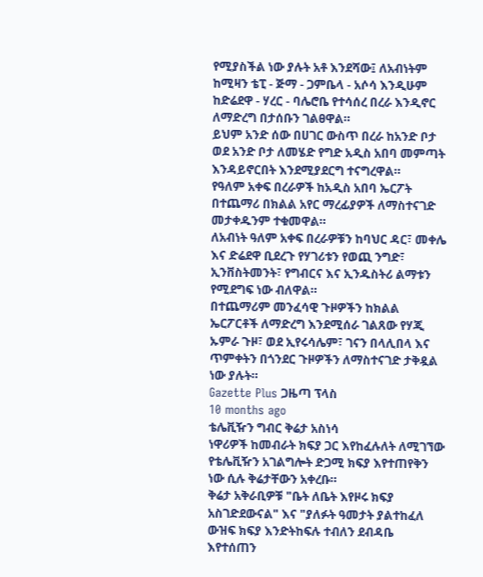የሚያስችል ነው ያሉት አቶ እንደሻው፤ ለአብነትም ከሚዛን ቴፒ - ጅማ - ጋምቤላ - አሶሳ እንዲሁም ከድሬደዋ - ሃረር - ባሌሮቤ የተሳሰረ በረራ እንዲኖር ለማድረግ በታሰቡን ገልፀዋል።
ይህም አንድ ሰው በሀገር ውስጥ በረራ ከአንድ ቦታ ወደ አንድ ቦታ ለመሄድ የግድ አዲስ አበባ መምጣት እንዳይኖርበት እንደሚያደርግ ተናግረዋል።
የዓለም አቀፍ በረራዎች ከአዲስ አበባ ኤርፖት በተጨማሪ በክልል አየር ማረፊያዎች ለማስተናገድ መታቀዱንም ተቁመዋል።
ለአብነት ዓለም አቀፍ በረራዎቹን ከባህር ዳር፣ መቀሌ እና ድሬደዋ ቢደረጉ የሃገሪቱን የወጪ ንግድ፣ ኢንቨስትመንት፣ የግብርና እና ኢንዱስትሪ ልማቱን የሚደግፍ ነው ብለዋል።
በተጨማሪም መንፈሳዊ ጉዞዎችን ከክልል ኤርፖርቶች ለማድረግ እንደሚሰራ ገልጸው የሃጂ ኡምራ ጉዞ፣ ወደ ኢየሩሳሌም፣ ገናን በላሊበላ እና ጥምቀትን በጎንደር ጉዞዎችን ለማስተናገድ ታቅዷል ነው ያሉት።
Gazette Plus ጋዜጣ ፕላስ
10 months ago
ቴሌቪዥን ግብር ቅሬታ አስነሳ
ነዋሪዎች ከመብራት ክፍያ ጋር እየከፈሉለት ለሚገኘው የቴሌቪዥን አገልግሎት ድጋሚ ክፍያ እየተጠየቅን ነው ሲሉ ቅሬታቸውን አቀረቡ።
ቅሬታ አቅራቢዎቹ "ቤት ለቤት እየዞሩ ክፍያ አስገድደውናል" እና "ያለፉት ዓመታት ያልተከፈለ ውዝፍ ክፍያ እንድትከፍሉ ተብለን ደብዳቤ እየተሰጠን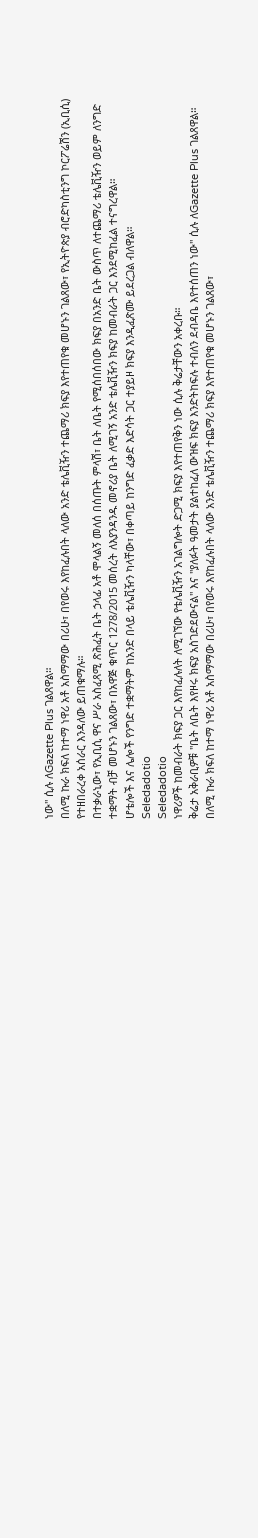ነው" ሲሉ ለGazette Plus ገልጸዋል።
በለሚ ኩራ ክፍለ ከተማ ነዋሪ አቶ አስማማው በሪሁ፣ በየወሩ እየከፈሉበት ላለው አንድ ቴሌቪዥን ተጨማሪ ክፍያ እየተጠየቁ መሆኑን ገልጸው፣ የኢትዮጵያ ብሮድካስቲንግ ኮርፖሬሽን (ኢቢሲ) የተዘበራረቀ አሰራር እንዳለው ይጠቁማሉ።
በተቃራኒው፣ የኢቢሲ ዋና ሥራ አስፈጻሚ ጽሕፈት ቤት ኃላፊ አቶ ሞላልኝ መለሰ በሰጡት ምላሽ፣ ቤት ለቤት የሚሰበሰበው ክፍያ በአንድ ቤት ውስጥ ለተጨማሪ ቴሌቪዥን ወይም ለንግድ ተቋማት ብቻ መሆኑን ገልጸው፣ በአዋጅ ቁጥር 1278/2015 መሰረት ለእያንዳንዱ መኖሪያ ቤት ለሚገኝ አንድ ቴሌቪዥን ክፍያ ከመብራት ጋር እንደሚከፈል ተናግረዋል።
ሆቴሎች እና ሌሎች የንግድ ተቋማትም ከአንድ በላይ ቴሌቪዥን ካላቸው፣ በቀጣይ ከንግድ ፈቃድ እድሳት ጋር ተያይዞ ክፍያ እንዲፈጽሙ ይደረጋል ብለዋል።
Seledadotio
Seledadotio
ነዋሪዎች ከመብራት ክፍያ ጋር እየከፈሉለት ለሚገኘው የቴሌቪዥን አገልግሎት ድጋሚ ክፍያ እየተጠየቅን ነው ሲሉ ቅሬታቸውን አቀረቡ።
ቅሬታ አቅራቢዎቹ "ቤት ለቤት እየዞሩ ክፍያ አስገድደውናል" እና "ያለፉት ዓመታት ያልተከፈለ ውዝፍ ክፍያ እንድትከፍሉ ተብለን ደብዳቤ እየተሰጠን ነው" ሲሉ ለGazette Plus ገልጸዋል።
በለሚ ኩራ ክፍለ ከተማ ነዋሪ አቶ አስማማው በሪሁ፣ በየወሩ እየከፈሉበት ላለው አንድ ቴሌቪዥን ተጨማሪ ክፍያ እየተጠየቁ መሆኑን ገልጸው፣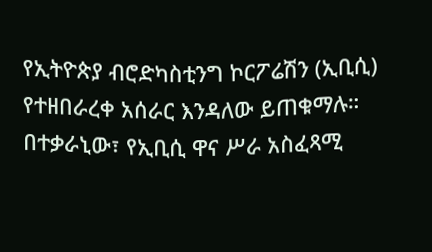የኢትዮጵያ ብሮድካስቲንግ ኮርፖሬሽን (ኢቢሲ) የተዘበራረቀ አሰራር እንዳለው ይጠቁማሉ።
በተቃራኒው፣ የኢቢሲ ዋና ሥራ አስፈጻሚ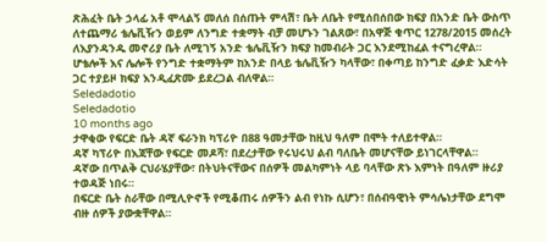ጽሕፈት ቤት ኃላፊ አቶ ሞላልኝ መለሰ በሰጡት ምላሽ፣ ቤት ለቤት የሚሰበሰበው ክፍያ በአንድ ቤት ውስጥ ለተጨማሪ ቴሌቪዥን ወይም ለንግድ ተቋማት ብቻ መሆኑን ገልጸው፣ በአዋጅ ቁጥር 1278/2015 መሰረት ለእያንዳንዱ መኖሪያ ቤት ለሚገኝ አንድ ቴሌቪዥን ክፍያ ከመብራት ጋር እንደሚከፈል ተናግረዋል።
ሆቴሎች እና ሌሎች የንግድ ተቋማትም ከአንድ በላይ ቴሌቪዥን ካላቸው፣ በቀጣይ ከንግድ ፈቃድ እድሳት ጋር ተያይዞ ክፍያ እንዲፈጽሙ ይደረጋል ብለዋል።
Seledadotio
Seledadotio
10 months ago
ታዋቂው የፍርድ ቤት ዳኛ ፍራንክ ካፕሪዮ በ88 ዓመታቸው ከዚህ ዓለም በሞት ተለይተዋል።
ዳኛ ካፕሪዮ በእጃቸው የፍርድ መዶሻ፣ በደረታቸው የሩህሩህ ልብ ባለቤት መሆናቸው ይነገርላቸዋል።
ዳኛው በጥልቅ ርህራሄያቸው፣ በትህትናቸውና በሰዎች መልካምነት ላይ ባላቸው ጽኑ እምነት በዓለም ዙሪያ ተወዳጅ ነበሩ።
በፍርድ ቤት ስራቸው በሚሊዮኖች የሚቆጠሩ ሰዎችን ልብ የነኩ ሲሆን፣ በሰብዓዊነት ምሳሌነታቸው ደግሞ ብዙ ሰዎች ያውቋቸዋል።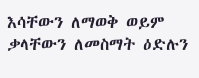እሳቸውን ለማወቅ ወይም ቃላቸውን ለመስማት ዕድሉን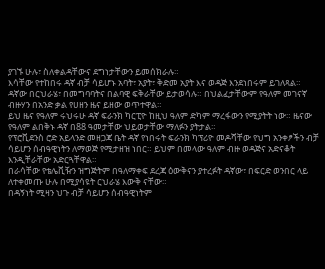ያገኙ ሁሉ፣ ስለቀልዳቸውና ደግነታቸውን ይመሰክራሉ።
እሳቸው የተከበሩ ዳኛ ብቻ ሳይሆኑ አባት፣ አያት፣ ቅድመ አያት እና ወዳጅ እንደነበሩም ይገለጻል።
ዳኛው በርህራሄ፣ በመግባባትና በልባዊ ፍቅራቸው ይታወሳሉ። በህልፈታቸውም የዓለም መገናኛ ብዙሃን በአንድ ቃል የሀዘን ዜና ይዘው ወጥተዋል።
ይህ ዜና የዓለም ሩህሩሁ ዳኛ ፍራንክ ካርፒዮ ከዚህ ዓለም ድካም ማረፋውን የሚያትት ነው። ዜናው የዓለም ልበቅኑ ዳኛ በ88 ዓመታቸው ህይወታቸው ማለፉን ያትታል።
የፕሮቪደንስ ሮድ አይላንድ መዘጋጃ ቤት ዳኛ የነበሩት ፍራንክ ካፕሪዮ መዶሻቸው የህግ አንቀፆችን ብቻ ሳይሆን ሰብዓዊነትን ለማወጅ የሚታዘዝ ነበር። ይህም በመላው ዓለም ብዙ ወዳጅና አድናቆት እንዲቸራቸው አድርጓቸዋል።
በራሳቸው የቴሌቪዥን ዝግጅትም በዓለማቀፍ ደረጃ ዕውቅናን ያተረፉት ዳኛው፣ በፍርድ ወንበር ላይ ለተቀመጡ ሁሉ በሚያሳዩት ርህራሄ እውቅ ናቸው።
በዳኝነት ሚዛን ህጉ ብቻ ሳይሆን ሰብዓዊነትም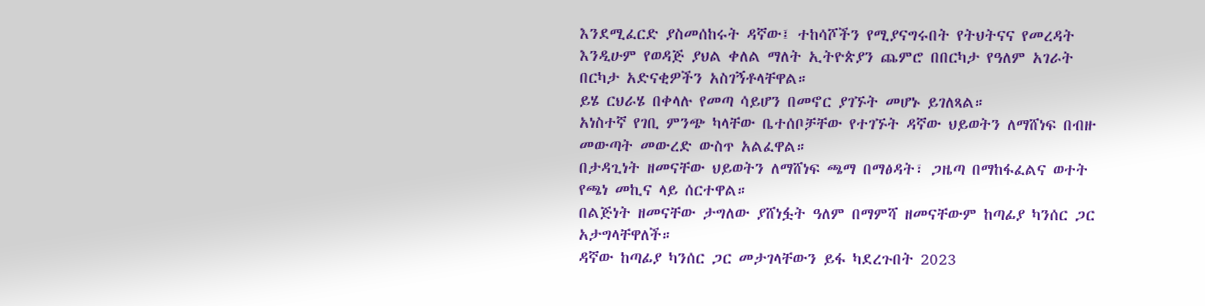እንደሚፈርድ ያስመሰከሩት ዳኛው፤ ተከሳሾችን የሚያናግሩበት የትህትናና የመረዳት እንዲሁም የወዳጅ ያህል ቀለል ማለት ኢትዮጵያን ጨምሮ በበርካታ የዓለም አገራት በርካታ አድናቂዎችን አስገኝቶላቸዋል።
ይሄ ርህራሄ በቀላሉ የመጣ ሳይሆን በመኖር ያገኙት መሆኑ ይገለጻል።
አነስተኛ የገቢ ምንጭ ካላቸው ቤተሰቦቻቸው የተገኙት ዳኛው ህይወትን ለማሸነፍ በብዙ መውጣት መውረድ ውስጥ አልፈዋል።
በታዳጊነት ዘመናቸው ህይወትን ለማሸነፍ ጫማ በማፅዳት፣ ጋዜጣ በማከፋፈልና ወተት የጫነ መኪና ላይ ሰርተዋል።
በልጅነት ዘመናቸው ታግለው ያሸነፏት ዓለም በማምሻ ዘመናቸውም ከጣፊያ ካንሰር ጋር አታግላቸዋለች።
ዳኛው ከጣፊያ ካንሰር ጋር መታገላቸውን ይፋ ካደረጉበት 2023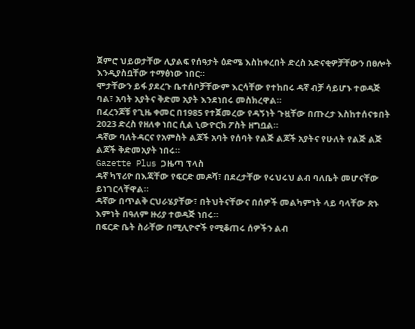ጀምሮ ህይወታቸው ሊያልፍ የሰዓታት ዕድሜ እስከቀረበት ድረስ አድናቂዎቻቸውን በፀሎት እንዲያስቧቸው ተማፅነው ነበር።
ሞታቸውን ይፋ ያደረጉ ቤተሰቦቻቸውም እርሳቸው የተከበሩ ዳኛ ብቻ ሳይሆኑ ተወዳጅ ባል፣ አባት አያትና ቅድመ አያት እንደነበሩ መስክረዋል።
በፈረንጆቹ የጊዜ ቀመር በ1985 የተጀመረው የዳኝነት ጉዟቸው በጡረታ እስከተሰናቱበት 2023 ድረስ የዘለቀ ነበር ሲል ኒውዮርክ ፖስት ዘግቧል።
ዳኛው ባለትዳርና የአምስት ልጆች አባት የሰባት የልጅ ልጆች አያትና የሁለት የልጅ ልጅ ልጆች ቅድመአያት ነበሩ።
Gazette Plus ጋዜጣ ፕላስ
ዳኛ ካፕሪዮ በእጃቸው የፍርድ መዶሻ፣ በደረታቸው የሩህሩህ ልብ ባለቤት መሆናቸው ይነገርላቸዋል።
ዳኛው በጥልቅ ርህራሄያቸው፣ በትህትናቸውና በሰዎች መልካምነት ላይ ባላቸው ጽኑ እምነት በዓለም ዙሪያ ተወዳጅ ነበሩ።
በፍርድ ቤት ስራቸው በሚሊዮኖች የሚቆጠሩ ሰዎችን ልብ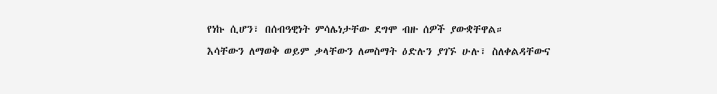የነኩ ሲሆን፣ በሰብዓዊነት ምሳሌነታቸው ደግሞ ብዙ ሰዎች ያውቋቸዋል።
እሳቸውን ለማወቅ ወይም ቃላቸውን ለመስማት ዕድሉን ያገኙ ሁሉ፣ ስለቀልዳቸውና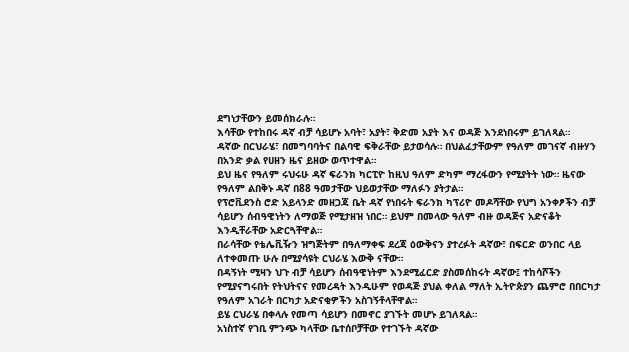ደግነታቸውን ይመሰክራሉ።
እሳቸው የተከበሩ ዳኛ ብቻ ሳይሆኑ አባት፣ አያት፣ ቅድመ አያት እና ወዳጅ እንደነበሩም ይገለጻል።
ዳኛው በርህራሄ፣ በመግባባትና በልባዊ ፍቅራቸው ይታወሳሉ። በህልፈታቸውም የዓለም መገናኛ ብዙሃን በአንድ ቃል የሀዘን ዜና ይዘው ወጥተዋል።
ይህ ዜና የዓለም ሩህሩሁ ዳኛ ፍራንክ ካርፒዮ ከዚህ ዓለም ድካም ማረፋውን የሚያትት ነው። ዜናው የዓለም ልበቅኑ ዳኛ በ88 ዓመታቸው ህይወታቸው ማለፉን ያትታል።
የፕሮቪደንስ ሮድ አይላንድ መዘጋጃ ቤት ዳኛ የነበሩት ፍራንክ ካፕሪዮ መዶሻቸው የህግ አንቀፆችን ብቻ ሳይሆን ሰብዓዊነትን ለማወጅ የሚታዘዝ ነበር። ይህም በመላው ዓለም ብዙ ወዳጅና አድናቆት እንዲቸራቸው አድርጓቸዋል።
በራሳቸው የቴሌቪዥን ዝግጅትም በዓለማቀፍ ደረጃ ዕውቅናን ያተረፉት ዳኛው፣ በፍርድ ወንበር ላይ ለተቀመጡ ሁሉ በሚያሳዩት ርህራሄ እውቅ ናቸው።
በዳኝነት ሚዛን ህጉ ብቻ ሳይሆን ሰብዓዊነትም እንደሚፈርድ ያስመሰከሩት ዳኛው፤ ተከሳሾችን የሚያናግሩበት የትህትናና የመረዳት እንዲሁም የወዳጅ ያህል ቀለል ማለት ኢትዮጵያን ጨምሮ በበርካታ የዓለም አገራት በርካታ አድናቂዎችን አስገኝቶላቸዋል።
ይሄ ርህራሄ በቀላሉ የመጣ ሳይሆን በመኖር ያገኙት መሆኑ ይገለጻል።
አነስተኛ የገቢ ምንጭ ካላቸው ቤተሰቦቻቸው የተገኙት ዳኛው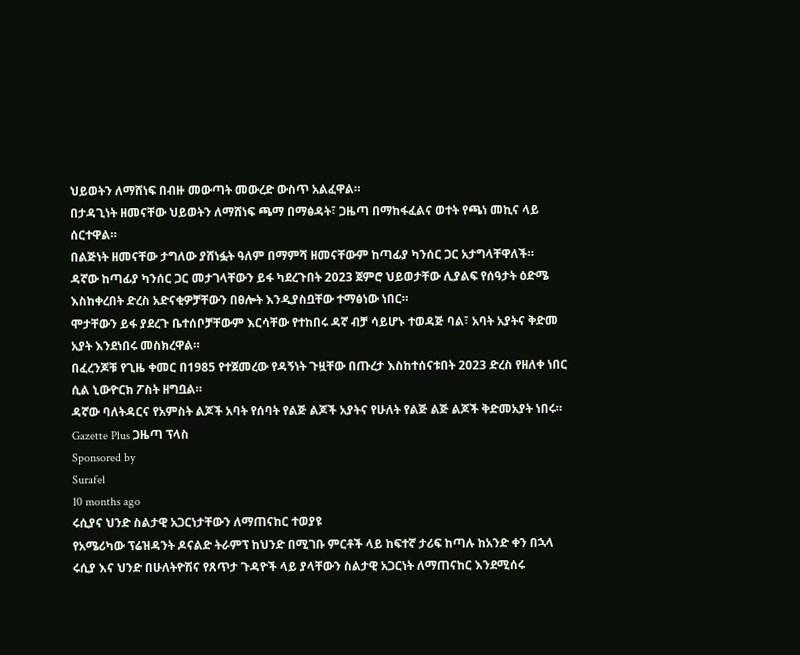ህይወትን ለማሸነፍ በብዙ መውጣት መውረድ ውስጥ አልፈዋል።
በታዳጊነት ዘመናቸው ህይወትን ለማሸነፍ ጫማ በማፅዳት፣ ጋዜጣ በማከፋፈልና ወተት የጫነ መኪና ላይ ሰርተዋል።
በልጅነት ዘመናቸው ታግለው ያሸነፏት ዓለም በማምሻ ዘመናቸውም ከጣፊያ ካንሰር ጋር አታግላቸዋለች።
ዳኛው ከጣፊያ ካንሰር ጋር መታገላቸውን ይፋ ካደረጉበት 2023 ጀምሮ ህይወታቸው ሊያልፍ የሰዓታት ዕድሜ እስከቀረበት ድረስ አድናቂዎቻቸውን በፀሎት እንዲያስቧቸው ተማፅነው ነበር።
ሞታቸውን ይፋ ያደረጉ ቤተሰቦቻቸውም እርሳቸው የተከበሩ ዳኛ ብቻ ሳይሆኑ ተወዳጅ ባል፣ አባት አያትና ቅድመ አያት እንደነበሩ መስክረዋል።
በፈረንጆቹ የጊዜ ቀመር በ1985 የተጀመረው የዳኝነት ጉዟቸው በጡረታ እስከተሰናቱበት 2023 ድረስ የዘለቀ ነበር ሲል ኒውዮርክ ፖስት ዘግቧል።
ዳኛው ባለትዳርና የአምስት ልጆች አባት የሰባት የልጅ ልጆች አያትና የሁለት የልጅ ልጅ ልጆች ቅድመአያት ነበሩ።
Gazette Plus ጋዜጣ ፕላስ
Sponsored by
Surafel
10 months ago
ሩሲያና ህንድ ስልታዊ አጋርነታቸውን ለማጠናከር ተወያዩ
የአሜሪካው ፕሬዝዳንት ዶናልድ ትራምፕ ከህንድ በሚገቡ ምርቶች ላይ ከፍተኛ ታሪፍ ከጣሉ ከአንድ ቀን በኋላ ሩሲያ እና ህንድ በሁለትዮሽና የጸጥታ ጉዳዮች ላይ ያላቸውን ስልታዊ አጋርነት ለማጠናከር እንደሚሰሩ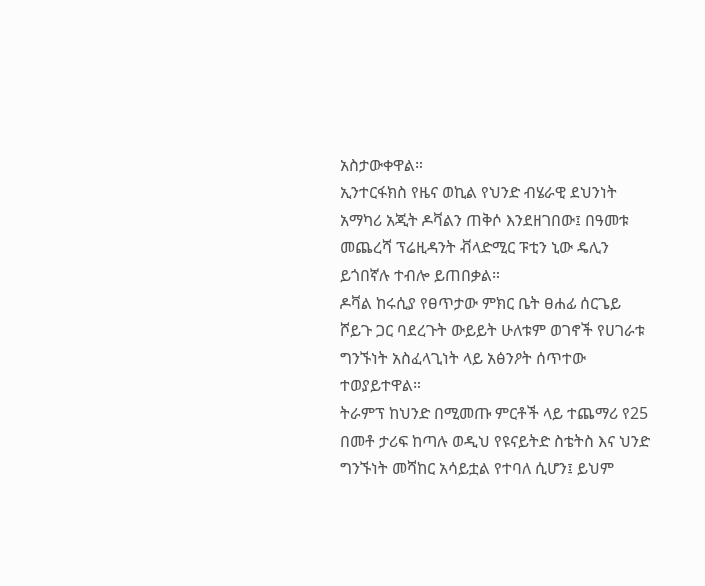አስታውቀዋል።
ኢንተርፋክስ የዜና ወኪል የህንድ ብሄራዊ ደህንነት አማካሪ አጂት ዶቫልን ጠቅሶ እንደዘገበው፤ በዓመቱ መጨረሻ ፕሬዚዳንት ቭላድሚር ፑቲን ኒው ዴሊን ይጎበኛሉ ተብሎ ይጠበቃል።
ዶቫል ከሩሲያ የፀጥታው ምክር ቤት ፀሐፊ ሰርጌይ ሾይጉ ጋር ባደረጉት ውይይት ሁለቱም ወገኖች የሀገራቱ ግንኙነት አስፈላጊነት ላይ አፅንዖት ሰጥተው ተወያይተዋል።
ትራምፕ ከህንድ በሚመጡ ምርቶች ላይ ተጨማሪ የ25 በመቶ ታሪፍ ከጣሉ ወዲህ የዩናይትድ ስቴትስ እና ህንድ ግንኙነት መሻከር አሳይቷል የተባለ ሲሆን፤ ይህም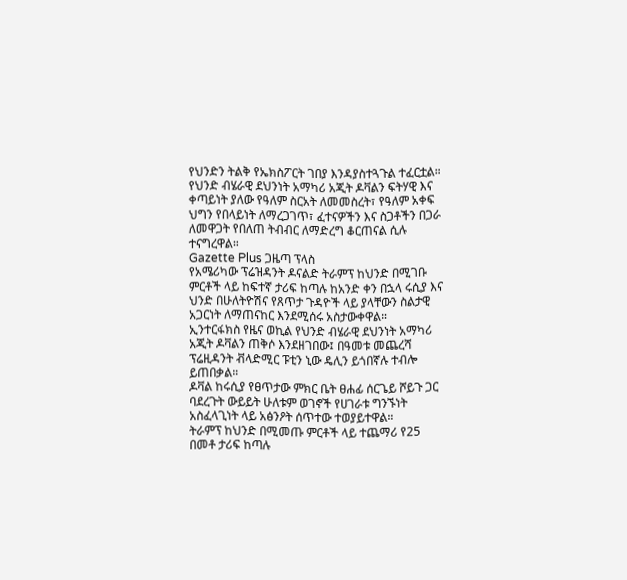የህንድን ትልቅ የኤክስፖርት ገበያ እንዳያስተጓጉል ተፈርቷል።
የህንድ ብሄራዊ ደህንነት አማካሪ አጂት ዶቫልን ፍትሃዊ እና ቀጣይነት ያለው የዓለም ስርአት ለመመስረት፣ የዓለም አቀፍ ህግን የበላይነት ለማረጋገጥ፣ ፈተናዎችን እና ስጋቶችን በጋራ ለመዋጋት የበለጠ ትብብር ለማድረግ ቆርጠናል ሲሉ ተናግረዋል።
Gazette Plus ጋዜጣ ፕላስ
የአሜሪካው ፕሬዝዳንት ዶናልድ ትራምፕ ከህንድ በሚገቡ ምርቶች ላይ ከፍተኛ ታሪፍ ከጣሉ ከአንድ ቀን በኋላ ሩሲያ እና ህንድ በሁለትዮሽና የጸጥታ ጉዳዮች ላይ ያላቸውን ስልታዊ አጋርነት ለማጠናከር እንደሚሰሩ አስታውቀዋል።
ኢንተርፋክስ የዜና ወኪል የህንድ ብሄራዊ ደህንነት አማካሪ አጂት ዶቫልን ጠቅሶ እንደዘገበው፤ በዓመቱ መጨረሻ ፕሬዚዳንት ቭላድሚር ፑቲን ኒው ዴሊን ይጎበኛሉ ተብሎ ይጠበቃል።
ዶቫል ከሩሲያ የፀጥታው ምክር ቤት ፀሐፊ ሰርጌይ ሾይጉ ጋር ባደረጉት ውይይት ሁለቱም ወገኖች የሀገራቱ ግንኙነት አስፈላጊነት ላይ አፅንዖት ሰጥተው ተወያይተዋል።
ትራምፕ ከህንድ በሚመጡ ምርቶች ላይ ተጨማሪ የ25 በመቶ ታሪፍ ከጣሉ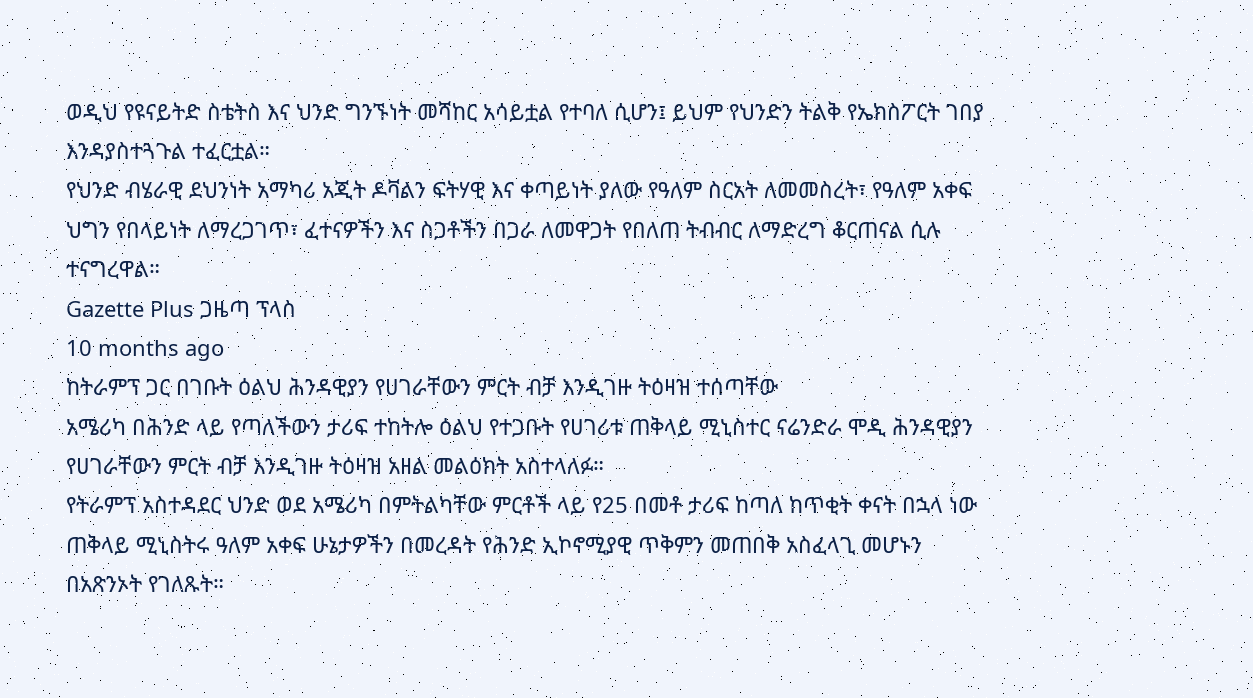ወዲህ የዩናይትድ ስቴትስ እና ህንድ ግንኙነት መሻከር አሳይቷል የተባለ ሲሆን፤ ይህም የህንድን ትልቅ የኤክስፖርት ገበያ እንዳያስተጓጉል ተፈርቷል።
የህንድ ብሄራዊ ደህንነት አማካሪ አጂት ዶቫልን ፍትሃዊ እና ቀጣይነት ያለው የዓለም ስርአት ለመመስረት፣ የዓለም አቀፍ ህግን የበላይነት ለማረጋገጥ፣ ፈተናዎችን እና ስጋቶችን በጋራ ለመዋጋት የበለጠ ትብብር ለማድረግ ቆርጠናል ሲሉ ተናግረዋል።
Gazette Plus ጋዜጣ ፕላስ
10 months ago
ከትራምፕ ጋር በገቡት ዕልህ ሕንዳዊያን የሀገራቸውን ምርት ብቻ እንዲገዙ ትዕዛዝ ተሰጣቸው
አሜሪካ በሕንድ ላይ የጣለችውን ታሪፍ ተከትሎ ዕልህ የተጋቡት የሀገሪቱ ጠቅላይ ሚኒስተር ናሬንድራ ሞዲ ሕንዳዊያን የሀገራቸውን ምርት ብቻ እንዲገዙ ትዕዛዝ አዘል መልዕክት አስተላለፉ።
የትራምፕ አስተዳደር ህንድ ወደ አሜሪካ በምትልካቸው ምርቶች ላይ የ25 በመቶ ታሪፍ ከጣለ ከጥቂት ቀናት በኋላ ነው ጠቅላይ ሚኒስትሩ ዓለም አቀፍ ሁኔታዎችን በመረዳት የሕንድ ኢኮኖሚያዊ ጥቅምን መጠበቅ አስፈላጊ መሆኑን በአጽንኦት የገለጹት።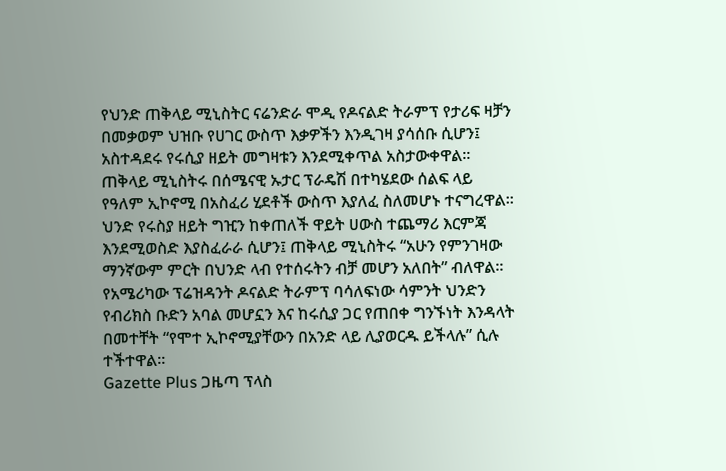የህንድ ጠቅላይ ሚኒስትር ናሬንድራ ሞዲ የዶናልድ ትራምፕ የታሪፍ ዛቻን በመቃወም ህዝቡ የሀገር ውስጥ እቃዎችን እንዲገዛ ያሳሰቡ ሲሆን፤ አስተዳደሩ የሩሲያ ዘይት መግዛቱን እንደሚቀጥል አስታውቀዋል።
ጠቅላይ ሚኒስትሩ በሰሜናዊ ኡታር ፕራዴሽ በተካሄደው ሰልፍ ላይ የዓለም ኢኮኖሚ በአስፈሪ ሂደቶች ውስጥ እያለፈ ስለመሆኑ ተናግረዋል።
ህንድ የሩስያ ዘይት ግዢን ከቀጠለች ዋይት ሀውስ ተጨማሪ እርምጃ እንደሚወስድ እያስፈራራ ሲሆን፤ ጠቅላይ ሚኒስትሩ “አሁን የምንገዛው ማንኛውም ምርት በህንድ ላብ የተሰሩትን ብቻ መሆን አለበት” ብለዋል፡፡
የአሜሪካው ፕሬዝዳንት ዶናልድ ትራምፕ ባሳለፍነው ሳምንት ህንድን የብሪክስ ቡድን አባል መሆኗን እና ከሩሲያ ጋር የጠበቀ ግንኙነት እንዳላት በመተቸት “የሞተ ኢኮኖሚያቸውን በአንድ ላይ ሊያወርዱ ይችላሉ” ሲሉ ተችተዋል።
Gazette Plus ጋዜጣ ፕላስ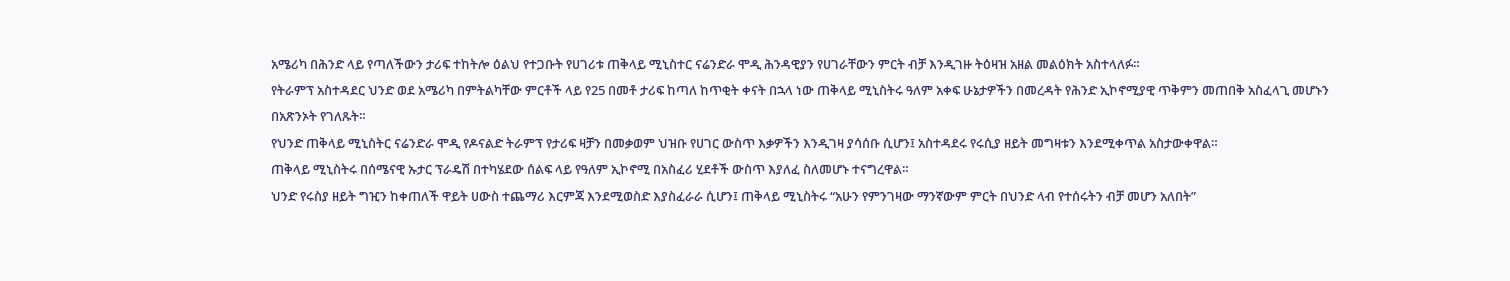አሜሪካ በሕንድ ላይ የጣለችውን ታሪፍ ተከትሎ ዕልህ የተጋቡት የሀገሪቱ ጠቅላይ ሚኒስተር ናሬንድራ ሞዲ ሕንዳዊያን የሀገራቸውን ምርት ብቻ እንዲገዙ ትዕዛዝ አዘል መልዕክት አስተላለፉ።
የትራምፕ አስተዳደር ህንድ ወደ አሜሪካ በምትልካቸው ምርቶች ላይ የ25 በመቶ ታሪፍ ከጣለ ከጥቂት ቀናት በኋላ ነው ጠቅላይ ሚኒስትሩ ዓለም አቀፍ ሁኔታዎችን በመረዳት የሕንድ ኢኮኖሚያዊ ጥቅምን መጠበቅ አስፈላጊ መሆኑን በአጽንኦት የገለጹት።
የህንድ ጠቅላይ ሚኒስትር ናሬንድራ ሞዲ የዶናልድ ትራምፕ የታሪፍ ዛቻን በመቃወም ህዝቡ የሀገር ውስጥ እቃዎችን እንዲገዛ ያሳሰቡ ሲሆን፤ አስተዳደሩ የሩሲያ ዘይት መግዛቱን እንደሚቀጥል አስታውቀዋል።
ጠቅላይ ሚኒስትሩ በሰሜናዊ ኡታር ፕራዴሽ በተካሄደው ሰልፍ ላይ የዓለም ኢኮኖሚ በአስፈሪ ሂደቶች ውስጥ እያለፈ ስለመሆኑ ተናግረዋል።
ህንድ የሩስያ ዘይት ግዢን ከቀጠለች ዋይት ሀውስ ተጨማሪ እርምጃ እንደሚወስድ እያስፈራራ ሲሆን፤ ጠቅላይ ሚኒስትሩ “አሁን የምንገዛው ማንኛውም ምርት በህንድ ላብ የተሰሩትን ብቻ መሆን አለበት”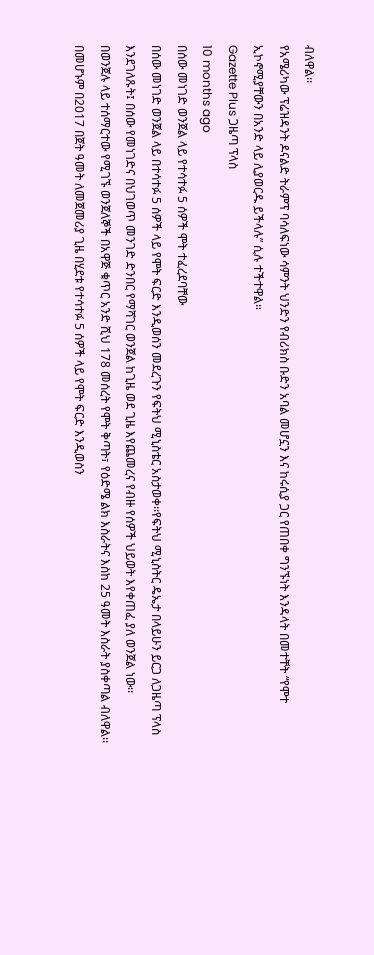ብለዋል፡፡
የአሜሪካው ፕሬዝዳንት ዶናልድ ትራምፕ ባሳለፍነው ሳምንት ህንድን የብሪክስ ቡድን አባል መሆኗን እና ከሩሲያ ጋር የጠበቀ ግንኙነት እንዳላት በመተቸት “የሞተ ኢኮኖሚያቸውን በአንድ ላይ ሊያወርዱ ይችላሉ” ሲሉ ተችተዋል።
Gazette Plus ጋዜጣ ፕላስ
10 months ago
በሰው መነገድ ወንጀል ላይ የተሳተፉ 5 ሰዎች ሞት ተፈረደባቸው
በሰው መነገድ ወንጀል ላይ በተሳተፉ 5 ሰዎች ላይ የሞት ፍርድ እንዲወሰን መደረጉን የፍትህ ሚኒስቴር አስታወቀ፡፡የፍትህ ሚኒስትር ዴኤታ በላይሁን ይርጋ ለጋዜጣ ፕላስ እንደገለጹት፤ በሰው የመነገድና በህገወጥ መንገድ ድንበር የማሻገር ወንጀል ከጊዜ ወደ ጊዜ እየጨመረና የብዙ የሰዎች ህይወት እየቀጠፈ ያለ ወንጀል ነው፡፡
በወንጀሉ ላይ ተሰማርተው የሚገኙ ወንጀለኞች በአዋጅ ቁጥር አንድ ሺህ 178 መሰረት የሞት ቅጣት፣ የዕድሜ ልክ እስራትና እስከ 25 ዓመት እስራት ያስቀጣል ብለዋል፡፡በመሆኑም በ2017 በጀት ዓመት ለመጀመሪያ ጊዜ በሂደቱ የተሳተፉ 5 ሰዎች ላይ የሞት ፍርድ እንዲወስን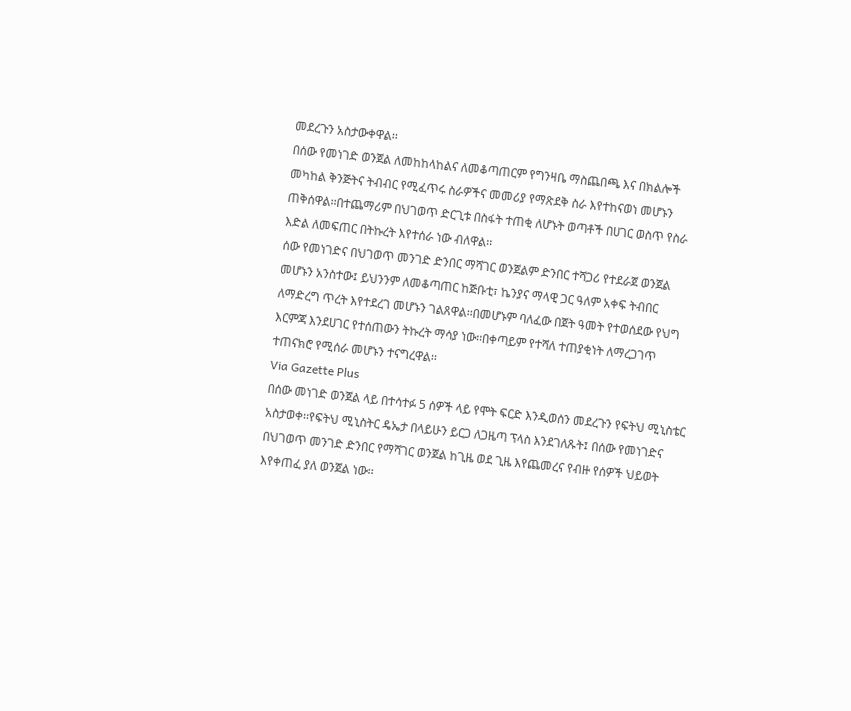መደረጉን አስታውቀዋል፡፡
በሰው የመነገድ ወንጀል ለመከከላከልና ለመቆጣጠርም የግንዛቤ ማስጨበጫ እና በክልሎች መካከል ቅንጅትና ትብብር የሚፈጥሩ ስራዎችና መመሪያ የማጽደቅ ስራ እየተከናወነ መሆኑን ጠቅሰዋል፡፡በተጨማሪም በህገወጥ ድርጊቱ በስፋት ተጠቂ ለሆኑት ወጣቶች በሀገር ወስጥ የስራ እድል ለመፍጠር በትኩረት እየተሰራ ነው ብለዋል፡፡
ሰው የመነገድና በህገወጥ መንገድ ድንበር ማሻገር ወንጀልም ድንበር ተሻጋሪ የተደራጀ ወንጀል መሆኑን አንስተው፤ ይህንንም ለመቆጣጠር ከጅቡቲ፣ ኬንያና ማላዊ ጋር ዓለም አቀፍ ትብበር ለማድረግ ጥረት እየተደረገ መሆኑን ገልጸዋል፡፡በመሆኑም ባለፈው በጀት ዓመት የተወሰደው የህግ እርምጃ እንደሀገር የተሰጠውን ትኩረት ማሳያ ነው፡፡በቀጣይም የተሻለ ተጠያቂነት ለማረጋገጥ ተጠናክሮ የሚሰራ መሆኑን ተናግረዋል፡፡
Via Gazette Plus
በሰው መነገድ ወንጀል ላይ በተሳተፉ 5 ሰዎች ላይ የሞት ፍርድ እንዲወሰን መደረጉን የፍትህ ሚኒስቴር አስታወቀ፡፡የፍትህ ሚኒስትር ዴኤታ በላይሁን ይርጋ ለጋዜጣ ፕላስ እንደገለጹት፤ በሰው የመነገድና በህገወጥ መንገድ ድንበር የማሻገር ወንጀል ከጊዜ ወደ ጊዜ እየጨመረና የብዙ የሰዎች ህይወት እየቀጠፈ ያለ ወንጀል ነው፡፡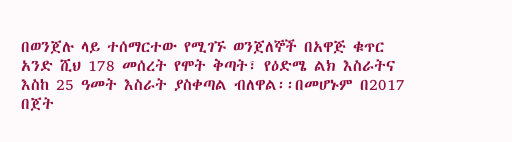በወንጀሉ ላይ ተሰማርተው የሚገኙ ወንጀለኞች በአዋጅ ቁጥር አንድ ሺህ 178 መሰረት የሞት ቅጣት፣ የዕድሜ ልክ እስራትና እስከ 25 ዓመት እስራት ያስቀጣል ብለዋል፡፡በመሆኑም በ2017 በጀት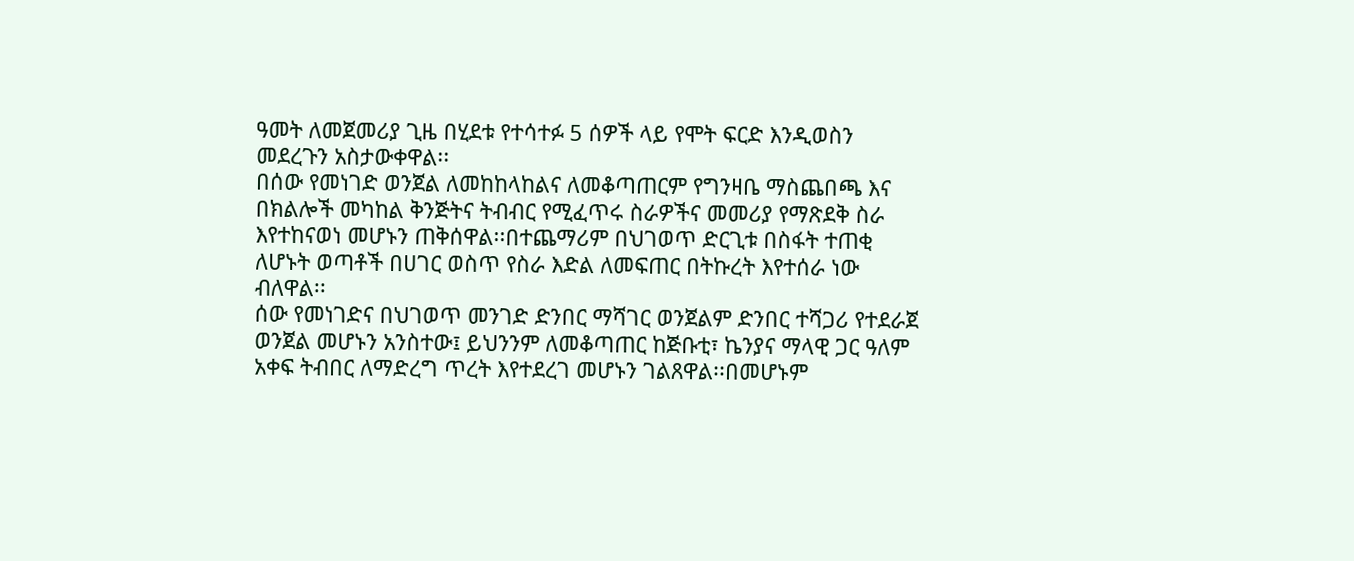ዓመት ለመጀመሪያ ጊዜ በሂደቱ የተሳተፉ 5 ሰዎች ላይ የሞት ፍርድ እንዲወስን መደረጉን አስታውቀዋል፡፡
በሰው የመነገድ ወንጀል ለመከከላከልና ለመቆጣጠርም የግንዛቤ ማስጨበጫ እና በክልሎች መካከል ቅንጅትና ትብብር የሚፈጥሩ ስራዎችና መመሪያ የማጽደቅ ስራ እየተከናወነ መሆኑን ጠቅሰዋል፡፡በተጨማሪም በህገወጥ ድርጊቱ በስፋት ተጠቂ ለሆኑት ወጣቶች በሀገር ወስጥ የስራ እድል ለመፍጠር በትኩረት እየተሰራ ነው ብለዋል፡፡
ሰው የመነገድና በህገወጥ መንገድ ድንበር ማሻገር ወንጀልም ድንበር ተሻጋሪ የተደራጀ ወንጀል መሆኑን አንስተው፤ ይህንንም ለመቆጣጠር ከጅቡቲ፣ ኬንያና ማላዊ ጋር ዓለም አቀፍ ትብበር ለማድረግ ጥረት እየተደረገ መሆኑን ገልጸዋል፡፡በመሆኑም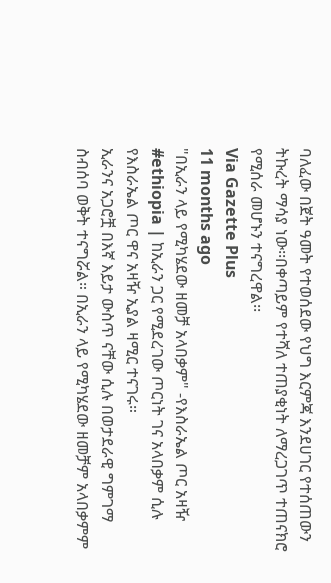ባለፈው በጀት ዓመት የተወሰደው የህግ እርምጃ እንደሀገር የተሰጠውን ትኩረት ማሳያ ነው፡፡በቀጣይም የተሻለ ተጠያቂነት ለማረጋገጥ ተጠናክሮ የሚሰራ መሆኑን ተናግረዋል፡፡
Via Gazette Plus
11 months ago
"በኢራን ላይ የሚካሄደው ዘመቻ አላበቃም" -የእስራኤል ጦር አዛዥ
#ethiopia | ከኢራን ጋር የሚደረገው ጦርነት ገና አላበቃም ሲሉ የእስራኤል ጦር ዋና አዛዥ ኢያል ዛሚር ተናገሩ።
ኢራንና አጋሮቿ በእኛ እይታ ውስጥ ናቸው ሲሉ በወታደራዊ ግምገማ ስብሰባ ወቅት ተናግሯል። በኢራን ላይ የሚካሄደው ዘመቻም አላበቃምም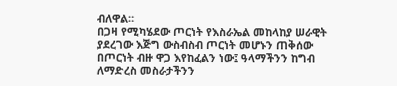ብለዋል።
በጋዛ የሚካሄደው ጦርነት የእስራኤል መከላከያ ሠራዊት ያደረገው እጅግ ውስብስብ ጦርነት መሆኑን ጠቅሰው በጦርነት ብዙ ዋጋ እየከፈልን ነው፤ ዓላማችንን ከግብ ለማድረስ መስራታችንን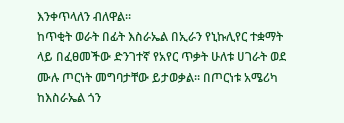እንቀጥላለን ብለዋል።
ከጥቂት ወራት በፊት እስራኤል በኢራን የኒኩሊየር ተቋማት ላይ በፈፀመችው ድንገተኛ የአየር ጥቃት ሁለቱ ሀገራት ወደ ሙሉ ጦርነት መግባታቸው ይታወቃል። በጦርነቱ አሜሪካ ከእስራኤል ጎን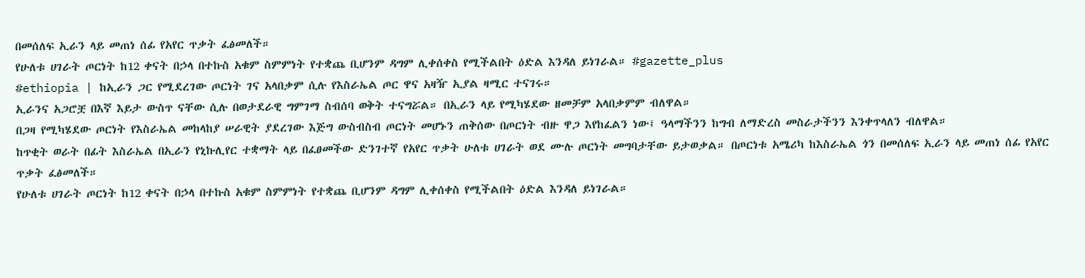በመሰለፍ ኢራን ላይ መጠነ ሰፊ የአየር ጥቃት ፈፅመለች።
የሁለቱ ሀገራት ጦርነት ከ12 ቀናት በኃላ በተኩስ አቁም ስምምነት የተቋጨ ቢሆንም ዳግም ሊቀሰቀስ የሚችልበት ዕድል እንዳለ ይነገራል። #gazette_plus
#ethiopia | ከኢራን ጋር የሚደረገው ጦርነት ገና አላበቃም ሲሉ የእስራኤል ጦር ዋና አዛዥ ኢያል ዛሚር ተናገሩ።
ኢራንና አጋሮቿ በእኛ እይታ ውስጥ ናቸው ሲሉ በወታደራዊ ግምገማ ስብሰባ ወቅት ተናግሯል። በኢራን ላይ የሚካሄደው ዘመቻም አላበቃምም ብለዋል።
በጋዛ የሚካሄደው ጦርነት የእስራኤል መከላከያ ሠራዊት ያደረገው እጅግ ውስብስብ ጦርነት መሆኑን ጠቅሰው በጦርነት ብዙ ዋጋ እየከፈልን ነው፤ ዓላማችንን ከግብ ለማድረስ መስራታችንን እንቀጥላለን ብለዋል።
ከጥቂት ወራት በፊት እስራኤል በኢራን የኒኩሊየር ተቋማት ላይ በፈፀመችው ድንገተኛ የአየር ጥቃት ሁለቱ ሀገራት ወደ ሙሉ ጦርነት መግባታቸው ይታወቃል። በጦርነቱ አሜሪካ ከእስራኤል ጎን በመሰለፍ ኢራን ላይ መጠነ ሰፊ የአየር ጥቃት ፈፅመለች።
የሁለቱ ሀገራት ጦርነት ከ12 ቀናት በኃላ በተኩስ አቁም ስምምነት የተቋጨ ቢሆንም ዳግም ሊቀሰቀስ የሚችልበት ዕድል እንዳለ ይነገራል።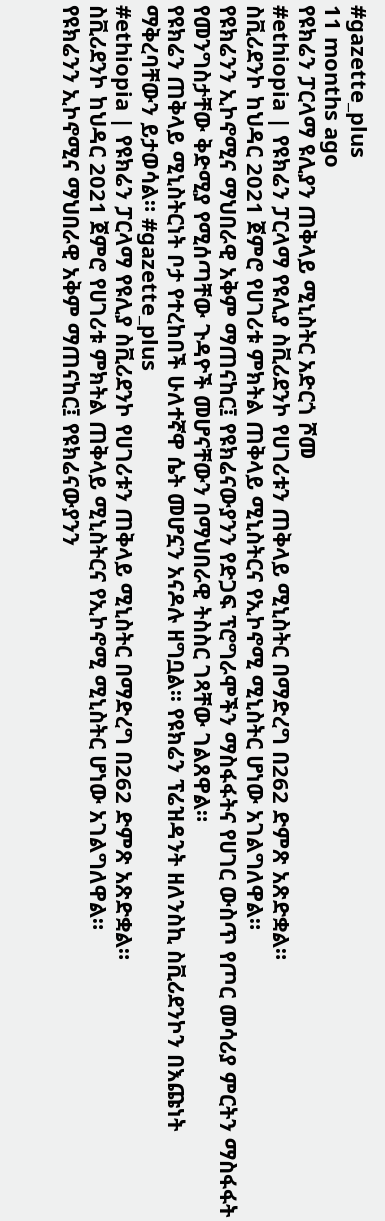#gazette_plus
11 months ago
የዩክሬን ፓርላማ ዩሊያን ጠቅላይ ሚኒስትር አድርጎ ሾመ
#ethiopia | የዩክሬን ፓርላማ የዩሊያ ስቪሪደንኮ የሀገሪቱን ጠቅላይ ሚኒስትር በማድረግ በ262 ድምጽ አጽድቋል።
ስቪሪደንኮ ከህዳር 2021 ጀምሮ የሀገሪቱ ምክትል ጠቅላይ ሚኒስትርና የኢኮኖሚ ሚኒስትር ሆነው አገልግለዋል።
የዩክሬንን ኢኮኖሚና ማህበራዊ አቅም ማጠናከር፤ የዩክሬናውያንን የድጋፍ ፕሮግራሞችን ማስፋፋትና የሀገር ውስጥ የጦር መሳሪያ ምርትን ማስፋፋት የመንግስታቸው ቅድሚያ የሚሰጣቸው ጉዳዮች መሆናቸውን በማህበራዊ ትስስር ገጻቸው ገልጸዋል።
የዩክሬን ጠቅላይ ሚኒስትርነት ቦታ የተረከበች ሁለተኛዋ ሴት መሆኗን አናዶሉ ዘግቧል፡፡ የዩክሬን ፕሬዝዳንት ዘለንስኪ ስቪሪደንኮን በእጩነት ማቅረባቸውን ይታወሳል። #gazette_plus
#ethiopia | የዩክሬን ፓርላማ የዩሊያ ስቪሪደንኮ የሀገሪቱን ጠቅላይ ሚኒስትር በማድረግ በ262 ድምጽ አጽድቋል።
ስቪሪደንኮ ከህዳር 2021 ጀምሮ የሀገሪቱ ምክትል ጠቅላይ ሚኒስትርና የኢኮኖሚ ሚኒስትር ሆነው አገልግለዋል።
የዩክሬንን ኢኮኖሚና ማህበራዊ አቅም ማጠናከር፤ የዩክሬናውያንን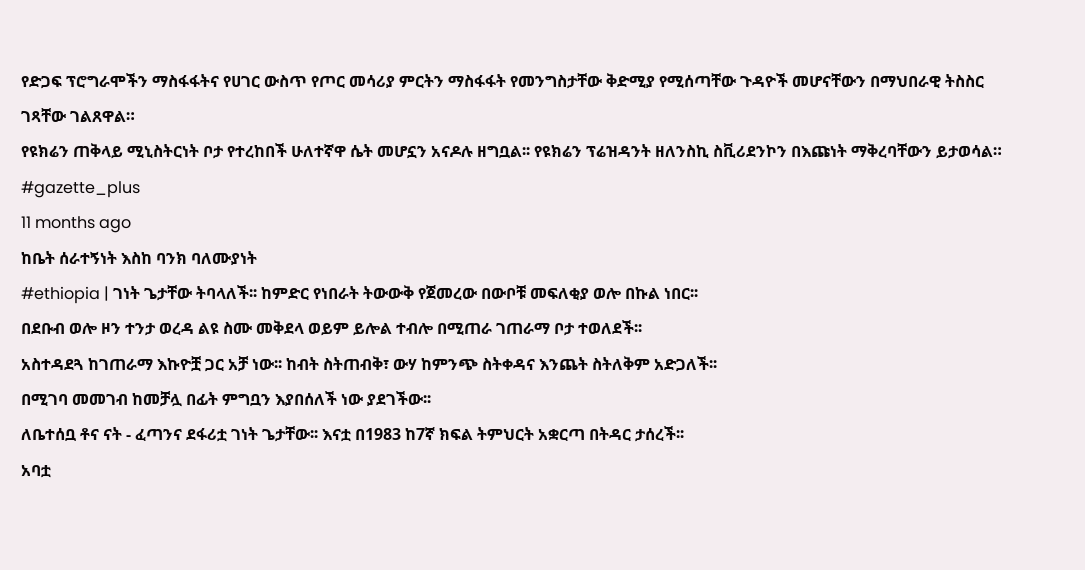የድጋፍ ፕሮግራሞችን ማስፋፋትና የሀገር ውስጥ የጦር መሳሪያ ምርትን ማስፋፋት የመንግስታቸው ቅድሚያ የሚሰጣቸው ጉዳዮች መሆናቸውን በማህበራዊ ትስስር ገጻቸው ገልጸዋል።
የዩክሬን ጠቅላይ ሚኒስትርነት ቦታ የተረከበች ሁለተኛዋ ሴት መሆኗን አናዶሉ ዘግቧል፡፡ የዩክሬን ፕሬዝዳንት ዘለንስኪ ስቪሪደንኮን በእጩነት ማቅረባቸውን ይታወሳል። #gazette_plus
11 months ago
ከቤት ሰራተኝነት እስከ ባንክ ባለሙያነት
#ethiopia | ገነት ጌታቸው ትባላለች፡፡ ከምድር የነበራት ትውውቅ የጀመረው በውቦቹ መፍለቂያ ወሎ በኩል ነበር፡፡
በደቡብ ወሎ ዞን ተንታ ወረዳ ልዩ ስሙ መቅደላ ወይም ይሎል ተብሎ በሚጠራ ገጠራማ ቦታ ተወለደች፡፡
አስተዳደጓ ከገጠራማ እኩዮቿ ጋር አቻ ነው፡፡ ከብት ስትጠብቅ፣ ውሃ ከምንጭ ስትቀዳና እንጨት ስትለቅም አድጋለች፡፡
በሚገባ መመገብ ከመቻሏ በፊት ምግቧን እያበሰለች ነው ያደገችው፡፡
ለቤተሰቧ ቶና ናት - ፈጣንና ደፋሪቷ ገነት ጌታቸው፡፡ እናቷ በ1983 ከ7ኛ ክፍል ትምህርት አቋርጣ በትዳር ታሰረች፡፡
አባቷ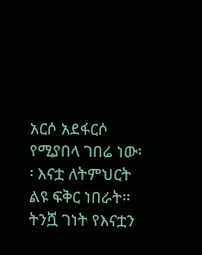አርሶ አደፋርሶ የሚያበላ ገበሬ ነው፡፡ እናቷ ለትምህርት ልዩ ፍቅር ነበራት፡፡
ትንሿ ገነት የእናቷን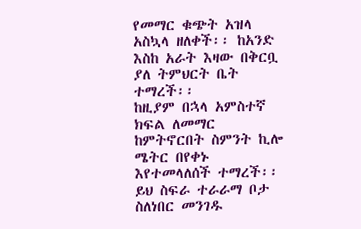የመማር ቁጭት አዝላ አስኳላ ዘለቀች፡፡ ከአንድ እስከ አራት እዛው በቅርቧ ያለ ትምህርት ቤት ተማረች፡፡
ከዚያም በኋላ አምስተኛ ክፍል ለመማር ከምትኖርበት ስምንት ኪሎ ሜትር በየቀኑ እየተመላለሰች ተማረች፡፡
ይህ ስፍራ ተራራማ ቦታ ስለነበር መንገዱ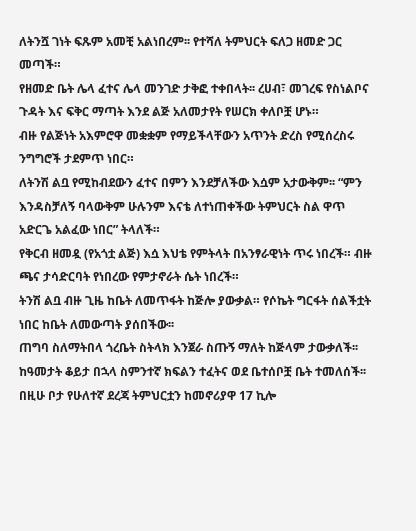ለትንሿ ገነት ፍጹም አመቺ አልነበረም፡፡ የተሻለ ትምህርት ፍለጋ ዘመድ ጋር መጣች።
የዘመድ ቤት ሌላ ፈተና ሌላ መንገድ ታቅፎ ተቀበላት፡፡ ረሀብ፣ መገረፍ የስነልቦና ጉዳት እና ፍቅር ማጣት እንደ ልጅ አለመታየት የሠርክ ቀለቦቿ ሆኑ።
ብዙ የልጅነት አእምሮዋ መቋቋም የማይችላቸውን አጥንት ድረስ የሚሰረስሩ ንግግሮች ታደምጥ ነበር።
ለትንሽ ልቧ የሚከብደውን ፈተና በምን እንደቻለችው እሷም አታውቅም፡፡ “ምን እንዳስቻለኝ ባላውቅም ሁሉንም እናቴ ለተነጠቀችው ትምህርት ስል ዋጥ አድርጌ አልፈው ነበር” ትላለች።
የቅርብ ዘመዷ (የአጎቷ ልጅ) እሷ እህቴ የምትላት በአንፃራዊነት ጥሩ ነበረች። ብዙ ጫና ታሳድርባት የነበረው የምታኖራት ሴት ነበረች።
ትንሽ ልቧ ብዙ ጊዜ ከቤት ለመጥፋት ከጅሎ ያውቃል። የሶኬት ግርፋት ሰልችቷት ነበር ከቤት ለመውጣት ያሰበችው፡፡
ጠግባ ስለማትበላ ጎረቤት ስትላክ እንጀራ ስጡኝ ማለት ከጅላም ታውቃለች፡፡ ከዓመታት ቆይታ በኋላ ስምንተኛ ክፍልን ተፈትና ወደ ቤተሰቦቿ ቤት ተመለሰች፡፡
በዚሁ ቦታ የሁለተኛ ደረጃ ትምህርቷን ከመኖሪያዋ 17 ኪሎ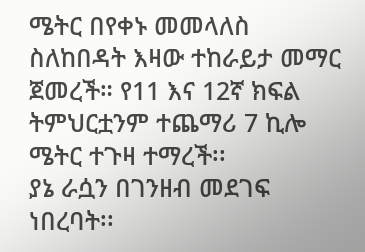ሜትር በየቀኑ መመላለስ ስለከበዳት እዛው ተከራይታ መማር ጀመረች። የ11 እና 12ኛ ክፍል ትምህርቷንም ተጨማሪ 7 ኪሎ ሜትር ተጉዛ ተማረች፡፡
ያኔ ራሷን በገንዘብ መደገፍ ነበረባት፡፡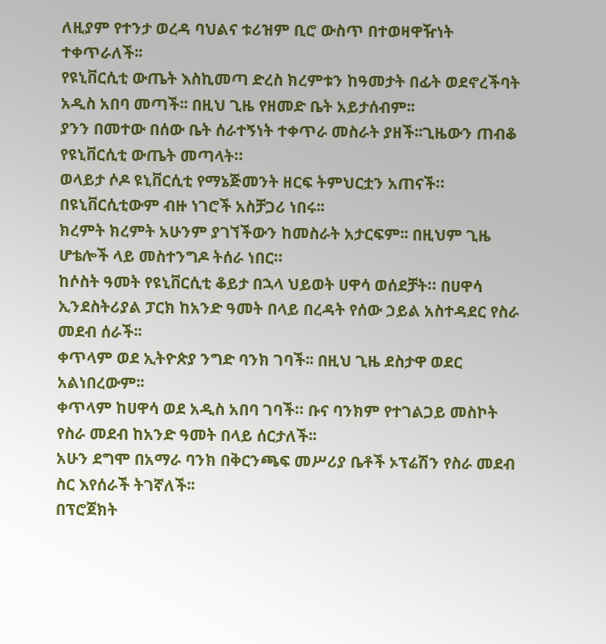ለዚያም የተንታ ወረዳ ባህልና ቱሪዝም ቢሮ ውስጥ በተወዛዋዥነት ተቀጥራለች፡፡
የዩኒቨርሲቲ ውጤት እስኪመጣ ድረስ ክረምቱን ከዓመታት በፊት ወደኖረችባት አዲስ አበባ መጣች፡፡ በዚህ ጊዜ የዘመድ ቤት አይታሰብም፡፡
ያንን በመተው በሰው ቤት ሰራተኝነት ተቀጥራ መስራት ያዘች፡፡ጊዜውን ጠብቆ የዩኒቨርሲቲ ውጤት መጣላት።
ወላይታ ሶዶ ዩኒቨርሲቲ የማኔጅመንት ዘርፍ ትምህርቷን አጠናች። በዩኒቨርሲቲውም ብዙ ነገሮች አስቻጋሪ ነበሩ፡፡
ክረምት ክረምት አሁንም ያገኘችውን ከመስራት አታርፍም፡፡ በዚህም ጊዜ ሆቴሎች ላይ መስተንግዶ ትሰራ ነበር።
ከሶስት ዓመት የዩኒቨርሲቲ ቆይታ በኋላ ህይወት ሀዋሳ ወሰደቻት። በሀዋሳ ኢንደስትሪያል ፓርክ ከአንድ ዓመት በላይ በረዳት የሰው ኃይል አስተዳደር የስራ መደብ ሰራች፡፡
ቀጥላም ወደ ኢትዮጵያ ንግድ ባንክ ገባች፡፡ በዚህ ጊዜ ደስታዋ ወደር አልነበረውም፡፡
ቀጥላም ከሀዋሳ ወደ አዲስ አበባ ገባች። ቡና ባንክም የተገልጋይ መስኮት የስራ መደብ ከአንድ ዓመት በላይ ሰርታለች፡፡
አሁን ደግሞ በአማራ ባንክ በቅርንጫፍ መሥሪያ ቤቶች ኦፕሬሽን የስራ መደብ ስር እየሰራች ትገኛለች፡፡
በፕሮጀክት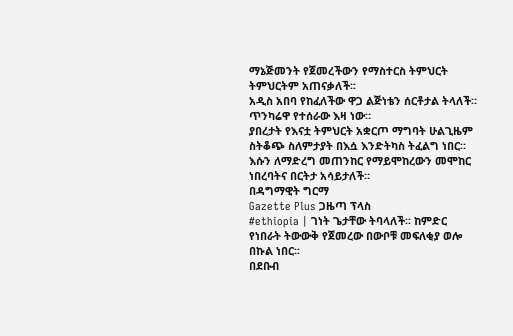ማኔጅመንት የጀመረችውን የማስተርስ ትምህርት ትምህርትም አጠናቃለች፡፡
አዲስ አበባ የከፈለችው ዋጋ ልጅነቴን ሰርቶታል ትላለች። ጥንካሬዋ የተሰራው እዛ ነው።
ያበረታት የእናቷ ትምህርት አቋርጦ ማግባት ሁልጊዜም ስትቆጭ ስለምታያት በእሷ እንድትካስ ትፈልግ ነበር።
እሱን ለማድረግ መጠንከር የማይሞከረውን መሞከር ነበረባትና በርትታ አሳይታለች።
በዳግማዊት ግርማ
Gazette Plus ጋዜጣ ፕላስ
#ethiopia | ገነት ጌታቸው ትባላለች፡፡ ከምድር የነበራት ትውውቅ የጀመረው በውቦቹ መፍለቂያ ወሎ በኩል ነበር፡፡
በደቡብ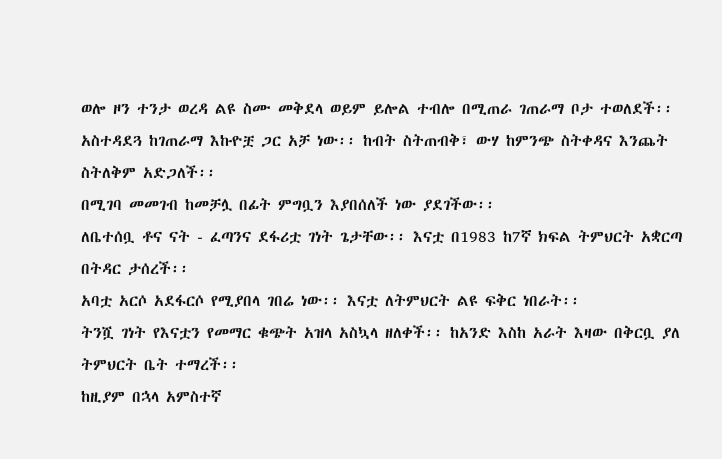ወሎ ዞን ተንታ ወረዳ ልዩ ስሙ መቅደላ ወይም ይሎል ተብሎ በሚጠራ ገጠራማ ቦታ ተወለደች፡፡
አስተዳደጓ ከገጠራማ እኩዮቿ ጋር አቻ ነው፡፡ ከብት ስትጠብቅ፣ ውሃ ከምንጭ ስትቀዳና እንጨት ስትለቅም አድጋለች፡፡
በሚገባ መመገብ ከመቻሏ በፊት ምግቧን እያበሰለች ነው ያደገችው፡፡
ለቤተሰቧ ቶና ናት - ፈጣንና ደፋሪቷ ገነት ጌታቸው፡፡ እናቷ በ1983 ከ7ኛ ክፍል ትምህርት አቋርጣ በትዳር ታሰረች፡፡
አባቷ አርሶ አደፋርሶ የሚያበላ ገበሬ ነው፡፡ እናቷ ለትምህርት ልዩ ፍቅር ነበራት፡፡
ትንሿ ገነት የእናቷን የመማር ቁጭት አዝላ አስኳላ ዘለቀች፡፡ ከአንድ እስከ አራት እዛው በቅርቧ ያለ ትምህርት ቤት ተማረች፡፡
ከዚያም በኋላ አምስተኛ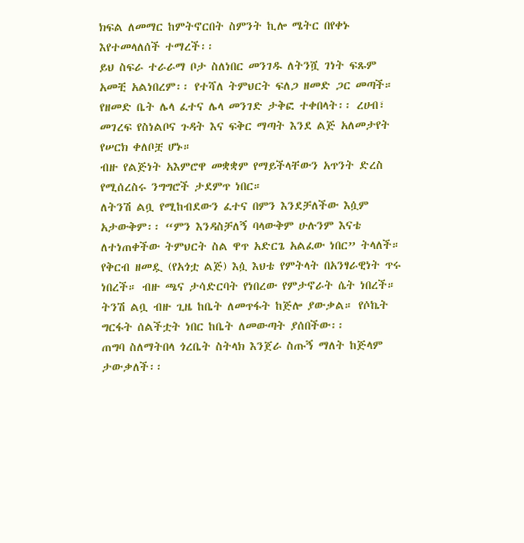ክፍል ለመማር ከምትኖርበት ስምንት ኪሎ ሜትር በየቀኑ እየተመላለሰች ተማረች፡፡
ይህ ስፍራ ተራራማ ቦታ ስለነበር መንገዱ ለትንሿ ገነት ፍጹም አመቺ አልነበረም፡፡ የተሻለ ትምህርት ፍለጋ ዘመድ ጋር መጣች።
የዘመድ ቤት ሌላ ፈተና ሌላ መንገድ ታቅፎ ተቀበላት፡፡ ረሀብ፣ መገረፍ የስነልቦና ጉዳት እና ፍቅር ማጣት እንደ ልጅ አለመታየት የሠርክ ቀለቦቿ ሆኑ።
ብዙ የልጅነት አእምሮዋ መቋቋም የማይችላቸውን አጥንት ድረስ የሚሰረስሩ ንግግሮች ታደምጥ ነበር።
ለትንሽ ልቧ የሚከብደውን ፈተና በምን እንደቻለችው እሷም አታውቅም፡፡ “ምን እንዳስቻለኝ ባላውቅም ሁሉንም እናቴ ለተነጠቀችው ትምህርት ስል ዋጥ አድርጌ አልፈው ነበር” ትላለች።
የቅርብ ዘመዷ (የአጎቷ ልጅ) እሷ እህቴ የምትላት በአንፃራዊነት ጥሩ ነበረች። ብዙ ጫና ታሳድርባት የነበረው የምታኖራት ሴት ነበረች።
ትንሽ ልቧ ብዙ ጊዜ ከቤት ለመጥፋት ከጅሎ ያውቃል። የሶኬት ግርፋት ሰልችቷት ነበር ከቤት ለመውጣት ያሰበችው፡፡
ጠግባ ስለማትበላ ጎረቤት ስትላክ እንጀራ ስጡኝ ማለት ከጅላም ታውቃለች፡፡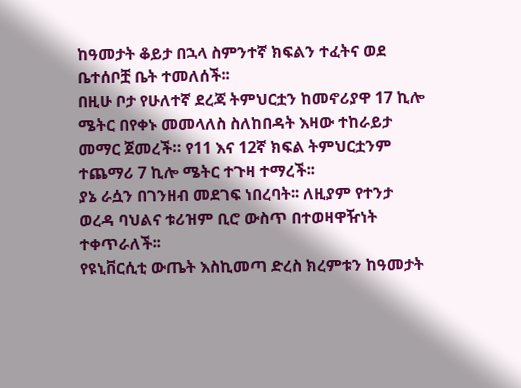ከዓመታት ቆይታ በኋላ ስምንተኛ ክፍልን ተፈትና ወደ ቤተሰቦቿ ቤት ተመለሰች፡፡
በዚሁ ቦታ የሁለተኛ ደረጃ ትምህርቷን ከመኖሪያዋ 17 ኪሎ ሜትር በየቀኑ መመላለስ ስለከበዳት እዛው ተከራይታ መማር ጀመረች። የ11 እና 12ኛ ክፍል ትምህርቷንም ተጨማሪ 7 ኪሎ ሜትር ተጉዛ ተማረች፡፡
ያኔ ራሷን በገንዘብ መደገፍ ነበረባት፡፡ ለዚያም የተንታ ወረዳ ባህልና ቱሪዝም ቢሮ ውስጥ በተወዛዋዥነት ተቀጥራለች፡፡
የዩኒቨርሲቲ ውጤት እስኪመጣ ድረስ ክረምቱን ከዓመታት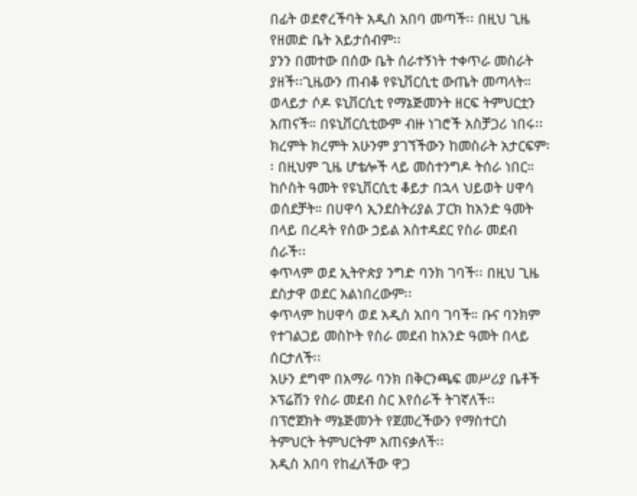በፊት ወደኖረችባት አዲስ አበባ መጣች፡፡ በዚህ ጊዜ የዘመድ ቤት አይታሰብም፡፡
ያንን በመተው በሰው ቤት ሰራተኝነት ተቀጥራ መስራት ያዘች፡፡ጊዜውን ጠብቆ የዩኒቨርሲቲ ውጤት መጣላት።
ወላይታ ሶዶ ዩኒቨርሲቲ የማኔጅመንት ዘርፍ ትምህርቷን አጠናች። በዩኒቨርሲቲውም ብዙ ነገሮች አስቻጋሪ ነበሩ፡፡
ክረምት ክረምት አሁንም ያገኘችውን ከመስራት አታርፍም፡፡ በዚህም ጊዜ ሆቴሎች ላይ መስተንግዶ ትሰራ ነበር።
ከሶስት ዓመት የዩኒቨርሲቲ ቆይታ በኋላ ህይወት ሀዋሳ ወሰደቻት። በሀዋሳ ኢንደስትሪያል ፓርክ ከአንድ ዓመት በላይ በረዳት የሰው ኃይል አስተዳደር የስራ መደብ ሰራች፡፡
ቀጥላም ወደ ኢትዮጵያ ንግድ ባንክ ገባች፡፡ በዚህ ጊዜ ደስታዋ ወደር አልነበረውም፡፡
ቀጥላም ከሀዋሳ ወደ አዲስ አበባ ገባች። ቡና ባንክም የተገልጋይ መስኮት የስራ መደብ ከአንድ ዓመት በላይ ሰርታለች፡፡
አሁን ደግሞ በአማራ ባንክ በቅርንጫፍ መሥሪያ ቤቶች ኦፕሬሽን የስራ መደብ ስር እየሰራች ትገኛለች፡፡
በፕሮጀክት ማኔጅመንት የጀመረችውን የማስተርስ ትምህርት ትምህርትም አጠናቃለች፡፡
አዲስ አበባ የከፈለችው ዋጋ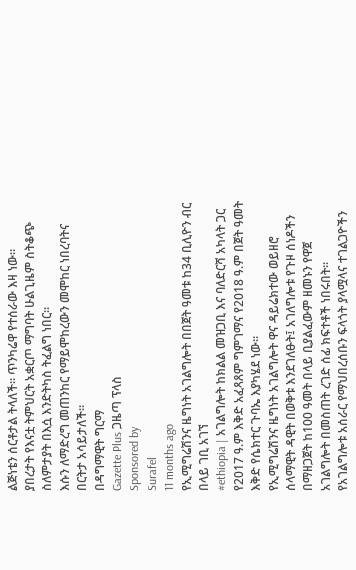ልጅነቴን ሰርቶታል ትላለች። ጥንካሬዋ የተሰራው እዛ ነው።
ያበረታት የእናቷ ትምህርት አቋርጦ ማግባት ሁልጊዜም ስትቆጭ ስለምታያት በእሷ እንድትካስ ትፈልግ ነበር።
እሱን ለማድረግ መጠንከር የማይሞከረውን መሞከር ነበረባትና በርትታ አሳይታለች።
በዳግማዊት ግርማ
Gazette Plus ጋዜጣ ፕላስ
Sponsored by
Surafel
11 months ago
የኢሚግሬሽንና ዜግነት አገልግሎት በበጀት ዓመቱ ከ34 ቢሊዮን ብር በላይ ገቢ አገኘ
#ethiopia | አገልግሎት ከክልል መዝጋቢ እና ባለድርሻ አካላት ጋር የ2017 ዓ.ም እቅድ አፈጻጸም ግምገማና የ2018 ዓ.ም በጀት ዓመት እቅድ የሴክተር ጉባኤ እያካሄደ ነው።
የኢሚግሬሽንና ዜግነት አገልግሎት ዋና ዳይሬክተው ወይዘሮ ሰላማዊት ዳዊት በወቅቱ እንደገለፁት፤ አገለግሎቱ የጉዞ ሰነዶችን በማዘጋጀት ከ100 ዓመት በላይ ቢያልፈውም ዘመኑን የዋጀ አገልግሎት በመስጠት ረገድ ሰፊ ክፍተቶች ነበሩበት።
የአገልግሎቱ አሰራር የማህበረሰቡን ፍላጎት ያላሟላና ተገልጋዮችን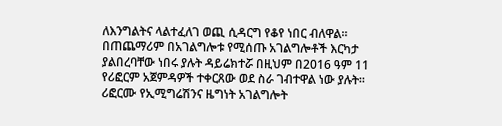ለእንግልትና ላልተፈለገ ወጪ ሲዳርግ የቆየ ነበር ብለዋል።
በጠጨማሪም በአገልግሎቱ የሚሰጡ አገልግሎቶች እርካታ ያልበረባቸው ነበሩ ያሉት ዳይሬክተሯ በዚህም በ2016 ዓም 11 የሪፎርም አጀምዳዎች ተቀርጸው ወደ ስራ ገብተዋል ነው ያሉት።
ሪፎርሙ የኢሚግሬሽንና ዜግነት አገልግሎት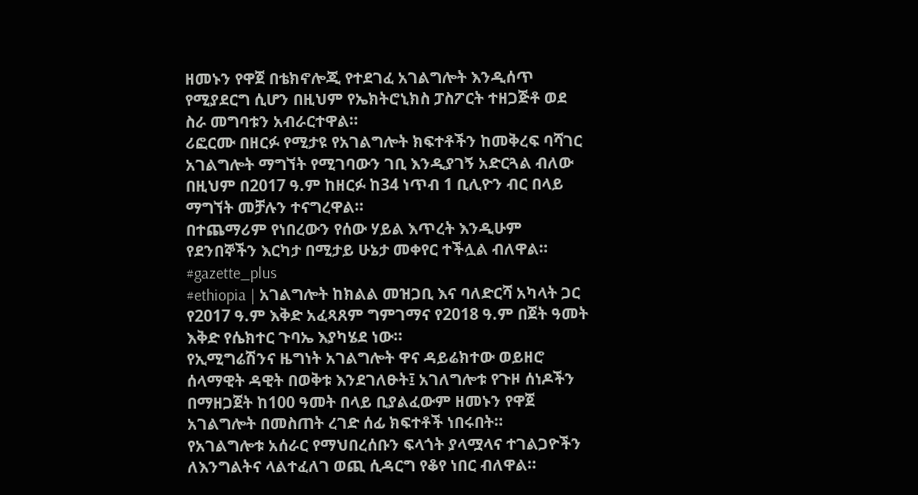ዘመኑን የዋጀ በቴክኖሎጂ የተደገፈ አገልግሎት እንዲሰጥ የሚያደርግ ሲሆን በዚህም የኤክትሮኒክስ ፓስፖርት ተዘጋጅቶ ወደ ስራ መግባቱን አብራርተዋል።
ሪፎርሙ በዘርፉ የሚታዩ የአገልግሎት ክፍተቶችን ከመቅረፍ ባሻገር አገልግሎት ማግኘት የሚገባውን ገቢ እንዲያገኝ አድርጓል ብለው በዚህም በ2017 ዓ.ም ከዘርፉ ከ34 ነጥብ 1 ቢሊዮን ብር በላይ ማግኘት መቻሉን ተናግረዋል።
በተጨማሪም የነበረውን የሰው ሃይል እጥረት እንዲሁም የደንበኞችን እርካታ በሚታይ ሁኔታ መቀየር ተችሏል ብለዋል።
#gazette_plus
#ethiopia | አገልግሎት ከክልል መዝጋቢ እና ባለድርሻ አካላት ጋር የ2017 ዓ.ም እቅድ አፈጻጸም ግምገማና የ2018 ዓ.ም በጀት ዓመት እቅድ የሴክተር ጉባኤ እያካሄደ ነው።
የኢሚግሬሽንና ዜግነት አገልግሎት ዋና ዳይሬክተው ወይዘሮ ሰላማዊት ዳዊት በወቅቱ እንደገለፁት፤ አገለግሎቱ የጉዞ ሰነዶችን በማዘጋጀት ከ100 ዓመት በላይ ቢያልፈውም ዘመኑን የዋጀ አገልግሎት በመስጠት ረገድ ሰፊ ክፍተቶች ነበሩበት።
የአገልግሎቱ አሰራር የማህበረሰቡን ፍላጎት ያላሟላና ተገልጋዮችን ለእንግልትና ላልተፈለገ ወጪ ሲዳርግ የቆየ ነበር ብለዋል።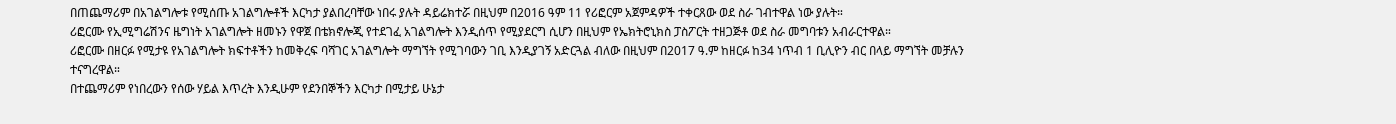በጠጨማሪም በአገልግሎቱ የሚሰጡ አገልግሎቶች እርካታ ያልበረባቸው ነበሩ ያሉት ዳይሬክተሯ በዚህም በ2016 ዓም 11 የሪፎርም አጀምዳዎች ተቀርጸው ወደ ስራ ገብተዋል ነው ያሉት።
ሪፎርሙ የኢሚግሬሽንና ዜግነት አገልግሎት ዘመኑን የዋጀ በቴክኖሎጂ የተደገፈ አገልግሎት እንዲሰጥ የሚያደርግ ሲሆን በዚህም የኤክትሮኒክስ ፓስፖርት ተዘጋጅቶ ወደ ስራ መግባቱን አብራርተዋል።
ሪፎርሙ በዘርፉ የሚታዩ የአገልግሎት ክፍተቶችን ከመቅረፍ ባሻገር አገልግሎት ማግኘት የሚገባውን ገቢ እንዲያገኝ አድርጓል ብለው በዚህም በ2017 ዓ.ም ከዘርፉ ከ34 ነጥብ 1 ቢሊዮን ብር በላይ ማግኘት መቻሉን ተናግረዋል።
በተጨማሪም የነበረውን የሰው ሃይል እጥረት እንዲሁም የደንበኞችን እርካታ በሚታይ ሁኔታ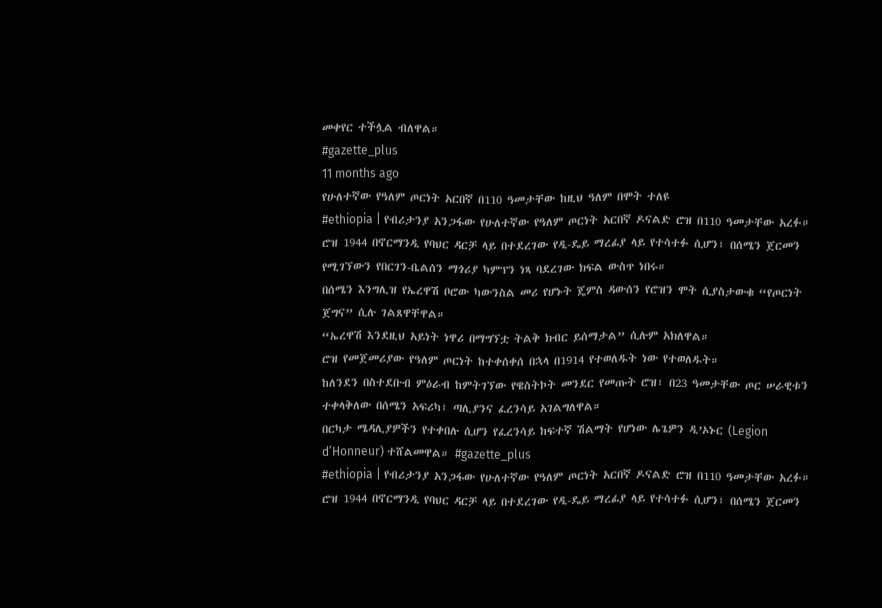መቀየር ተችሏል ብለዋል።
#gazette_plus
11 months ago
የሁለተኛው የዓለም ጦርነት አርበኛ በ110 ዓመታቸው ከዚህ ዓለም በሞት ተለዩ
#ethiopia | የብሪታንያ አንጋፋው የሁለተኛው የዓለም ጦርነት አርበኛ ዶናልድ ሮዝ በ110 ዓመታቸው አረፉ።
ሮዝ 1944 በኖርማንዲ የባህር ዳርቻ ላይ በተደረገው የዲ-ዴይ ማረፊያ ላይ የተሳተፉ ሲሆን፣ በሰሜን ጀርመን የሚገኘውን የበርገን-ቤልሰን ማጎሪያ ካምፕን ነጻ ባደረገው ክፍል ውስጥ ነበሩ።
በሰሜን እንግሊዝ የኤረዋሽ ቦሮው ካውንስል መሪ የሆኑት ጄምስ ዳውሰን የሮዝን ሞት ሲያስታውቁ “የጦርነት ጀግና” ሲሉ ገልጸዋቸዋል።
“ኤረዋሽ እንደዚህ አይነት ነዋሪ በማግኘቷ ትልቅ ክብር ይሰማታል” ሲሉም አክለዋል።
ሮዝ የመጀመሪያው የዓለም ጦርነት ከተቀሰቀሰ በኋላ በ1914 የተወለዱት ነው የተወለዱት።
ከለንደን በስተደቡብ ምዕራብ ከምትገኘው የዌስትኮት መንደር የመጡት ሮዝ፣ በ23 ዓመታቸው ጦር ሠራዊቱን ተቀላቅለው በሰሜን አፍሪካ፣ ጣሊያንና ፈረንሳይ አገልግለዋል።
በርካታ ሜዳሊያዎችን የተቀበሉ ሲሆን የፈረንሳይ ከፍተኛ ሽልማት የሆነው ሌጌዎን ዲ’ኦኑር (Legion d’Honneur) ተሸልመዋል። #gazette_plus
#ethiopia | የብሪታንያ አንጋፋው የሁለተኛው የዓለም ጦርነት አርበኛ ዶናልድ ሮዝ በ110 ዓመታቸው አረፉ።
ሮዝ 1944 በኖርማንዲ የባህር ዳርቻ ላይ በተደረገው የዲ-ዴይ ማረፊያ ላይ የተሳተፉ ሲሆን፣ በሰሜን ጀርመን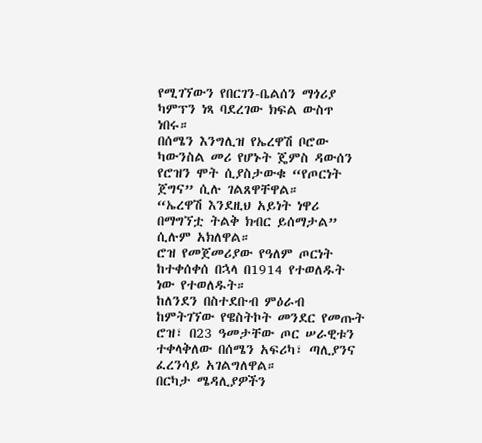የሚገኘውን የበርገን-ቤልሰን ማጎሪያ ካምፕን ነጻ ባደረገው ክፍል ውስጥ ነበሩ።
በሰሜን እንግሊዝ የኤረዋሽ ቦሮው ካውንስል መሪ የሆኑት ጄምስ ዳውሰን የሮዝን ሞት ሲያስታውቁ “የጦርነት ጀግና” ሲሉ ገልጸዋቸዋል።
“ኤረዋሽ እንደዚህ አይነት ነዋሪ በማግኘቷ ትልቅ ክብር ይሰማታል” ሲሉም አክለዋል።
ሮዝ የመጀመሪያው የዓለም ጦርነት ከተቀሰቀሰ በኋላ በ1914 የተወለዱት ነው የተወለዱት።
ከለንደን በስተደቡብ ምዕራብ ከምትገኘው የዌስትኮት መንደር የመጡት ሮዝ፣ በ23 ዓመታቸው ጦር ሠራዊቱን ተቀላቅለው በሰሜን አፍሪካ፣ ጣሊያንና ፈረንሳይ አገልግለዋል።
በርካታ ሜዳሊያዎችን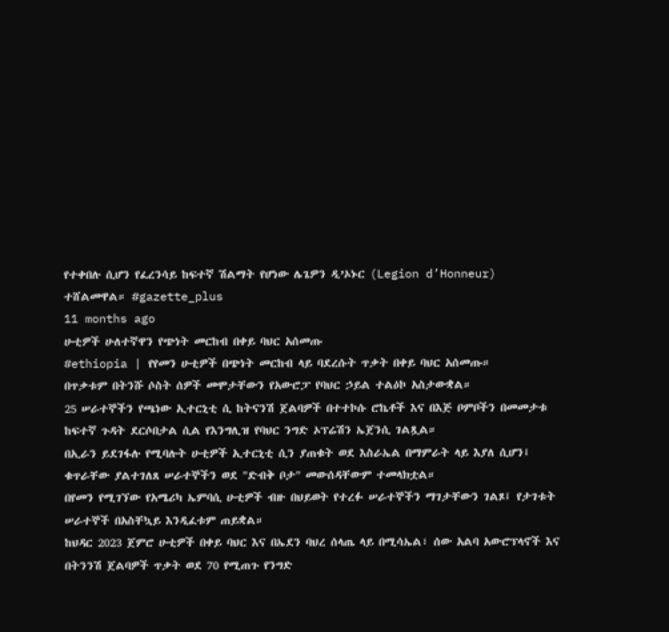የተቀበሉ ሲሆን የፈረንሳይ ከፍተኛ ሽልማት የሆነው ሌጌዎን ዲ’ኦኑር (Legion d’Honneur) ተሸልመዋል። #gazette_plus
11 months ago
ሁቲዎች ሁለተኛዋን የጭነት መርከብ በቀይ ባህር አሰመጡ
#ethiopia | የየመን ሁቲዎች በጭነት መርከብ ላይ ባደረሱት ጥቃት በቀይ ባህር አሰመጡ።
በጥቃቱም በትንሹ ሶስት ሰዎች መሞታቸውን የአውሮፓ የባህር ኃይል ተልዕኮ አስታውቋል።
25 ሠራተኞችን የጫነው ኢተርኒቲ ሲ ከትናንሽ ጀልባዎች በተተኮሱ ሮኬቶች እና በእጅ ቦምቦችን በመመታቱ ከፍተኛ ጉዳት ደርሶበታል ሲል የእንግሊዝ የባህር ንግድ ኦፕሬሽን ኤጀንሲ ገልጿል።
በኢራን ይደገፋሉ የሚባሉት ሁቲዎች ኢተርኒቲ ሲን ያጠቁት ወደ እስራኤል በማምራት ላይ እያለ ሲሆን፤ ቁጥራቸው ያልተገለጸ ሠራተኞችን ወደ "ድብቅ ቦታ" መውሰዳቸውም ተመላክቷል።
በየመን የሚገኘው የአሜሪካ ኤምባሲ ሁቲዎች ብዙ በህይወት የተረፉ ሠራተኞችን ማገታቸውን ገልጾ፤ የታገቱት ሠራተኞች በአስቸኳይ እንዲፈቱም ጠይቋል።
ከህዳር 2023 ጀምሮ ሁቲዎች በቀይ ባህር እና በኤደን ባህረ ሰላጤ ላይ በሚሳኤል፣ ሰው አልባ አውሮፕላኖች እና በትንንሽ ጀልባዎች ጥቃት ወደ 70 የሚጠጉ የንግድ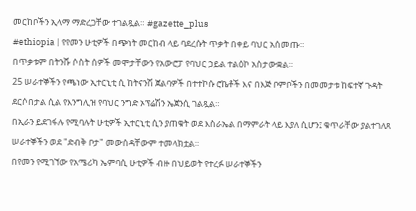መርከቦችን ኢላማ ማድረጋቸው ተገልጿል። #gazette_plus
#ethiopia | የየመን ሁቲዎች በጭነት መርከብ ላይ ባደረሱት ጥቃት በቀይ ባህር አሰመጡ።
በጥቃቱም በትንሹ ሶስት ሰዎች መሞታቸውን የአውሮፓ የባህር ኃይል ተልዕኮ አስታውቋል።
25 ሠራተኞችን የጫነው ኢተርኒቲ ሲ ከትናንሽ ጀልባዎች በተተኮሱ ሮኬቶች እና በእጅ ቦምቦችን በመመታቱ ከፍተኛ ጉዳት ደርሶበታል ሲል የእንግሊዝ የባህር ንግድ ኦፕሬሽን ኤጀንሲ ገልጿል።
በኢራን ይደገፋሉ የሚባሉት ሁቲዎች ኢተርኒቲ ሲን ያጠቁት ወደ እስራኤል በማምራት ላይ እያለ ሲሆን፤ ቁጥራቸው ያልተገለጸ ሠራተኞችን ወደ "ድብቅ ቦታ" መውሰዳቸውም ተመላክቷል።
በየመን የሚገኘው የአሜሪካ ኤምባሲ ሁቲዎች ብዙ በህይወት የተረፉ ሠራተኞችን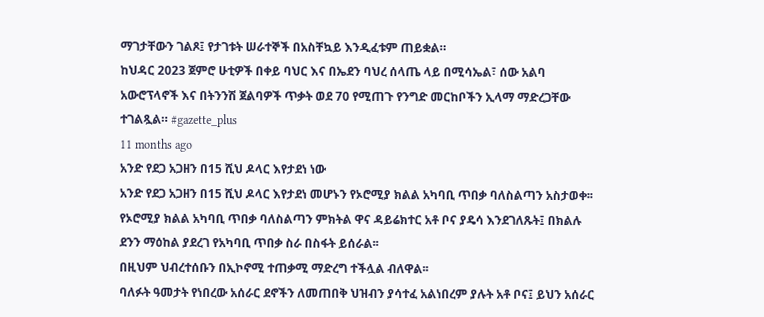ማገታቸውን ገልጾ፤ የታገቱት ሠራተኞች በአስቸኳይ እንዲፈቱም ጠይቋል።
ከህዳር 2023 ጀምሮ ሁቲዎች በቀይ ባህር እና በኤደን ባህረ ሰላጤ ላይ በሚሳኤል፣ ሰው አልባ አውሮፕላኖች እና በትንንሽ ጀልባዎች ጥቃት ወደ 70 የሚጠጉ የንግድ መርከቦችን ኢላማ ማድረጋቸው ተገልጿል። #gazette_plus
11 months ago
አንድ የደጋ አጋዘን በ15 ሺህ ዶላር እየታደነ ነው
አንድ የደጋ አጋዘን በ15 ሺህ ዶላር እየታደነ መሆኑን የኦሮሚያ ክልል አካባቢ ጥበቃ ባለስልጣን አስታወቀ፡፡
የኦሮሚያ ክልል አካባቢ ጥበቃ ባለስልጣን ምክትል ዋና ዳይሬክተር አቶ ቦና ያዴሳ እንደገለጹት፤ በክልሉ ደንን ማዕከል ያደረገ የአካባቢ ጥበቃ ስራ በስፋት ይሰራል፡፡
በዚህም ህብረተሰቡን በኢኮኖሚ ተጠቃሚ ማድረግ ተችሏል ብለዋል፡፡
ባለፉት ዓመታት የነበረው አሰራር ደኖችን ለመጠበቅ ህዝብን ያሳተፈ አልነበረም ያሉት አቶ ቦና፤ ይህን አሰራር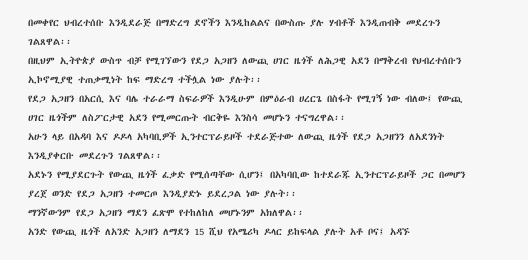በመቀየር ህብረተሰቡ እንዲደራጅ በማድረግ ደኖችን እንዲከልልና በውስጡ ያሉ ሃብቶች እንዲጠብቅ መደረጉን ገልጸዋል፡፡
በዚህም ኢትዮጵያ ውስጥ ብቻ የሚገኘውን የደጋ አጋዘን ለውጪ ሀገር ዜጎች ለሕጋዊ አደን በማቅረብ የህብረተሰቡን ኢኮኖሚያዊ ተጠቃሚነት ከፍ ማድረግ ተችሏል ነው ያሉት፡፡
የደጋ አጋዘን በአርሲ እና ባሌ ተራራማ ስፍራዎች እንዲሁም በምዕራብ ሀረርጌ በስፋት የሚገኝ ነው ብለው፤ የውጪ ሀገር ዜጎችም ለስፖርታዊ አደን የሚመርጡት ብርቅዬ እንስሳ መሆኑን ተናግረዋል፡፡
አሁን ላይ በአዳባ እና ዶዶላ አካባቢዎች ኢንተርፕራይዞች ተደራጅተው ለውጪ ዜጎች የደጋ አጋዘንን ለአደንነት እንዲያቀርቡ መደረጉን ገልጸዋል፡፡
አደኑን የሚያደርጉት የውጪ ዜጎች ፈቃድ የሚሰጣቸው ሲሆን፤ በአካባቢው ከተደራጁ ኢንተርፕራይዞች ጋር በመሆን ያረጀ ወንድ የደጋ አጋዘን ተመርጦ እንዲያድኑ ይደረጋል ነው ያሉት፡፡
ማንኛውንም የደጋ አጋዘን ማደን ፈጽሞ የተከለከለ መሆኑንም አክለዋል፡፡
አንድ የውጪ ዜጎች ለአንድ አጋዘን ለማደን 15 ሺህ የአሜሪካ ዶላር ይከፍላል ያሉት አቶ ቦና፤ አዳኙ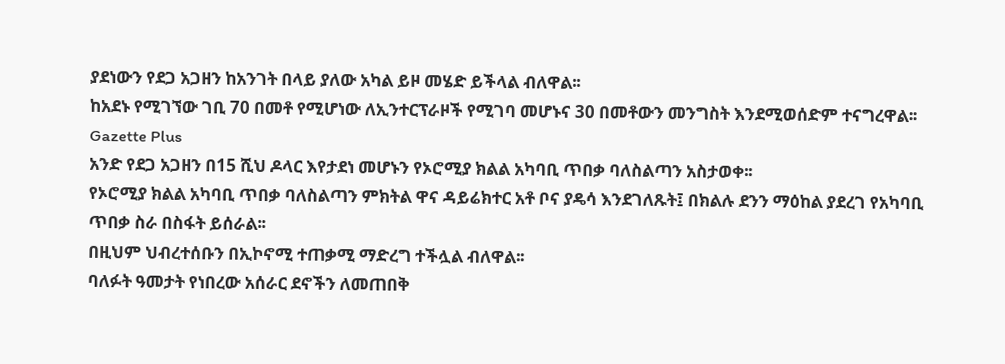ያደነውን የደጋ አጋዘን ከአንገት በላይ ያለው አካል ይዞ መሄድ ይችላል ብለዋል፡፡
ከአደኑ የሚገኘው ገቢ 70 በመቶ የሚሆነው ለኢንተርፕራዞች የሚገባ መሆኑና 30 በመቶውን መንግስት እንደሚወሰድም ተናግረዋል፡፡
Gazette Plus
አንድ የደጋ አጋዘን በ15 ሺህ ዶላር እየታደነ መሆኑን የኦሮሚያ ክልል አካባቢ ጥበቃ ባለስልጣን አስታወቀ፡፡
የኦሮሚያ ክልል አካባቢ ጥበቃ ባለስልጣን ምክትል ዋና ዳይሬክተር አቶ ቦና ያዴሳ እንደገለጹት፤ በክልሉ ደንን ማዕከል ያደረገ የአካባቢ ጥበቃ ስራ በስፋት ይሰራል፡፡
በዚህም ህብረተሰቡን በኢኮኖሚ ተጠቃሚ ማድረግ ተችሏል ብለዋል፡፡
ባለፉት ዓመታት የነበረው አሰራር ደኖችን ለመጠበቅ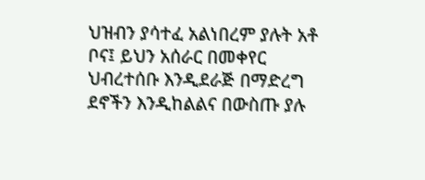ህዝብን ያሳተፈ አልነበረም ያሉት አቶ ቦና፤ ይህን አሰራር በመቀየር ህብረተሰቡ እንዲደራጅ በማድረግ ደኖችን እንዲከልልና በውስጡ ያሉ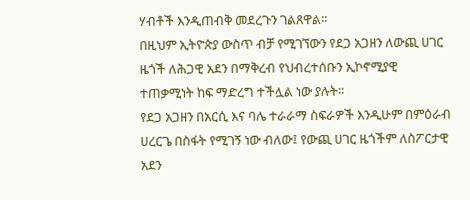ሃብቶች እንዲጠብቅ መደረጉን ገልጸዋል፡፡
በዚህም ኢትዮጵያ ውስጥ ብቻ የሚገኘውን የደጋ አጋዘን ለውጪ ሀገር ዜጎች ለሕጋዊ አደን በማቅረብ የህብረተሰቡን ኢኮኖሚያዊ ተጠቃሚነት ከፍ ማድረግ ተችሏል ነው ያሉት፡፡
የደጋ አጋዘን በአርሲ እና ባሌ ተራራማ ስፍራዎች እንዲሁም በምዕራብ ሀረርጌ በስፋት የሚገኝ ነው ብለው፤ የውጪ ሀገር ዜጎችም ለስፖርታዊ አደን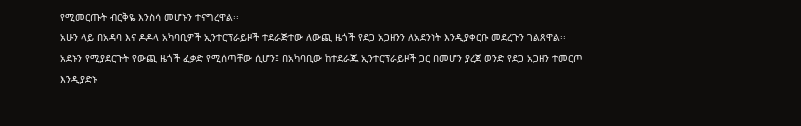የሚመርጡት ብርቅዬ እንስሳ መሆኑን ተናግረዋል፡፡
አሁን ላይ በአዳባ እና ዶዶላ አካባቢዎች ኢንተርፕራይዞች ተደራጅተው ለውጪ ዜጎች የደጋ አጋዘንን ለአደንነት እንዲያቀርቡ መደረጉን ገልጸዋል፡፡
አደኑን የሚያደርጉት የውጪ ዜጎች ፈቃድ የሚሰጣቸው ሲሆን፤ በአካባቢው ከተደራጁ ኢንተርፕራይዞች ጋር በመሆን ያረጀ ወንድ የደጋ አጋዘን ተመርጦ እንዲያድኑ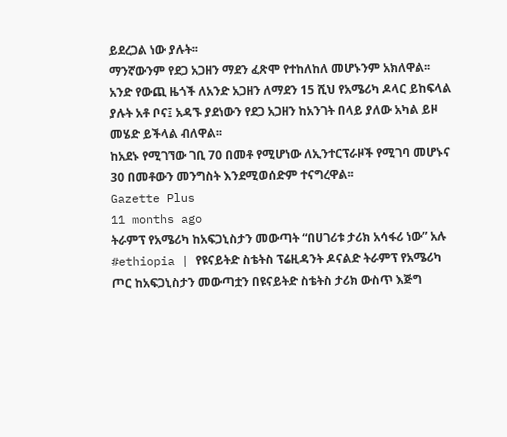ይደረጋል ነው ያሉት፡፡
ማንኛውንም የደጋ አጋዘን ማደን ፈጽሞ የተከለከለ መሆኑንም አክለዋል፡፡
አንድ የውጪ ዜጎች ለአንድ አጋዘን ለማደን 15 ሺህ የአሜሪካ ዶላር ይከፍላል ያሉት አቶ ቦና፤ አዳኙ ያደነውን የደጋ አጋዘን ከአንገት በላይ ያለው አካል ይዞ መሄድ ይችላል ብለዋል፡፡
ከአደኑ የሚገኘው ገቢ 70 በመቶ የሚሆነው ለኢንተርፕራዞች የሚገባ መሆኑና 30 በመቶውን መንግስት እንደሚወሰድም ተናግረዋል፡፡
Gazette Plus
11 months ago
ትራምፕ የአሜሪካ ከአፍጋኒስታን መውጣት “በሀገሪቱ ታሪክ አሳፋሪ ነው” አሉ
#ethiopia | የዩናይትድ ስቴትስ ፕሬዚዳንት ዶናልድ ትራምፕ የአሜሪካ ጦር ከአፍጋኒስታን መውጣቷን በዩናይትድ ስቴትስ ታሪክ ውስጥ እጅግ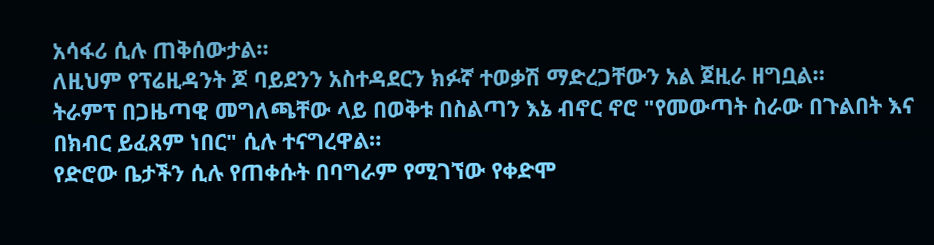አሳፋሪ ሲሉ ጠቅሰውታል።
ለዚህም የፕሬዚዳንት ጆ ባይደንን አስተዳደርን ክፉኛ ተወቃሽ ማድረጋቸውን አል ጀዚራ ዘግቧል።
ትራምፕ በጋዜጣዊ መግለጫቸው ላይ በወቅቱ በስልጣን እኔ ብኖር ኖሮ "የመውጣት ስራው በጉልበት እና በክብር ይፈጸም ነበር" ሲሉ ተናግረዋል።
የድሮው ቤታችን ሲሉ የጠቀሱት በባግራም የሚገኘው የቀድሞ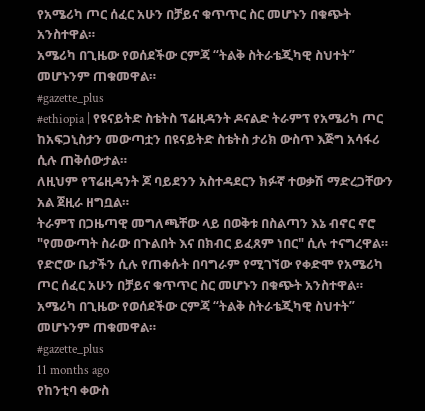የአሜሪካ ጦር ሰፈር አሁን በቻይና ቁጥጥር ስር መሆኑን በቁጭት አንስተዋል።
አሜሪካ በጊዜው የወሰደችው ርምጃ “ትልቅ ስትራቴጂካዊ ስህተት” መሆኑንም ጠቁመዋል።
#gazette_plus
#ethiopia | የዩናይትድ ስቴትስ ፕሬዚዳንት ዶናልድ ትራምፕ የአሜሪካ ጦር ከአፍጋኒስታን መውጣቷን በዩናይትድ ስቴትስ ታሪክ ውስጥ እጅግ አሳፋሪ ሲሉ ጠቅሰውታል።
ለዚህም የፕሬዚዳንት ጆ ባይደንን አስተዳደርን ክፉኛ ተወቃሽ ማድረጋቸውን አል ጀዚራ ዘግቧል።
ትራምፕ በጋዜጣዊ መግለጫቸው ላይ በወቅቱ በስልጣን እኔ ብኖር ኖሮ "የመውጣት ስራው በጉልበት እና በክብር ይፈጸም ነበር" ሲሉ ተናግረዋል።
የድሮው ቤታችን ሲሉ የጠቀሱት በባግራም የሚገኘው የቀድሞ የአሜሪካ ጦር ሰፈር አሁን በቻይና ቁጥጥር ስር መሆኑን በቁጭት አንስተዋል።
አሜሪካ በጊዜው የወሰደችው ርምጃ “ትልቅ ስትራቴጂካዊ ስህተት” መሆኑንም ጠቁመዋል።
#gazette_plus
11 months ago
የከንቲባ ቀውስ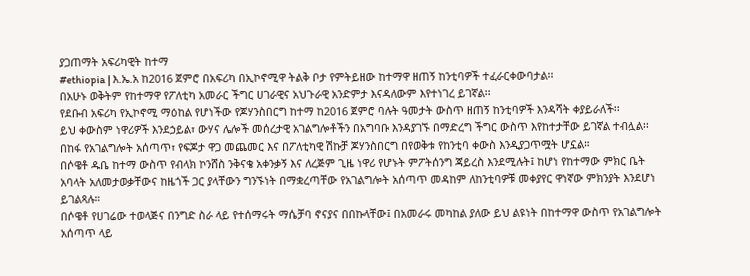ያጋጠማት አፍሪካዊት ከተማ
#ethiopia | እ.ኤ.አ ከ2016 ጀምሮ በአፍሪካ በኢኮኖሚዋ ትልቅ ቦታ የምትይዘው ከተማዋ ዘጠኝ ከንቲባዎች ተፈራርቀውባታል፡፡
በአሁኑ ወቅትም የከተማዋ የፖለቲካ አመራር ችግር ሀገራዊና አህጉራዊ አንድምታ እናዳለውም እየተነገረ ይገኛል፡፡
የደቡብ አፍሪካ የኢኮኖሚ ማዕከል የሆነችው የጆሃንስበርግ ከተማ ከ2016 ጀምሮ ባሉት ዓመታት ውስጥ ዘጠኝ ከንቲባዎች እንዳሻት ቀያይራለች፡፡
ይህ ቀውስም ነዋሪዎች እንደኃይል፣ ውሃና ሌሎች መሰረታዊ አገልግሎቶችን በአግባቡ እንዳያገኙ በማድረግ ችግር ውስጥ እየከተታቸው ይገኛል ተብሏል፡፡
በከፋ የአገልግሎት አሰጣጥ፣ የፍጆታ ዋጋ መጨመር እና በፖለቲካዊ ሽኩቻ ጆሃንስበርግ በየወቅቱ የከንቲባ ቀውስ እንዲያጋጥሟት ሆኗል።
በሶዌቶ ዱቤ ከተማ ውስጥ የብላክ ኮንሸስ ንቅናቄ አቀንቃኝ እና ለረጅም ጊዜ ነዋሪ የሆኑት ምፖትሰንግ ጃይረስ እንደሚሉት፤ ከሆነ የከተማው ምክር ቤት አባላት አለመታወቃቸውና ከዜጎች ጋር ያላቸውን ግንኙነት በማቋረጣቸው የአገልግሎት አሰጣጥ መዳከም ለከንቲባዎቹ መቀያየር ዋነኛው ምክንያት እንደሆነ ይገልጻሉ።
በሶዌቶ የሀገሬው ተወላጅና በንግድ ስራ ላይ የተሰማሩት ማሴቻባ ኖናያና በበኩላቸው፤ በአመራሩ መካከል ያለው ይህ ልዩነት በከተማዋ ውስጥ የአገልግሎት አሰጣጥ ላይ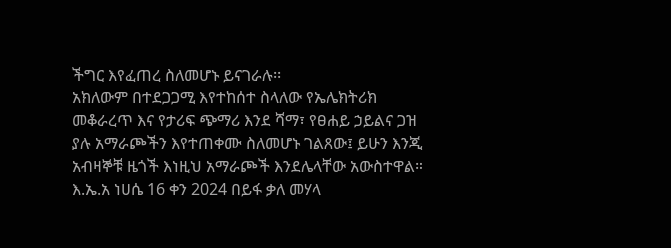ችግር እየፈጠረ ስለመሆኑ ይናገራሉ፡፡
አክለውም በተደጋጋሚ እየተከሰተ ስላለው የኤሌክትሪክ መቆራረጥ እና የታሪፍ ጭማሪ እንደ ሻማ፣ የፀሐይ ኃይልና ጋዝ ያሉ አማራጮችን እየተጠቀሙ ስለመሆኑ ገልጸው፤ ይሁን እንጂ አብዛኞቹ ዜጎች እነዚህ አማራጮች እንደሌላቸው አውስተዋል።
እ.ኤ.አ ነሀሴ 16 ቀን 2024 በይፋ ቃለ መሃላ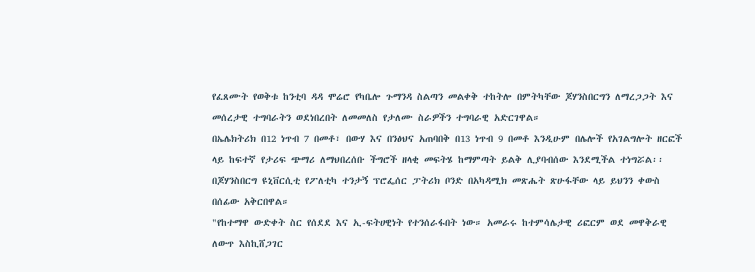የፈጸሙት የወቅቱ ከንቲባ ዳዳ ሞሬሮ የካቤሎ ጉማንዳ ስልጣን መልቀቅ ተከትሎ በምትካቸው ጆሃንስበርግን ለማረጋጋት እና መሰረታዊ ተግባራትን ወደነበረበት ለመመለስ የታለሙ ስራዎችን ተግባራዊ አድርገዋል።
በኤሌክትሪክ በ12 ነጥብ 7 በመቶ፣ በውሃ እና በንፅህና አጠባበቅ በ13 ነጥብ 9 በመቶ እንዲሁም በሌሎች የአገልግሎት ዘርፎች ላይ ከፍተኛ የታሪፍ ጭማሪ ለማህበረሰቡ ችግሮች ዘላቂ መፍትሄ ከማምጣት ይልቅ ሊያባብሰው እንደሚችል ተነግሯል፡፡
በጆሃንስበርግ ዩኒቨርሲቲ የፖለቲካ ተንታኝ ፕሮፌሰር ፓትሪክ ቦንድ በአካዳሚክ መጽሔት ጽሁፋቸው ላይ ይህንን ቀውስ በሰፊው አቅርበዋል።
"የከተማዋ ውድቀት ስር የሰደደ እና ኢ-ፍትሀዊነት የተንሰራፋበት ነው። አመራሩ ከተምሳሌታዊ ሪፎርም ወደ መዋቅራዊ ለውጥ እስኪሸጋገር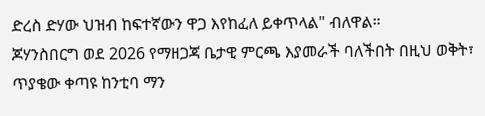ድረስ ድሃው ህዝብ ከፍተኛውን ዋጋ እየከፈለ ይቀጥላል" ብለዋል።
ጆሃንስበርግ ወደ 2026 የማዘጋጃ ቤታዊ ምርጫ እያመራች ባለችበት በዚህ ወቅት፣ ጥያቄው ቀጣዩ ከንቲባ ማን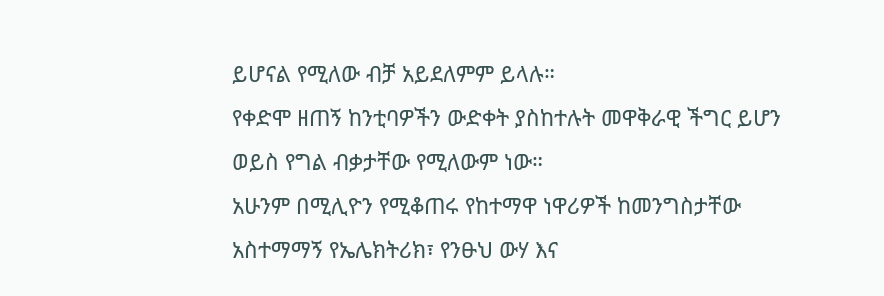ይሆናል የሚለው ብቻ አይደለምም ይላሉ።
የቀድሞ ዘጠኝ ከንቲባዎችን ውድቀት ያስከተሉት መዋቅራዊ ችግር ይሆን ወይስ የግል ብቃታቸው የሚለውም ነው።
አሁንም በሚሊዮን የሚቆጠሩ የከተማዋ ነዋሪዎች ከመንግስታቸው አስተማማኝ የኤሌክትሪክ፣ የንፁህ ውሃ እና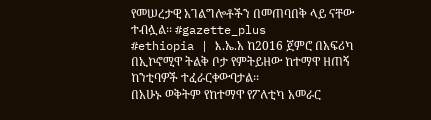የመሠረታዊ አገልግሎቶችን በመጠባበቅ ላይ ናቸው ተብሏል፡፡ #gazette_plus
#ethiopia | እ.ኤ.አ ከ2016 ጀምሮ በአፍሪካ በኢኮኖሚዋ ትልቅ ቦታ የምትይዘው ከተማዋ ዘጠኝ ከንቲባዎች ተፈራርቀውባታል፡፡
በአሁኑ ወቅትም የከተማዋ የፖለቲካ አመራር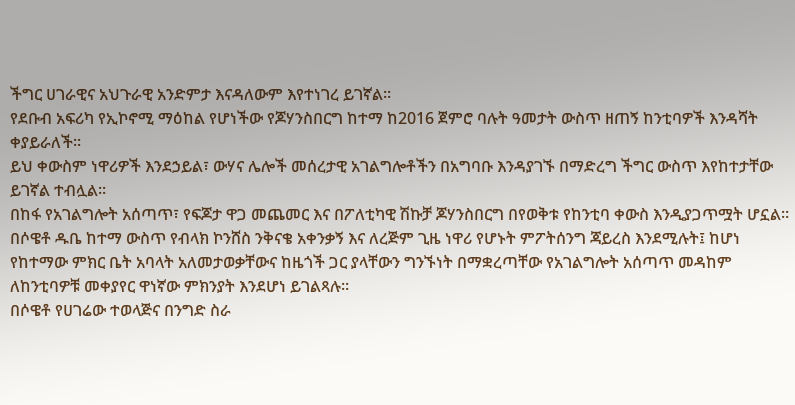ችግር ሀገራዊና አህጉራዊ አንድምታ እናዳለውም እየተነገረ ይገኛል፡፡
የደቡብ አፍሪካ የኢኮኖሚ ማዕከል የሆነችው የጆሃንስበርግ ከተማ ከ2016 ጀምሮ ባሉት ዓመታት ውስጥ ዘጠኝ ከንቲባዎች እንዳሻት ቀያይራለች፡፡
ይህ ቀውስም ነዋሪዎች እንደኃይል፣ ውሃና ሌሎች መሰረታዊ አገልግሎቶችን በአግባቡ እንዳያገኙ በማድረግ ችግር ውስጥ እየከተታቸው ይገኛል ተብሏል፡፡
በከፋ የአገልግሎት አሰጣጥ፣ የፍጆታ ዋጋ መጨመር እና በፖለቲካዊ ሽኩቻ ጆሃንስበርግ በየወቅቱ የከንቲባ ቀውስ እንዲያጋጥሟት ሆኗል።
በሶዌቶ ዱቤ ከተማ ውስጥ የብላክ ኮንሸስ ንቅናቄ አቀንቃኝ እና ለረጅም ጊዜ ነዋሪ የሆኑት ምፖትሰንግ ጃይረስ እንደሚሉት፤ ከሆነ የከተማው ምክር ቤት አባላት አለመታወቃቸውና ከዜጎች ጋር ያላቸውን ግንኙነት በማቋረጣቸው የአገልግሎት አሰጣጥ መዳከም ለከንቲባዎቹ መቀያየር ዋነኛው ምክንያት እንደሆነ ይገልጻሉ።
በሶዌቶ የሀገሬው ተወላጅና በንግድ ስራ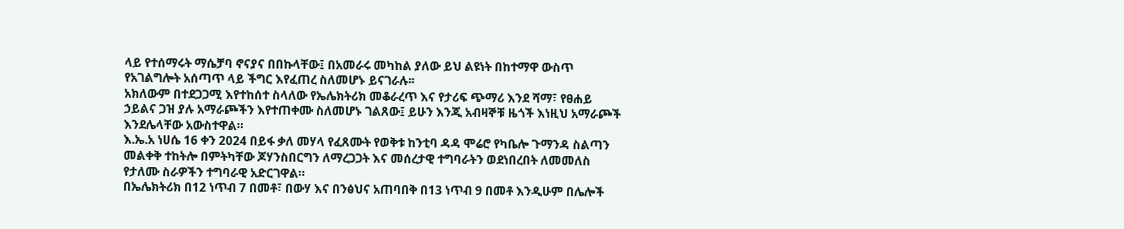ላይ የተሰማሩት ማሴቻባ ኖናያና በበኩላቸው፤ በአመራሩ መካከል ያለው ይህ ልዩነት በከተማዋ ውስጥ የአገልግሎት አሰጣጥ ላይ ችግር እየፈጠረ ስለመሆኑ ይናገራሉ፡፡
አክለውም በተደጋጋሚ እየተከሰተ ስላለው የኤሌክትሪክ መቆራረጥ እና የታሪፍ ጭማሪ እንደ ሻማ፣ የፀሐይ ኃይልና ጋዝ ያሉ አማራጮችን እየተጠቀሙ ስለመሆኑ ገልጸው፤ ይሁን እንጂ አብዛኞቹ ዜጎች እነዚህ አማራጮች እንደሌላቸው አውስተዋል።
እ.ኤ.አ ነሀሴ 16 ቀን 2024 በይፋ ቃለ መሃላ የፈጸሙት የወቅቱ ከንቲባ ዳዳ ሞሬሮ የካቤሎ ጉማንዳ ስልጣን መልቀቅ ተከትሎ በምትካቸው ጆሃንስበርግን ለማረጋጋት እና መሰረታዊ ተግባራትን ወደነበረበት ለመመለስ የታለሙ ስራዎችን ተግባራዊ አድርገዋል።
በኤሌክትሪክ በ12 ነጥብ 7 በመቶ፣ በውሃ እና በንፅህና አጠባበቅ በ13 ነጥብ 9 በመቶ እንዲሁም በሌሎች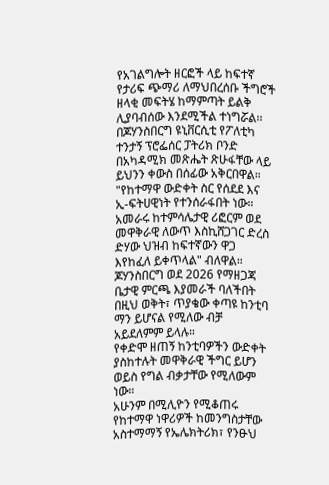የአገልግሎት ዘርፎች ላይ ከፍተኛ የታሪፍ ጭማሪ ለማህበረሰቡ ችግሮች ዘላቂ መፍትሄ ከማምጣት ይልቅ ሊያባብሰው እንደሚችል ተነግሯል፡፡
በጆሃንስበርግ ዩኒቨርሲቲ የፖለቲካ ተንታኝ ፕሮፌሰር ፓትሪክ ቦንድ በአካዳሚክ መጽሔት ጽሁፋቸው ላይ ይህንን ቀውስ በሰፊው አቅርበዋል።
"የከተማዋ ውድቀት ስር የሰደደ እና ኢ-ፍትሀዊነት የተንሰራፋበት ነው። አመራሩ ከተምሳሌታዊ ሪፎርም ወደ መዋቅራዊ ለውጥ እስኪሸጋገር ድረስ ድሃው ህዝብ ከፍተኛውን ዋጋ እየከፈለ ይቀጥላል" ብለዋል።
ጆሃንስበርግ ወደ 2026 የማዘጋጃ ቤታዊ ምርጫ እያመራች ባለችበት በዚህ ወቅት፣ ጥያቄው ቀጣዩ ከንቲባ ማን ይሆናል የሚለው ብቻ አይደለምም ይላሉ።
የቀድሞ ዘጠኝ ከንቲባዎችን ውድቀት ያስከተሉት መዋቅራዊ ችግር ይሆን ወይስ የግል ብቃታቸው የሚለውም ነው።
አሁንም በሚሊዮን የሚቆጠሩ የከተማዋ ነዋሪዎች ከመንግስታቸው አስተማማኝ የኤሌክትሪክ፣ የንፁህ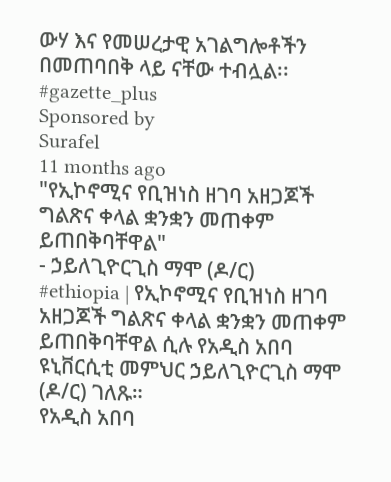ውሃ እና የመሠረታዊ አገልግሎቶችን በመጠባበቅ ላይ ናቸው ተብሏል፡፡ #gazette_plus
Sponsored by
Surafel
11 months ago
"የኢኮኖሚና የቢዝነስ ዘገባ አዘጋጆች ግልጽና ቀላል ቋንቋን መጠቀም ይጠበቅባቸዋል"
- ኃይለጊዮርጊስ ማሞ (ዶ/ር)
#ethiopia | የኢኮኖሚና የቢዝነስ ዘገባ አዘጋጆች ግልጽና ቀላል ቋንቋን መጠቀም ይጠበቅባቸዋል ሲሉ የአዲስ አበባ ዩኒቨርሲቲ መምህር ኃይለጊዮርጊስ ማሞ (ዶ/ር) ገለጹ።
የአዲስ አበባ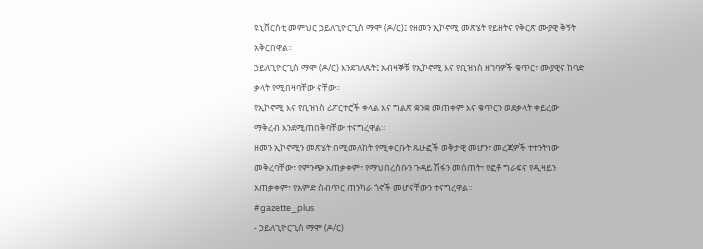ዩኒቨርስቲ መምህር ኃይለጊዮርጊስ ማሞ (ዶ/ር)፤ የዘመን ኢኮኖሚ መጽሄት የይዘትና የቅርጽ ሙያዊ ቅኝት አቅርበዋል።
ኃይለጊዮርጊስ ማሞ (ዶ/ር) እንደገለጹት፤ አብዛኞቹ የኢኮኖሚ እና የቢዝነስ ዘገባዎች ቁጥር፣ ሙያዊና ከባድ ቃላት የሚበዛባቸው ናቸው።
የኢኮኖሚ እና የቢዝነስ ሪፖርተሮች ቀላል እና ግልጽ ቋንቋ መጠቀም እና ቁጥርን ወደቃላት ቀይረው ማቅረብ እንደሚጠበቅባቸው ተናግረዋል።
ዘመን ኢኮኖሚን መጽሄት በሚመለከት የሚቀርቡት ጹሁፎች ወቅታዊ መሆን፣ መረጃዎች ተተንትነው መቅረባቸው፣ የምንጭ አጠቃቀም፣ የማህበረሰቡን ጉዳይ ሽፋን መሰጠት፣ የፎቶ ግራፍና የዲዛይን አጠቃቀም፣ የአምድ ስብጥር ጠንካራ ጎኖች መሆናቸውን ተናግረዋል።
#gazette_plus
- ኃይለጊዮርጊስ ማሞ (ዶ/ር)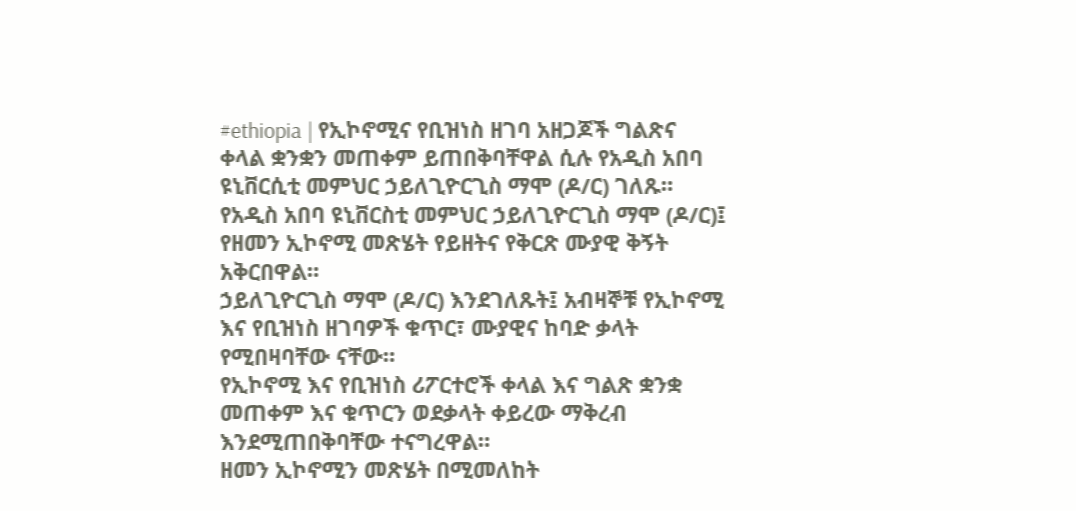#ethiopia | የኢኮኖሚና የቢዝነስ ዘገባ አዘጋጆች ግልጽና ቀላል ቋንቋን መጠቀም ይጠበቅባቸዋል ሲሉ የአዲስ አበባ ዩኒቨርሲቲ መምህር ኃይለጊዮርጊስ ማሞ (ዶ/ር) ገለጹ።
የአዲስ አበባ ዩኒቨርስቲ መምህር ኃይለጊዮርጊስ ማሞ (ዶ/ር)፤ የዘመን ኢኮኖሚ መጽሄት የይዘትና የቅርጽ ሙያዊ ቅኝት አቅርበዋል።
ኃይለጊዮርጊስ ማሞ (ዶ/ር) እንደገለጹት፤ አብዛኞቹ የኢኮኖሚ እና የቢዝነስ ዘገባዎች ቁጥር፣ ሙያዊና ከባድ ቃላት የሚበዛባቸው ናቸው።
የኢኮኖሚ እና የቢዝነስ ሪፖርተሮች ቀላል እና ግልጽ ቋንቋ መጠቀም እና ቁጥርን ወደቃላት ቀይረው ማቅረብ እንደሚጠበቅባቸው ተናግረዋል።
ዘመን ኢኮኖሚን መጽሄት በሚመለከት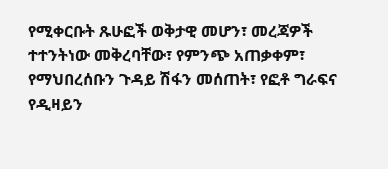የሚቀርቡት ጹሁፎች ወቅታዊ መሆን፣ መረጃዎች ተተንትነው መቅረባቸው፣ የምንጭ አጠቃቀም፣ የማህበረሰቡን ጉዳይ ሽፋን መሰጠት፣ የፎቶ ግራፍና የዲዛይን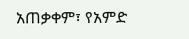አጠቃቀም፣ የአምድ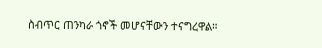ስብጥር ጠንካራ ጎኖች መሆናቸውን ተናግረዋል።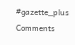#gazette_plus
Comments